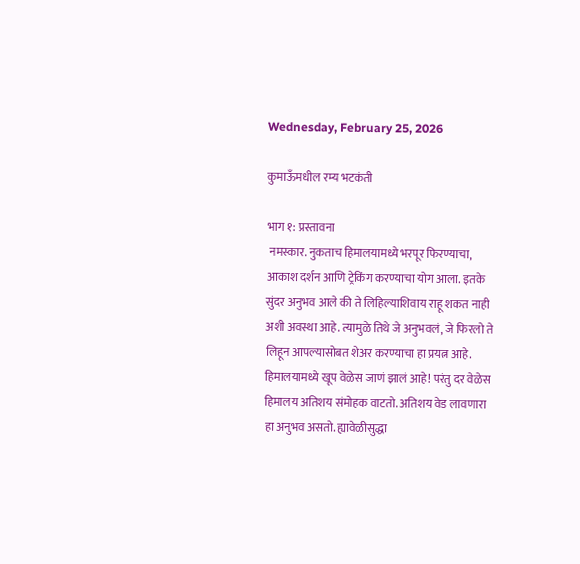Wednesday, February 25, 2026

कुमाऊँमधील रम्य भटकंती

भाग १: प्रस्तावना
 नमस्कार. नुकताच हिमालयामध्ये भरपूर फिरण्याचा, आकाश दर्शन आणि ट्रेकिंग करण्याचा योग आला. इतके सुंदर अनुभव आले की ते लिहिल्याशिवाय राहू शकत नाही अशी अवस्था आहे. त्यामुळे तिथे जे अनुभवलं, जे फिरलो ते लिहून आपल्यासोबत शेअर करण्याचा हा प्रयत्न आहे. हिमालयामध्ये खूप वेळेस जाणं झालं आहे! परंतु दर वेळेस हिमालय अतिशय संमोहक वाटतो. अतिशय वेड लावणारा हा अनुभव असतो. ह्यावेळीसुद्धा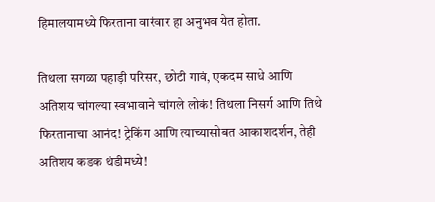हिमालयामध्ये फिरताना वारंवार हा अनुभव येत होता.

तिथला सगळा पहाड़ी परिसर, छोटी गावं, एकदम साधे आणि अतिशय चांगल्या स्वभावाने चांगले लोकं! तिथला निसर्ग आणि तिथे फिरतानाचा आनंद! ट्रेकिंग आणि त्याच्यासोबत आकाशदर्शन, तेही अतिशय कडक थंडीमध्ये!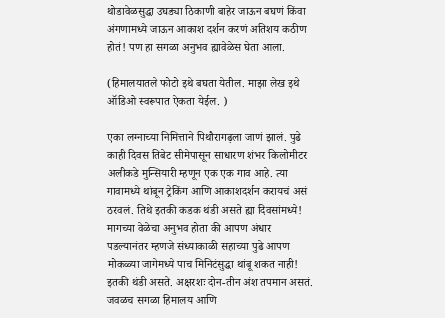थोडावेळसुद्धा उघड्या ठिकाणी बाहेर जाऊन बघणं किंवा अंगणामध्ये जाऊन आकाश दर्शन करणं अतिशय कठीण होतं! पण हा सगळा अनुभव ह्यावेळेस घेता आला.

(हिमालयातले फोटो इथे बघता येतील. माझा लेख इथे ऑडिओ स्वरूपात ऐकता येईल. )

एका लग्नाच्या निमित्ताने पिथौरागढ़ला जाणं झालं. पुढे काही दिवस तिबेट सीमेपासून साधारण शंभर किलोमीटर अलीकडे मुन्सियारी म्हणून एक एक गाव आहे. त्या गावामध्ये थांबून ट्रेकिंग आणि आकाशदर्शन करायचं असं ठरवलं. तिथे इतकी कडक थंडी असते ह्या दिवसांमध्ये! मागच्या वेळेचा अनुभव होता की आपण अंधार पडल्यानंतर म्हणजे संध्याकाळी सहाच्या पुढे आपण मोकळ्या जागेमध्ये पाच मिनिटंसुद्धा थांबू शकत नाही! इतकी थंडी असते. अक्षरशः दोन-तीन अंश तपमान असतं. जवळच सगळा हिमालय आणि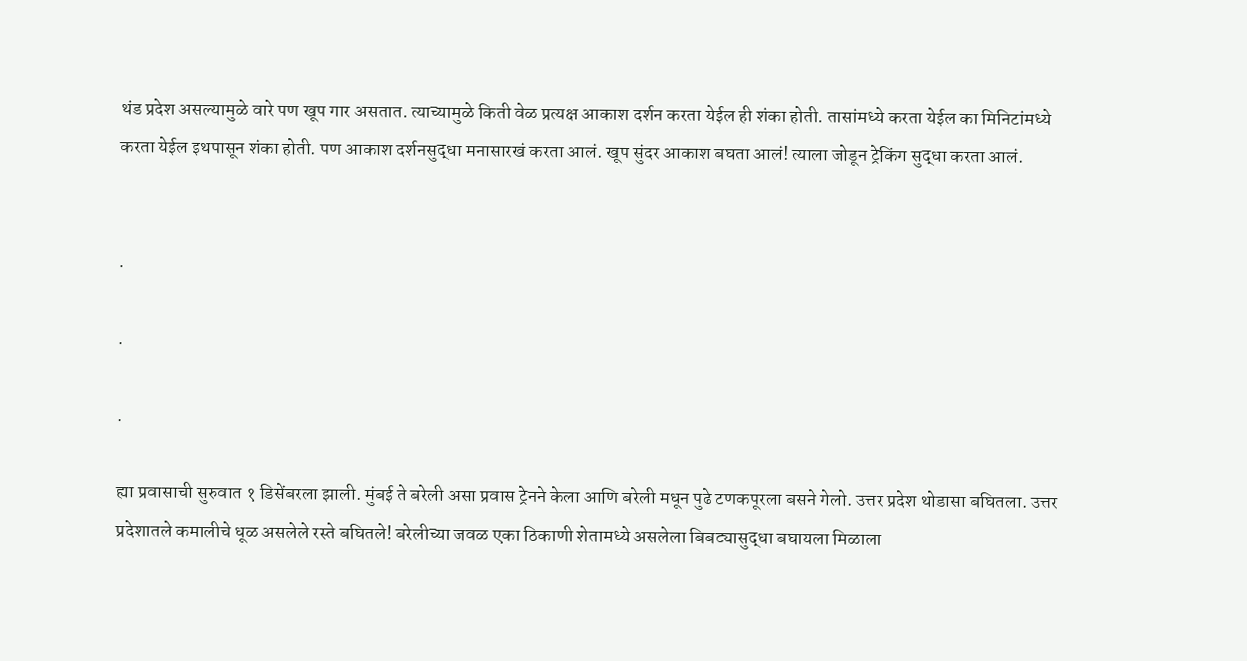थंड प्रदेश असल्यामुळे वारे पण खूप गार असतात. त्याच्यामुळे किती वेळ प्रत्यक्ष आकाश दर्शन करता येईल ही शंका होती. तासांमध्ये करता येईल का मिनिटांमध्ये करता येईल इथपासून शंका होती. पण आकाश दर्शनसुद्धा मनासारखं करता आलं. खूप सुंदर आकाश बघता आलं! त्याला जोडून ट्रेकिंग सुद्धा करता आलं.


.

.

.

ह्या प्रवासाची सुरुवात १ डिसेंबरला झाली. मुंबई ते बरेली असा प्रवास ट्रेनने केला आणि बरेली मधून पुढे टणकपूरला बसने गेलो. उत्तर प्रदेश थोडासा बघितला. उत्तर प्रदेशातले कमालीचे धूळ असलेले रस्ते बघितले! बरेलीच्या जवळ एका ठिकाणी शेतामध्ये असलेला बिबट्यासुद्धा बघायला मिळाला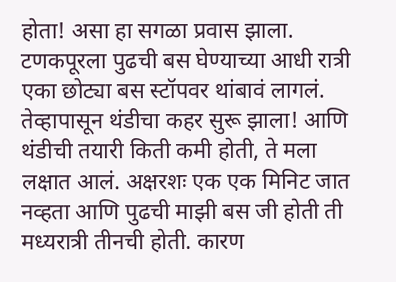होता! असा हा सगळा प्रवास झाला. टणकपूरला पुढची बस घेण्याच्या आधी रात्री एका छोट्या बस स्टॉपवर थांबावं लागलं. तेव्हापासून थंडीचा कहर सुरू झाला! आणि थंडीची तयारी किती कमी होती, ते मला लक्षात आलं. अक्षरशः एक एक मिनिट जात नव्हता आणि पुढची माझी बस जी होती ती मध्यरात्री तीनची होती. कारण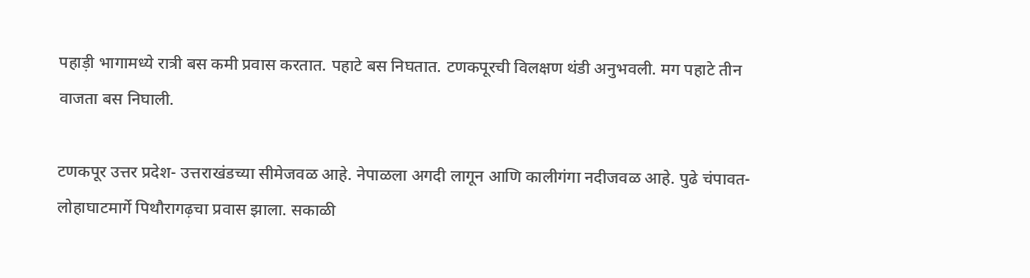पहाड़ी भागामध्ये रात्री बस कमी प्रवास करतात. पहाटे बस निघतात. टणकपूरची विलक्षण थंडी अनुभवली. मग पहाटे तीन वाजता बस निघाली.

टणकपूर उत्तर प्रदेश- उत्तराखंडच्या सीमेजवळ आहे. नेपाळला अगदी लागून आणि कालीगंगा नदीजवळ आहे. पुढे चंपावत- लोहाघाटमार्गे पिथौरागढ़चा प्रवास झाला. सकाळी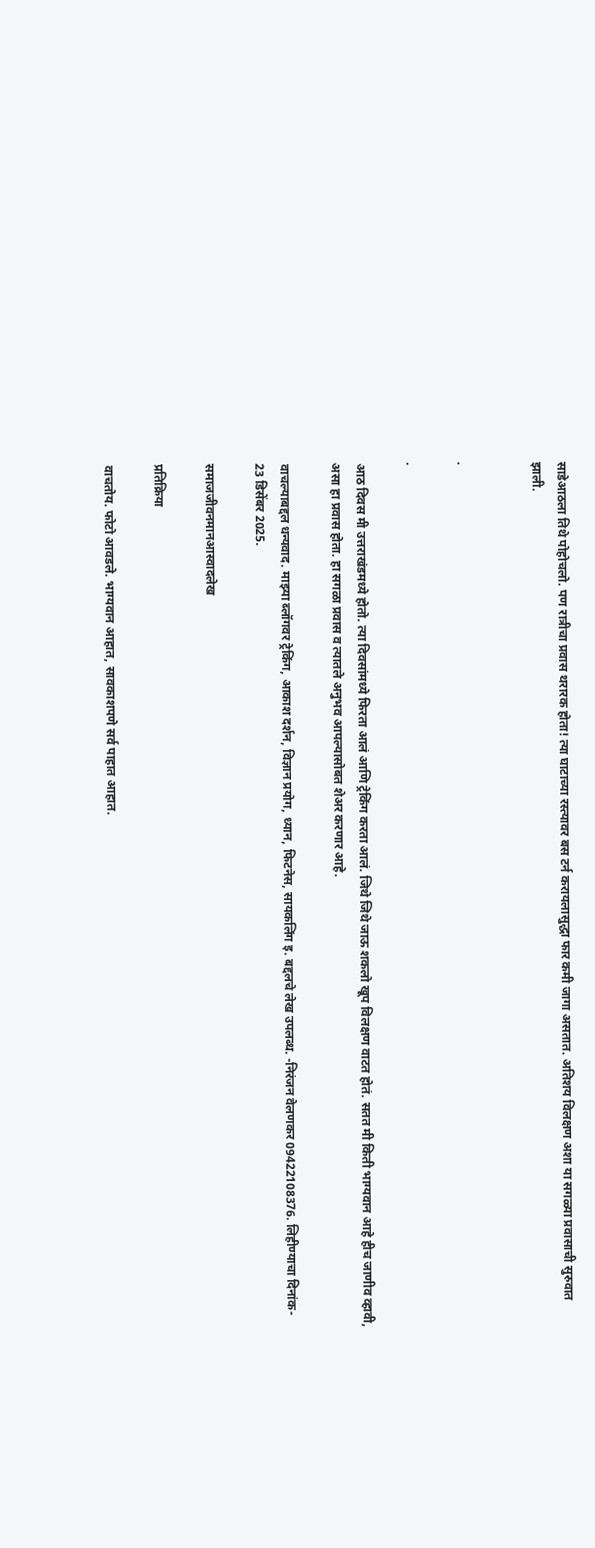साडेआठला तिथे पोहोचलो. पण रात्रीचा प्रवास थरारक होता! त्या घाटाच्या रस्त्यावर बस टर्न करायलासुद्धा फार कमी जागा असतात. अतिशय विलक्षण अशा या सगळ्या प्रवासाची सुरुवात झाली.


.

.

आठ दिवस मी उत्तराखंडमध्ये होतो. त्या दिवसांमध्ये फिरता आलं आणि ट्रेकिंग करता आलं. जिथे जिथे जाऊ शकलो खूप विलक्षण वाटत होतं. सतत मी किती भाग्यवान आहे हीच जाणीव व्हावी, असा हा प्रवास होता. हा सगळा प्रवास व त्यातले अनुभव आपल्यासोबत शेअर करणार आहे.

वाचल्याबद्दल धन्यवाद. माझ्या ब्लॉगवर ट्रेकिंग, आकाश दर्शन, विज्ञान प्रयोग, ध्यान, फिटनेस, सायकलिंग इ. बद्दलचे लेख उपलब्ध. -निरंजन वेलणकर 09422108376. लिहीण्याचा दिनांक- 23 डिसेंबर 2025.

समाजजीवनमानआस्वादलेख

प्रतिक्रिया

वाचतोय. फोटो आवडले. भाग्यवान आहात, सावकाशपणे सर्व पाहात आहात.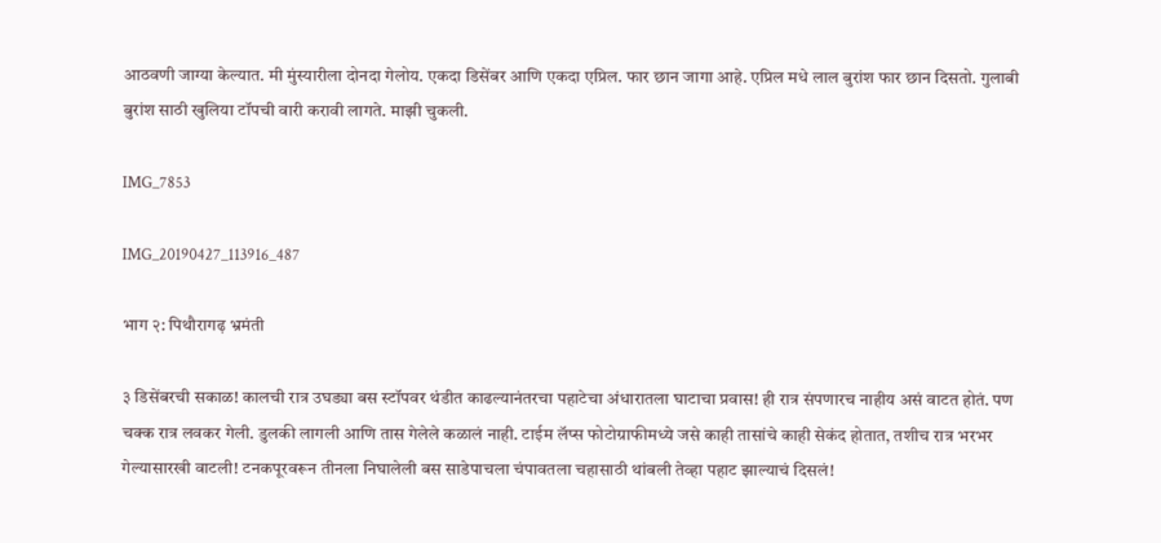आठवणी जाग्या केल्यात. मी मुंस्यारीला दोनदा गेलोय. एकदा डिसेंबर आणि एकदा एप्रिल. फार छान जागा आहे. एप्रिल मधे लाल बुरांश फार छान दिसतो. गुलाबी बुरांश साठी खुलिया टॉपची वारी करावी लागते. माझी चुकली.

IMG_7853

IMG_20190427_113916_487

भाग २: पिथौरागढ़ भ्रमंती

३ डिसेंबरची‌ सकाळ! कालची रात्र उघड्या बस स्टॉपवर थंडीत काढल्यानंतरचा पहाटेचा अंधारातला घाटाचा प्रवास! ही रात्र संपणारच नाहीय असं वाटत होतं. पण चक्क रात्र लवकर गेली. डुलकी लागली आणि तास गेलेले कळालं नाही. टाईम लॅप्स फोटोग्राफीमध्ये जसे काही तासांचे काही सेकंद होतात, तशीच रात्र भरभर गेल्यासारखी वाटली! टनकपूरवरून तीनला निघालेली बस साडेपाचला चंपावतला चहासाठी थांबली तेव्हा पहाट झाल्याचं दिसलं!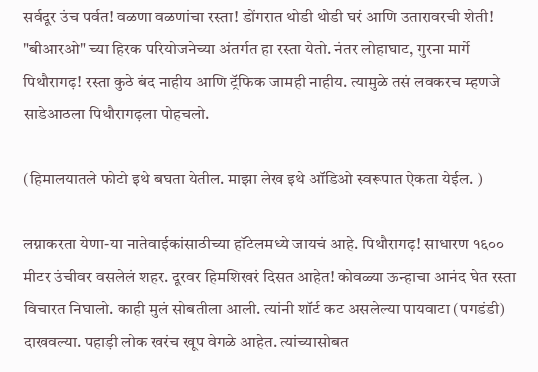सर्वदूर उंच पर्वत! वळणा वळणांचा रस्ता! डोंगरात थोडी थोडी घरं आणि उतारावरची‌ शेती! "बीआरओ" च्या हिरक परियोजनेच्या अंतर्गत हा रस्ता येतो. नंतर लोहाघाट, गुरना मार्गे पिथौरागढ़! रस्ता कुठे बंद नाहीय आणि ट्रॅफिक जामही नाहीय. त्यामुळे तसं लवकरच म्हणजे साडेआठला पिथौरागढ़ला पोहचलो.

(हिमालयातले फोटो इथे बघता येतील. माझा लेख इथे ऑडिओ स्वरूपात ऐकता येईल. )

लग्नाकरता येणा-या नातेवाईकांसाठीच्या हॉटेलमध्ये जायचं आहे. पिथौरागढ़! साधारण १६०० मीटर उंचीवर वसलेलं शहर. दूरवर हिमशिखरं दिसत आहेत! कोवळ्या ऊन्हाचा आनंद घेत रस्ता विचारत निघालो. काही मुलं सोबतीला आली. त्यांनी शॉर्ट कट असलेल्या पायवाटा (पगडंडी) दाखवल्या. पहाड़ी लोक खरंच खूप वेगळे आहेत. त्यांच्यासोबत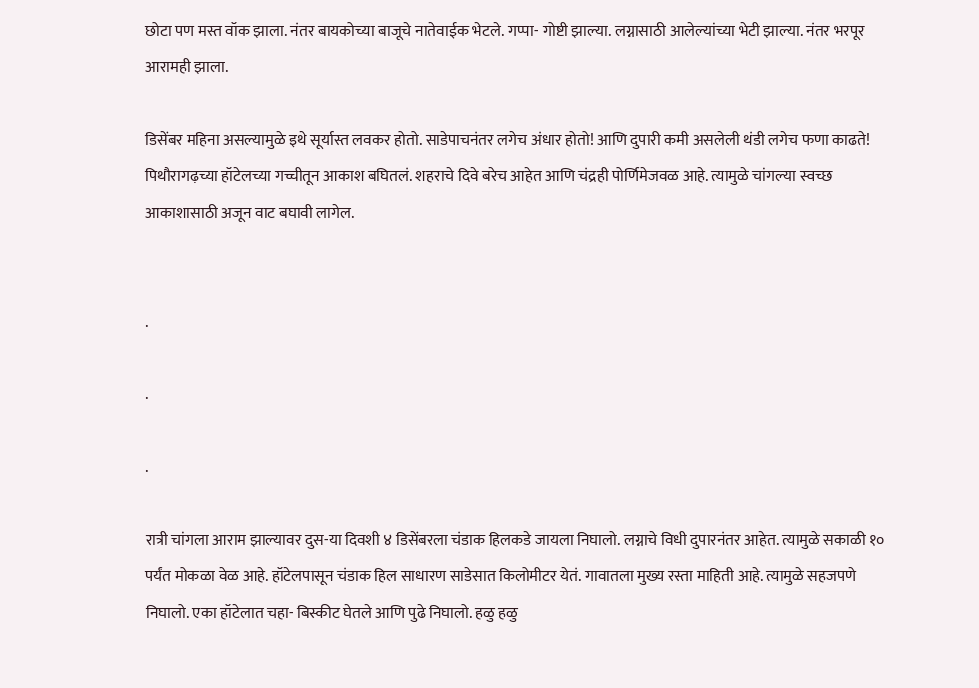छोटा पण मस्त वॉक झाला. नंतर बायकोच्या बाजूचे नातेवाईक भेटले. गप्पा- गोष्टी झाल्या. लग्नासाठी आलेल्यांच्या भेटी झाल्या. नंतर भरपूर आरामही झाला.

डिसेंबर महिना असल्यामुळे इथे सूर्यास्त लवकर होतो. साडेपाचनंतर लगेच अंधार होतो! आणि दुपारी कमी असलेली थंडी लगेच फणा काढते! पिथौरागढ़च्या हॉटेलच्या गच्चीतून आकाश बघितलं. शहराचे दिवे बरेच आहेत आणि चंद्रही पोर्णिमेजवळ आहे. त्यामुळे चांगल्या स्वच्छ आकाशासाठी अजून वाट बघावी लागेल.


.

.

.

रात्री चांगला आराम झाल्यावर दुस-या दिवशी ४ डिसेंबरला चंडाक हिलकडे जायला निघालो. लग्नाचे विधी दुपारनंतर आहेत. त्यामुळे सकाळी १० पर्यंत मोकळा वेळ आहे. हॉटेलपासून चंडाक हिल साधारण साडेसात किलोमीटर येतं. गावातला मुख्य रस्ता माहिती आहे. त्यामुळे सहजपणे निघालो. एका हॉटेलात चहा- बिस्कीट घेतले आणि पुढे निघालो. हळु हळु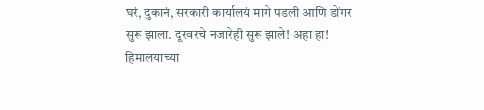घरं, दुकानं, सरकारी कार्यालयं मागे पडली आणि डोंगर सुरू झाला. दूरवरचे नजारेही सुरू झाले! अहा हा! हिमालयाच्या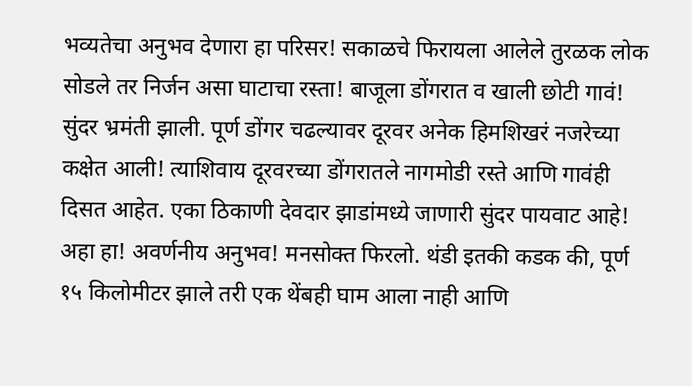भव्यतेचा अनुभव देणारा हा परिसर! सकाळचे फिरायला आलेले तुरळक लोक सोडले तर निर्जन असा घाटाचा रस्ता! बाजूला डोंगरात व खाली छोटी गावं! सुंदर भ्रमंती‌ झाली. पूर्ण डोंगर चढल्यावर दूरवर अनेक हिमशिखरं नजरेच्या कक्षेत आली! त्याशिवाय दूरवरच्या डोंगरातले नागमोडी रस्ते आणि गावंही दिसत आहेत. एका ठिकाणी देवदार झाडांमध्ये जाणारी सुंदर पायवाट आहे! अहा हा! अवर्णनीय अनुभव! मनसोक्त फिरलो. थंडी इतकी कडक की, पूर्ण १५ किलोमीटर झाले तरी एक थेंबही घाम आला नाही आणि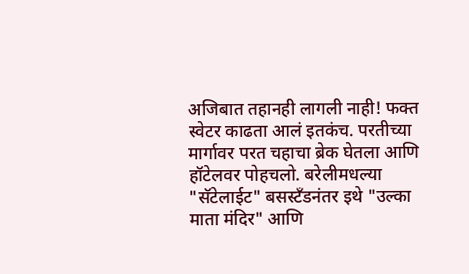अजिबात तहानही लागली नाही! फक्त स्वेटर काढता आलं इतकंच. परतीच्या मार्गावर परत चहाचा ब्रेक घेतला आणि हॉटेलवर पोहचलो. बरेलीमधल्या "सॅटेलाईट" बसस्टँडनंतर इथे "उल्का माता मंदिर" आणि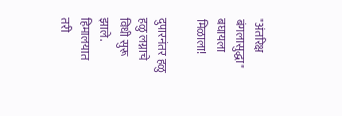"अंतरिक्ष बंगलासुद्धा" बघायला मिळाला!

दुपारनंतर हळु हळु लग्नाचे विधी सुरू झाले. हिमालयात तरी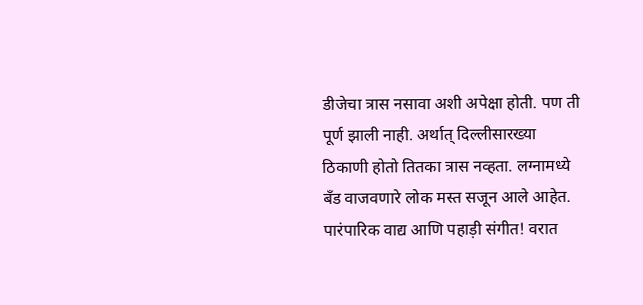डीजेचा त्रास नसावा अशी अपेक्षा होती. पण ती पूर्ण झाली नाही. अर्थात् दिल्लीसारख्या ठिकाणी होतो तितका त्रास नव्हता. लग्नामध्ये बँड वाजवणारे लोक मस्त सजून आले आहेत. पारंपारिक वाद्य आणि पहाड़ी संगीत! वरात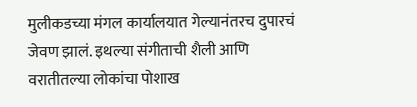मुलीकडच्या मंगल कार्यालयात गेल्यानंतरच दुपारचं जेवण झालं. इथल्या संगीताची शैली आणि वरातीतल्या लोकांचा पोशाख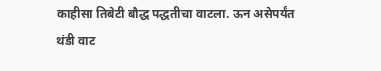काहीसा तिबेटी बौद्ध पद्धतीचा वाटला. ऊन असेपर्यंत थंडी वाट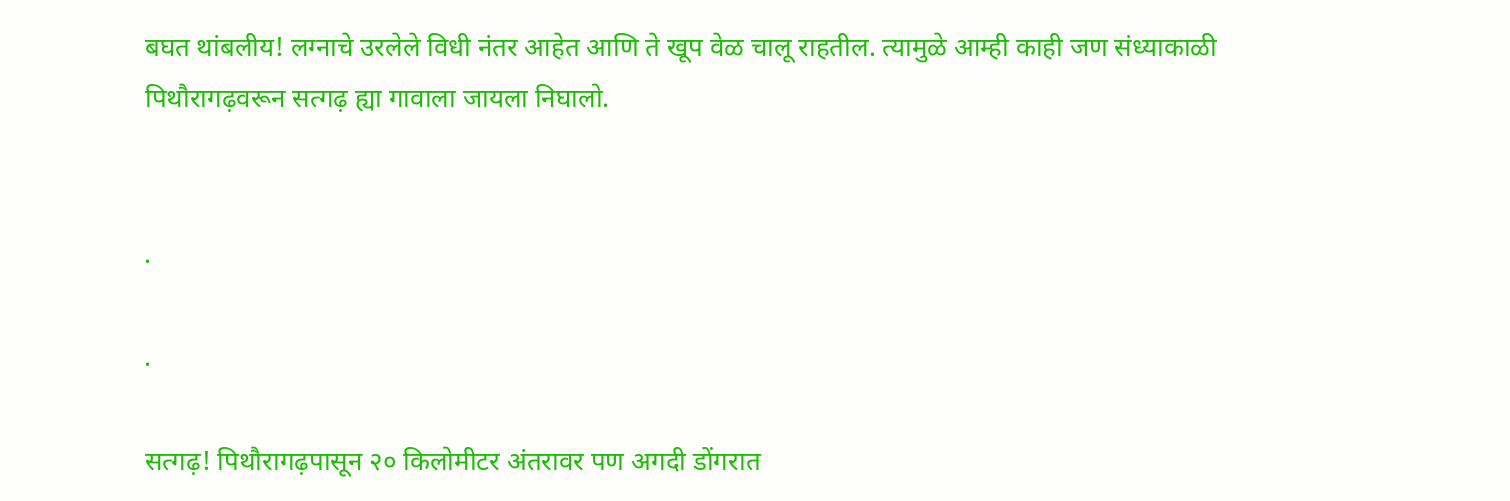बघत थांबलीय! लग्नाचे उरलेले विधी नंतर आहेत आणि ते खूप वेळ चालू राहतील. त्यामुळे आम्ही काही जण संध्याकाळी पिथौरागढ़वरून सत्गढ़ ह्या गावाला जायला निघालो.


.

.

सत्गढ़! पिथौरागढ़पासून २० किलोमीटर अंतरावर पण अगदी डोंगरात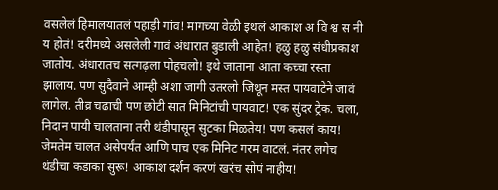वसलेलं‌ हिमालयातलं पहाड़ी गांव! मागच्या वेळी इथलं आकाश अ वि श्व स नी य होतं! दरीमध्ये असलेली गावं अंधारात बुडाली आहेत! हळु हळु संधीप्रकाश जातोय. अंधारातच सत्गढ़ला पोहचलो! इथे जाताना आता कच्चा रस्ता झालाय. पण सुदैवाने आम्ही अशा जागी उतरलो जिथून मस्त पायवाटेने जावं लागेल. तीव्र चढाची पण छोटी सात मिनिटांची पायवाट! एक सुंदर ट्रेक. चला, निदान पायी चालताना तरी थंडीपासून सुटका मिळतेय! पण कसलं काय! जेमतेम चालत असेपर्यंत आणि पाच एक मिनिट गरम वाटलं. नंतर लगेच थंडीचा कडाका सुरू! आकाश दर्शन करणं खरंच सोपं नाहीय!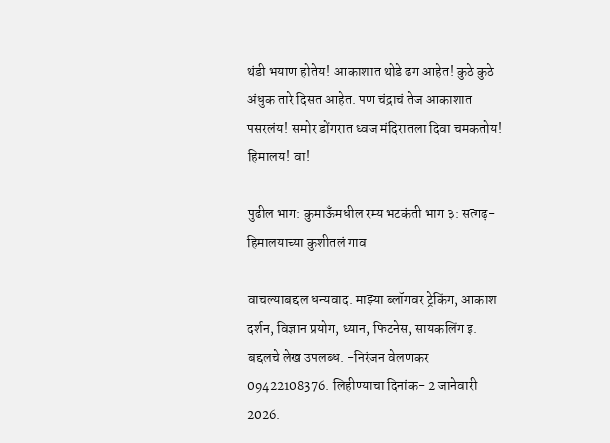थंडी भयाण होतेय! आकाशात थोडे ढग आहेत! कुठे कुठे अंधुक तारे दिसत आहेत. पण चंद्राचं तेज आकाशात पसरलंय! समोर डोंगरात ध्वज मंदिरातला दिवा चमकतोय! हिमालय! वा!

पुढील भाग: कुमाऊँमधील रम्य भटकंती भाग ३: सत्गढ़- हिमालयाच्या कुशीतलं गाव

वाचल्याबद्दल धन्यवाद. माझ्या ब्लॉगवर ट्रेकिंग, आकाश दर्शन, विज्ञान प्रयोग, ध्यान, फिटनेस, सायकलिंग इ. बद्दलचे लेख उपलब्ध. -निरंजन वेलणकर 09422108376. लिहीण्याचा दिनांक- 2 जानेवारी 2026.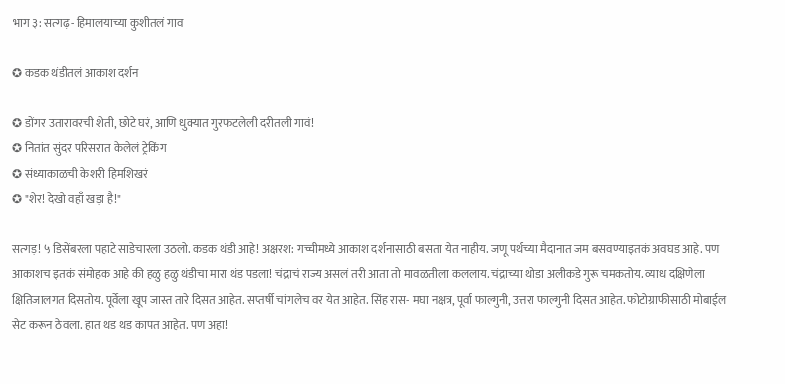भाग ३: सत्गढ़- हिमालयाच्या कुशीतलं गाव

✪ कडक थंडीतलं आकाश दर्शन

✪ डोंगर उतारावरची शेती, छोटे घरं, आणि धुक्यात गुरफटलेली दरीतली गावं!
✪ नितांत सुंदर परिसरात केलेलं ट्रेकिंग
✪ संध्याकाळची केशरी हिमशिखरं
✪ "शेर! देखो वहाँ खड़ा है!"

सत्गड़! ५ डिसेंबरला पहाटे साडेचारला उठलो. कडक थंडी आहे! अक्षरश: गच्चीमध्ये आकाश दर्शनासाठी बसता येत नाहीय. जणू पर्थच्या मैदानात जम बसवण्याइतकं अवघड आहे. पण आकाशच इतकं संमोहक आहे की हळु हळु थंडीचा मारा थंड पडला! चंद्राचं राज्य असलं तरी आता तो मावळतीला कललाय. चंद्राच्या थोडा अलीकडे गुरू चमकतोय. व्याध दक्षिणेला क्षितिजालगत दिसतोय. पूर्वेला खूप जास्त तारे दिसत आहेत. सप्तर्षी चांगलेच वर येत आहेत. सिंह रास- मघा नक्षत्र, पूर्वा फाल्गुनी, उत्तरा फाल्गुनी दिसत आहेत. फोटोग्राफीसाठी मोबाईल सेट करून ठेवला. हात थड थड कापत आहेत. पण अहा!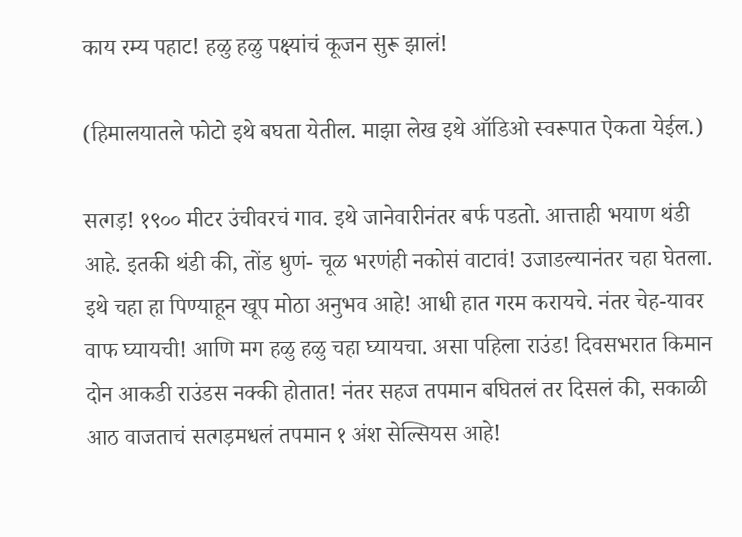काय रम्य पहाट! हळु हळु पक्ष्यांचं कूजन सुरू झालं!

(हिमालयातले फोटो इथे बघता येतील. माझा लेख इथे ऑडिओ स्वरूपात ऐकता येईल.)

सत्गड़! १९०० मीटर उंचीवरचं गाव. इथे जानेवारीनंतर बर्फ पडतो. आत्ताही भयाण थंडी आहे. इतकी थंडी की, तोंड धुणं- चूळ भरणंही नकोसं वाटावं! उजाडल्यानंतर चहा घेतला. इथे चहा हा पिण्याहून खूप मोठा अनुभव आहे! आधी हात गरम करायचे. नंतर चेह-यावर वाफ घ्यायची! आणि मग हळु हळु चहा घ्यायचा. असा पहिला राउंड! दिवसभरात किमान दोन आकडी राउंडस नक्की होतात! नंतर सहज तपमान बघितलं तर दिसलं की, सकाळी आठ वाजताचं सत्गड़मधलं तपमान १ अंश सेल्सियस आहे!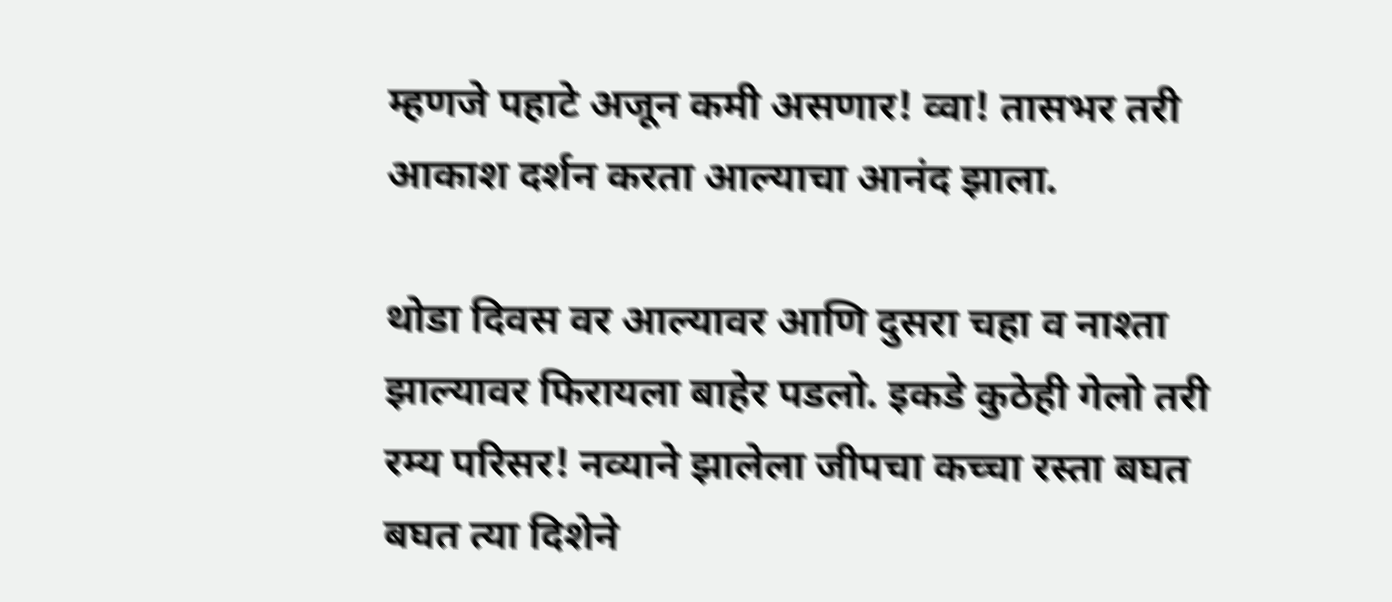म्हणजे पहाटे अजून कमी असणार! व्वा! तासभर तरी आकाश दर्शन करता आल्याचा आनंद झाला.

थोडा दिवस वर आल्यावर आणि दुसरा चहा व नाश्ता झाल्यावर फिरायला बाहेर पडलो. इकडे कुठेही गेलो तरी रम्य परिसर! नव्याने झालेला जीपचा कच्चा रस्ता बघत बघत त्या दिशेने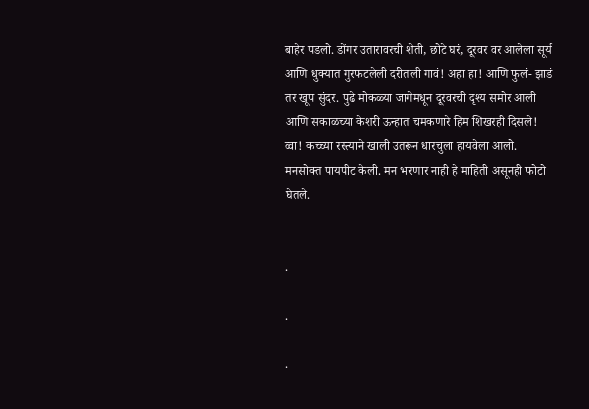बाहेर पडलो. डोंगर उतारावरची शेती, छोटे घरं, दूरवर वर आलेला सूर्य आणि धुक्यात गुरफटलेली दरीतली गावं! अहा हा! आणि फुलं- झाडं तर खूप सुंदर. पुढे मोकळ्या जागेमधून दूरवरची दृश्य समोर आली‌ आणि सकाळच्या केशरी ऊन्हात चमकणारे हिम शिखरही दिसले! व्वा! कच्च्या रस्त्याने खाली उतरून धारचुला हायवेला आलो. मनसोक्त पायपीट केली. मन भरणार नाही हे माहिती असूनही फोटो घेतले.


.

.

.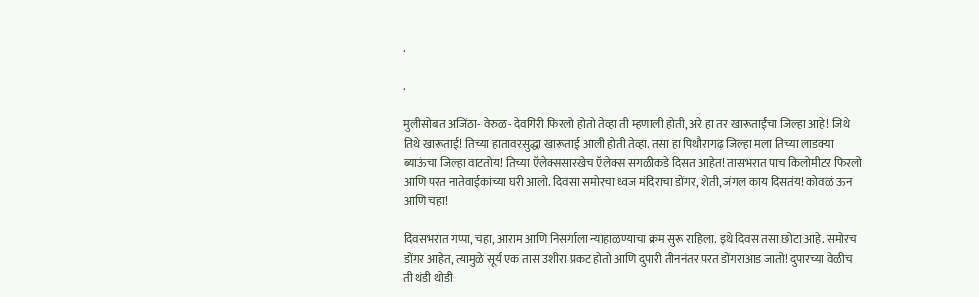.

.

मुलीसोबत अजिंठा- वेरुळ- देवगिरी फिरलो होतो तेव्हा ती म्हणाली होती, अरे हा तर खारूताईंचा जिल्हा आहे! जिथे तिथे खारूताई! तिच्या हातावरसुद्धा खारूताई आली होती तेव्हा. तसा हा पिथौरागढ़ जिल्हा मला तिच्या लाडक्या ब्याऊंचा जिल्हा वाटतोय! तिच्या ऍलेक्ससारखेच ऍलेक्स सगळीकडे दिसत आहेत! तासभरात पाच किलोमीटर फिरलो आणि परत नातेवाईकांच्या घरी आलो. दिवसा समोरचा ध्वज मंदिराचा डोंगर, शेती, जंगल काय दिसतंय! कोवळं ऊन आणि चहा!

दिवसभरात गप्पा, चहा, आराम आणि निसर्गाला न्याहाळण्याचा क्रम सुरू राहिला. इथे दिवस तसा छोटा आहे. समोरच डोंगर आहेत, त्यामुळे सूर्य एक तास उशीरा प्रकट होतो आणि दुपारी तीननंतर परत डोंगराआड जातो! दुपारच्या वेळीच ती थंडी थोडी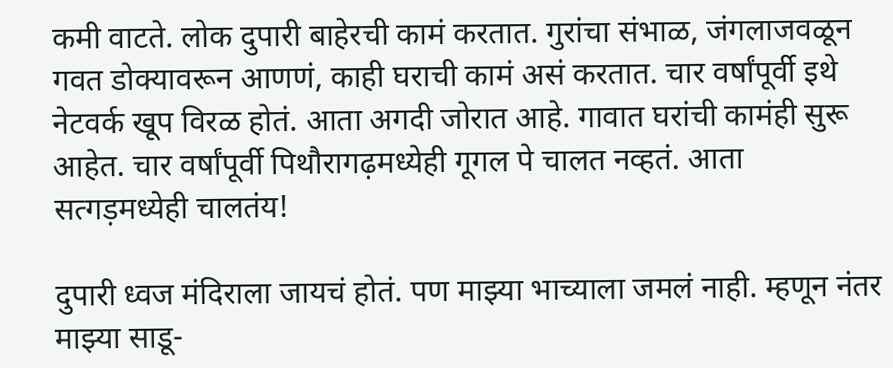कमी वाटते. लोक दुपारी बाहेरची कामं करतात. गुरांचा संभाळ, जंगलाजवळून गवत डोक्यावरून आणणं, काही घराची कामं असं करतात. चार वर्षांपूर्वी इथे नेटवर्क खूप विरळ होतं. आता अगदी जोरात आहे. गावात घरांची कामंही सुरू आहेत. चार वर्षांपूर्वी पिथौरागढ़मध्येही गूगल पे चालत नव्हतं. आता सत्गड़मध्येही चालतंय!

दुपारी ध्वज मंदिराला जायचं होतं. पण माझ्या भाच्याला जमलं नाही. म्हणून नंतर माझ्या साडू-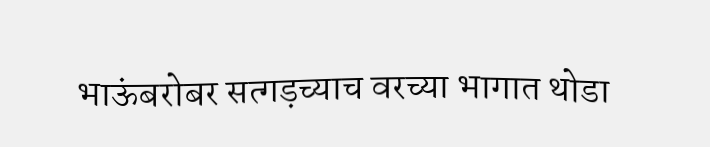भाऊंबरोबर सत्गड़च्याच वरच्या भागात थोडा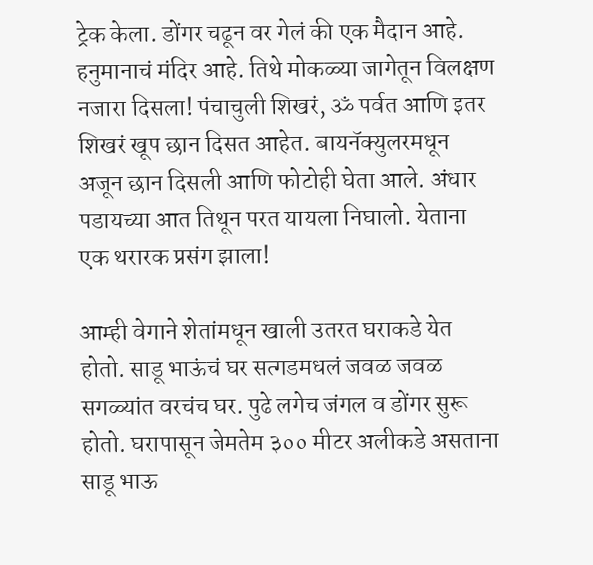ट्रेक केला. डोंगर चढून वर गेलं की एक मैदान आहे. हनुमानाचं मंदिर आहे. तिथे मोकळ्या जागेतून विलक्षण नजारा दिसला! पंचाचुली शिखरं, ॐ पर्वत आणि इतर शिखरं खूप छान दिसत आहेत. बायनॅक्युलरमधून अजून छान दिसली आणि फोटोही घेता आले. अंधार पडायच्या आत तिथून परत यायला निघालो. येताना एक थरारक प्रसंग झाला!

आम्ही वेगाने शेतांमधून खाली उतरत घराकडे येत होतो. साडू भाऊंचं घर सत्गडमधलं जवळ जवळ सगळ्यांत वरचंच घर. पुढे लगेच जंगल व डोंगर सुरू होतो. घरापासून जेमतेम ३०० मीटर अलीकडे असताना साडू भाऊ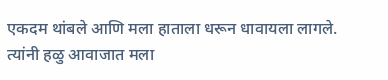एकदम थांबले आणि मला हाताला धरून धावायला लागले. त्यांनी हळु आवाजात मला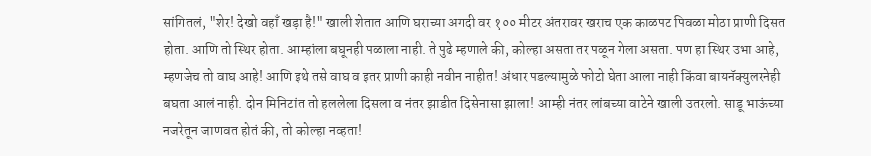सांगितलं, "शेर! देखो वहाँ खड़ा है!" खाली शेतात आणि घराच्या अगदी वर १०० मीटर अंतरावर खराच एक काळपट पिवळा मोठा प्राणी दिसत होता. आणि तो स्थिर होता. आम्हांला बघूनही पळाला नाही. ते पुढे म्हणाले की, कोल्हा असता तर पळून गेला असता. पण हा स्थिर उभा आहे, म्हणजेच तो वाघ आहे! आणि इथे तसे वाघ व इतर प्राणी काही नवीन नाहीत! अंधार पडल्यामुळे फोटो घेता आला नाही किंवा बायनॅक्युलरनेही बघता आलं नाही. दोन मिनिटांत तो हललेला दिसला व नंतर झाडीत दिसेनासा झाला! आम्ही नंतर लांबच्या वाटेने खाली उतरलो. साडू भाऊंच्या नजरेतून जाणवत होतं की, तो कोल्हा नव्हता!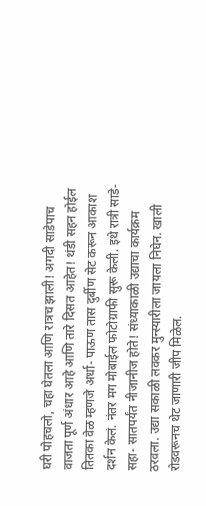घरी पोहचलो, चहा घेतला आणि रात्रच झाली! अगदी साडेपाच वाजता पूर्ण अंधार आहे आणि तारे दिसत आहेत! थंडी सहन होईल तितका वेळ म्हणजे अर्धा- पाऊण तास दुर्बीण सेट करून आकाश दर्शन केलं. नंतर मग मोबाईल फोटोग्राफी सुरू केली. इथे रात्री साडे- सहा- सातपर्यंत नीजानीज होते! संध्याकाळी उद्याचा कार्यक्रम ठरवला. उद्या सकाळी लवकर मुन्स्यारीला जायला निघेन. खाली रोडवरूनच थेट जाणारी जीप मिळेल.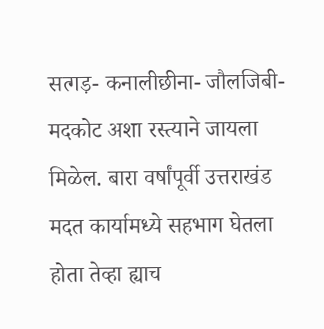सत्गड़- कनालीछीना- जौलजिबी- मदकोट अशा रस्त्याने जायला मिळेल. बारा वर्षांपूर्वी उत्तराखंड मदत कार्यामध्ये सहभाग घेतला होता तेव्हा ह्याच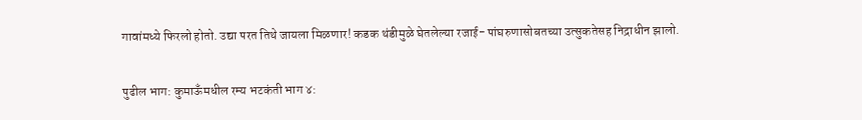गावांमध्ये फिरलो होतो. उद्या परत तिथे जायला मिळणार! कडक थंडीमुळे घेतलेल्या रजाई- पांघरुणासोबतच्या उत्सुकतेसह निद्राधीन झालो.

पुढील भाग: कुमाऊँमधील रम्य भटकंती भाग ४: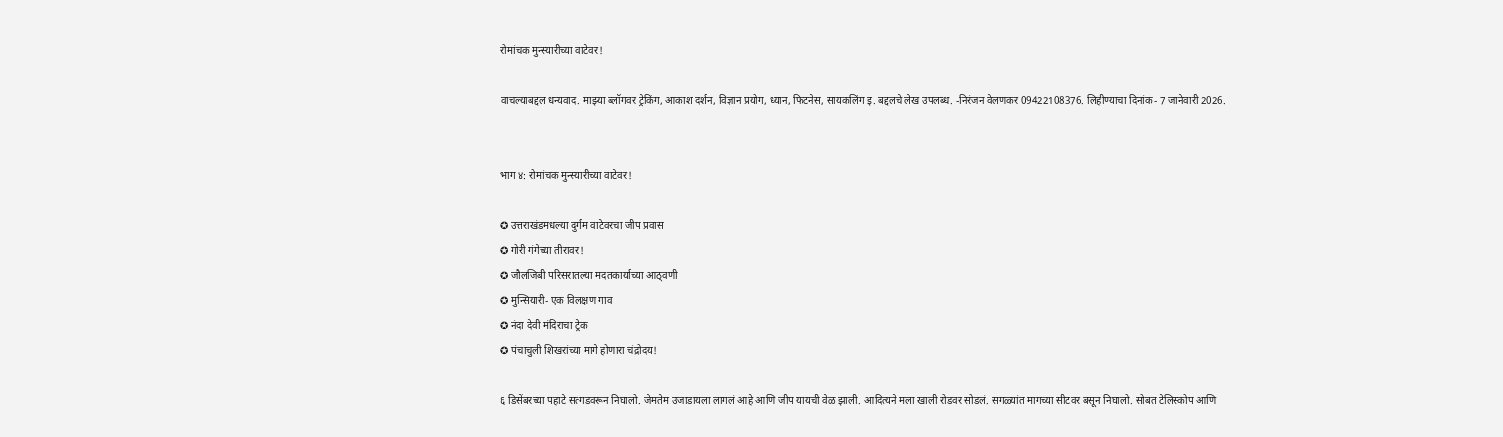रोमांचक मुन्स्यारीच्या वाटेवर!

वाचल्याबद्दल धन्यवाद. माझ्या ब्लॉगवर ट्रेकिंग, आकाश दर्शन, विज्ञान प्रयोग, ध्यान, फिटनेस, सायकलिंग इ. बद्दलचे लेख उपलब्ध. -निरंजन वेलणकर 09422108376. लिहीण्याचा दिनांक- 7 जानेवारी 2026.


भाग ४: रोमांचक मुन्स्यारीच्या वाटेवर!

✪ उत्तराखंडमधल्या दुर्गम वाटेवरचा जीप प्रवास
✪ गोरी गंगेच्या तीरावर!
✪ जौलजिबी परिसरातल्या मदतकार्याच्या आठ्वणी
✪ मुन्सियारी- एक विलक्षण गाव
✪ नंदा देवी मंदिराचा ट्रेक
✪ पंचाचुली शिखरांच्या मागे होणारा चंद्रोदय!

६ डिसेंबरच्या पहाटे सत्गडवरून निघालो. जेमतेम उजाडायला लागलं आहे आणि जीप यायची वेळ झाली. आदित्यने मला खाली रोडवर सोडलं. सगळ्यांत मागच्या सीटवर बसून निघालो. सोबत टेलिस्कोप आणि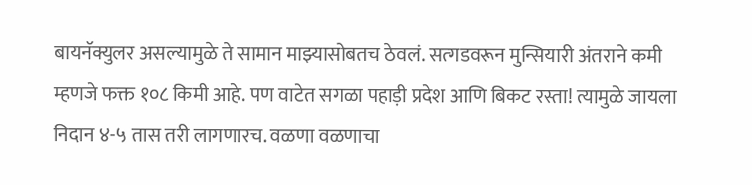बायनॅक्युलर असल्यामुळे ते सामान माझ्यासोबतच ठेवलं. सत्गडवरून मुन्सियारी अंतराने कमी म्हणजे फक्त १०८ किमी आहे. पण वाटेत सगळा पहाड़ी प्रदेश आणि बिकट रस्ता! त्यामुळे जायला निदान ४-५ तास तरी लागणारच. वळणा वळणाचा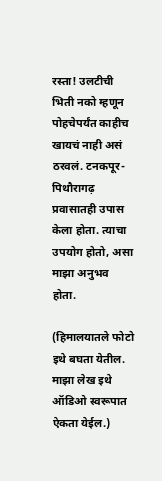रस्ता! उलटीची भिती नको म्हणून पोहचेपर्यंत काहीच खायचं नाही असं ठरवलं. टनकपूर- पिथौरागढ़ प्रवासातही उपास केला होता. त्याचा उपयोग होतो, असा माझा अनुभव होता.

(हिमालयातले फोटो इथे बघता येतील. माझा लेख इथे ऑडिओ स्वरूपात ऐकता येईल.)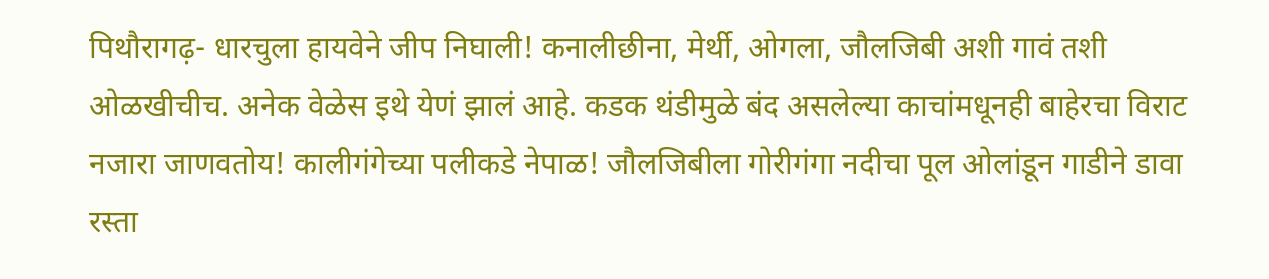पिथौरागढ़- धारचुला हायवेने जीप निघाली! कनालीछीना, मेर्थी, ओगला, जौलजिबी अशी गावं तशी ओळखीचीच. अनेक वेळेस इथे येणं झालं आहे. कडक थंडीमुळे बंद असलेल्या काचांमधूनही बाहेरचा विराट नजारा जाणवतोय! कालीगंगेच्या पलीकडे नेपाळ! जौलजिबीला गोरीगंगा नदीचा पूल ओलांडून गाडीने डावा रस्ता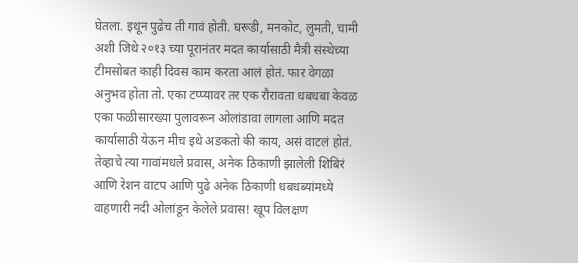घेतला. इथून पुढेच ती गावं होती. घरूडी, मनकोट, लुमती, चामी अशी जिथे २०१३ च्या पूरानंतर मदत कार्यासाठी मैत्री संस्थेच्या टीमसोबत काही‌ दिवस काम करता आलं होतं. फार वेगळा अनुभव होता तो. एका टप्प्यावर तर एक रौरावता धबधबा केवळ एका फळीसारख्या पुलावरून ओलांडावा लागला आणि मदत कार्यासाठी येऊन मीच इथे अडकतो की काय, असं वाटलं‌ होतं. तेव्हाचे त्या गावांमधले प्रवास, अनेक ठिकाणी झालेली शिबिरं आणि रेशन वाटप आणि पुढे अनेक ठिकाणी धबधब्यांमध्ये वाहणारी नदी ओलांडून केलेले प्रवास! खूप विलक्षण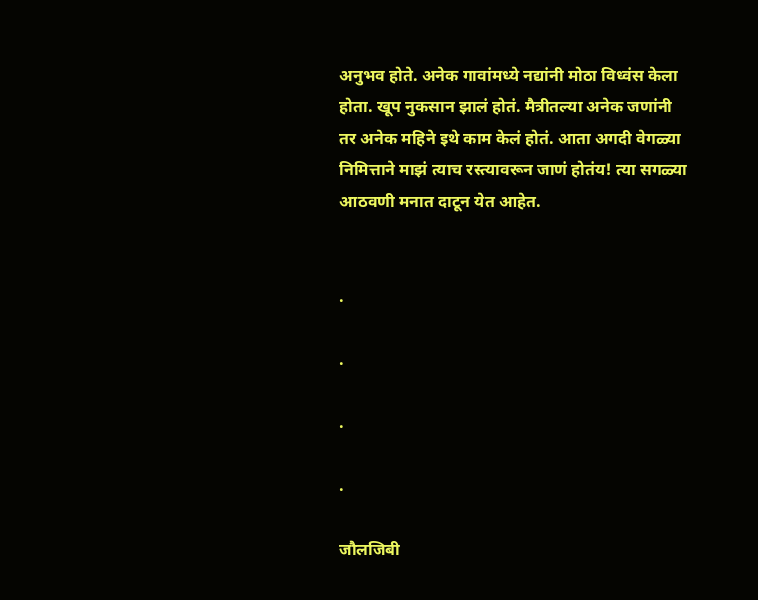अनुभव होते. अनेक गावांमध्ये नद्यांनी मोठा विध्वंस केला होता. खूप नुकसान झालं होतं. मैत्रीतल्या अनेक जणांनी तर अनेक महिने इथे काम केलं होतं. आता अगदी वेगळ्या निमित्ताने माझं त्याच रस्त्यावरून जाणं होतंय! त्या सगळ्या आठवणी मनात दाटून येत आहेत.


.

.

.

.

जौलजिबी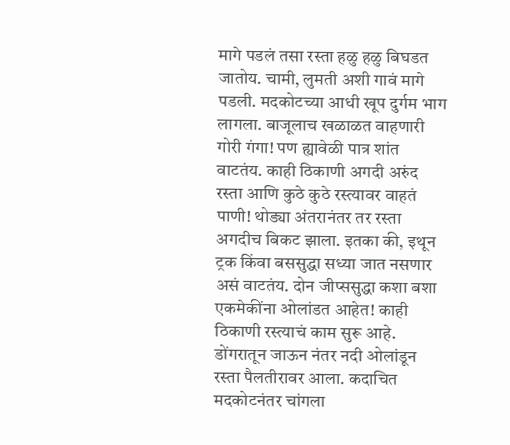मागे पडलं तसा रस्ता हळु हळु बिघडत जातोय. चामी, लुमती अशी गावं मागे पडली. मदकोटच्या आधी खूप दुर्गम भाग लागला. बाजूलाच खळाळत वाहणारी गोरी गंगा! पण ह्यावेळी पात्र शांत वाटतंय. काही ठिकाणी अगदी अरुंद रस्ता आणि कुठे कुठे रस्त्यावर वाहतं पाणी! थोड्या अंतरानंतर तर रस्ता अगदीच बिकट झाला. इतका की, इथून ट्रक किंवा बससुद्धा सध्या जात नसणार असं वाटतंय. दोन जीप्ससुद्धा कशा बशा एकमेकींना ओलांडत आहेत! काही ठिकाणी रस्त्याचं काम सुरू आहे. डोंगरातून जाऊन नंतर नदी ओलांडून रस्ता पैलतीरावर आला. कदाचित मदकोटनंतर चांगला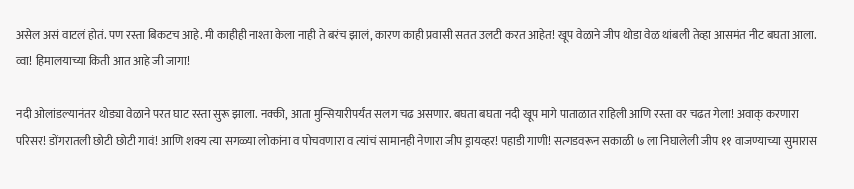असेल असं वाटलं होतं. पण रस्ता बिकटच आहे. मी काहीही नाश्ता केला नाही ते बरंच झालं, कारण काही प्रवासी सतत उलटी करत आहेत! खूप वेळाने जीप थोडा वेळ थांबली तेव्हा आसमंत नीट बघता आला. व्वा! हिमालयाच्या किती आत आहे जी जागा!

नदी ओलांडल्यानंतर थोड्या वेळाने परत घाट रस्ता सुरू झाला. नक्की, आता मुन्सियारीपर्यंत सलग चढ असणार. बघता बघता नदी खूप मागे पाताळात राहिली आणि रस्ता वर चढत गेला! अवाक् करणारा परिसर! डोंगरातली छोटी छोटी गावं! आणि शक्य त्या सगळ्या लोकांना व पोचवणारा व त्यांचं सामानही नेणारा जीप ड्रायव्हर! पहाडी गाणी! सत्गडवरून सकाळी ७ ला निघालेली जीप ११ वाजण्याच्या सुमारास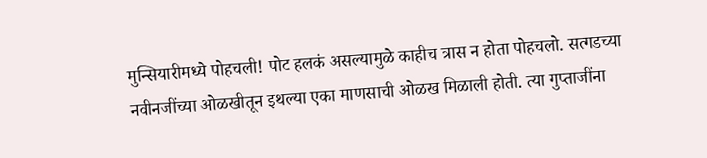मुन्सियारीमध्ये पोहचली! पोट हलकं असल्यामुळे काहीच त्रास न होता पोहचलो. सत्गडच्या नवीनजींच्या ओळखीतून इथल्या एका माणसाची ओळख मिळाली होती. त्या गुप्ताजींना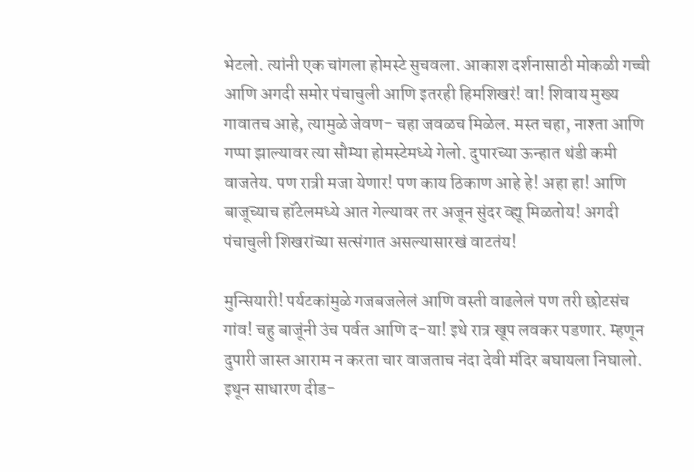भेटलो. त्यांनी एक चांगला होमस्टे सुचवला. आकाश दर्शनासाठी मोकळी गच्ची आणि अगदी समोर पंचाचुली आणि इतरही हिमशिखरं! वा! शिवाय मुख्य गावातच आहे, त्यामुळे जेवण- चहा जवळच मिळेल. मस्त चहा, नाश्ता आणि गप्पा झाल्यावर त्या सौम्या होमस्टेमध्ये गेलो. दुपारच्या ऊन्हात थंडी कमी वाजतेय. पण रात्री मजा येणार! पण काय ठिकाण आहे हे! अहा हा! आणि बाजूच्याच हॉटेलमध्ये आत गेल्यावर तर अजून सुंदर व्ह्यू मिळतोय! अगदी पंचाचुली शिखरांच्या सत्संगात असल्यासारखं‌ वाटतंय!

मुन्सियारी! पर्यटकांमुळे गजबजलेलं आणि वस्ती वाढलेलं पण तरी छोटसंच गांव! चहु बाजूंनी उंच पर्वत आणि द-या! इथे रात्र खूप लवकर पडणार. म्हणून दुपारी जास्त आराम न करता चार वाजताच नंदा देवी मंदिर बघायला निघालो. इथून साधारण दीड-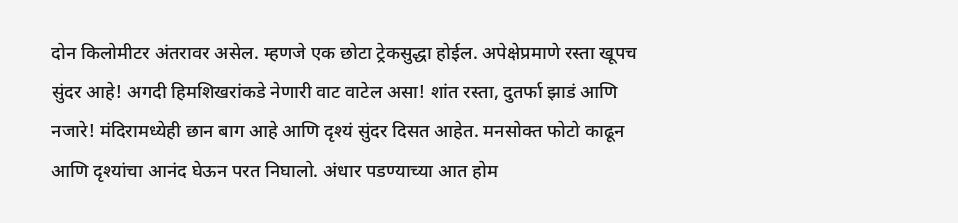दोन किलोमीटर अंतरावर असेल. म्हणजे एक छोटा ट्रेकसुद्धा होईल. अपेक्षेप्रमाणे रस्ता खूपच सुंदर आहे! अगदी हिमशिखरांकडे नेणारी वाट वाटेल असा! शांत रस्ता, दुतर्फा झाडं आणि नजारे! मंदिरामध्येही छान बाग आहे आणि दृश्यं सुंदर दिसत आहेत. मनसोक्त फोटो काढून आणि दृश्यांचा आनंद घेऊन परत निघालो. अंधार पडण्याच्या आत होम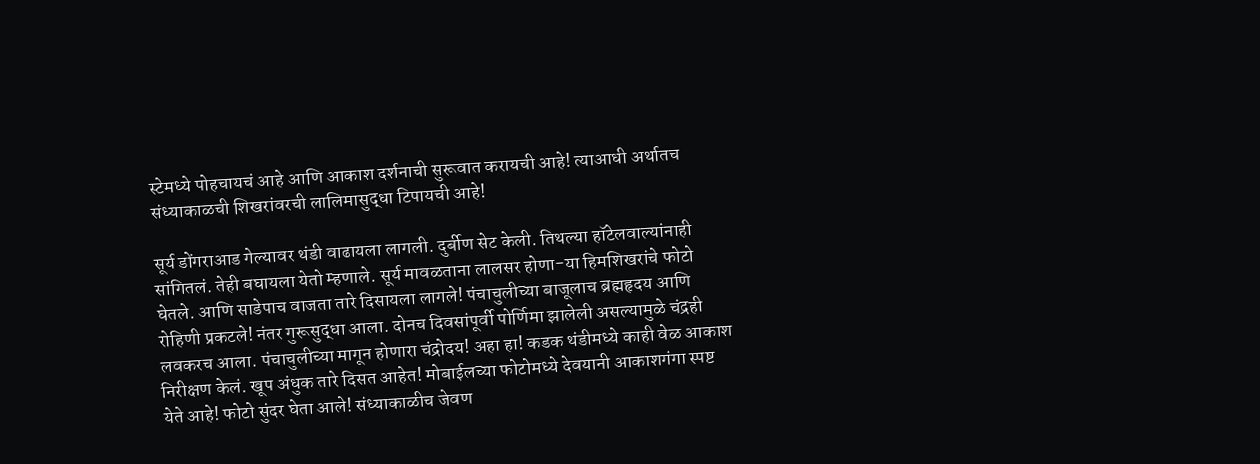स्टेमध्ये पोहचायचं आहे आणि आकाश दर्शनाची सुरूवात करायची आहे! त्याआधी अर्थातच संध्याकाळची शिखरांवरची लालिमासुद्धा टिपायची आहे!

सूर्य डोंगराआड गेल्यावर थंडी वाढायला लागली. दुर्बीण सेट केली. तिथल्या हॉटेलवाल्यांनाही सांगितलं. तेही बघायला येतो म्हणाले. सूर्य मावळताना लालसर होणा-या हिमशिखरांचे फोटो घेतले. आणि साडेपाच वाजता तारे दिसायला लागले! पंचाचुलीच्या बाजूलाच ब्रह्महृदय आणि रोहिणी प्रकटले! नंतर गुरूसुद्धा आला. दोनच दिवसांपूर्वी पोर्णिमा झालेली असल्यामुळे चंद्रही लवकरच आला. पंचाचुलीच्या मागून होणारा चंद्रोदय! अहा हा! कडक थंडीमध्ये काही वेळ आकाश निरीक्षण केलं. खूप अंधुक तारे दिसत आहेत! मोबाईलच्या फोटोमध्ये देवयानी आकाशगंगा स्पष्ट येते आहे! फोटो सुंदर घेता आले! संध्याकाळीच जेवण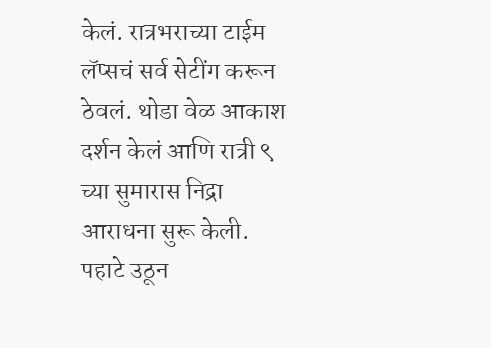केलं. रात्रभराच्या टाईम लॅप्सचं सर्व सेटींग करून ठेवलं. थोडा वेळ आकाश दर्शन केलं आणि रात्री ९ च्या सुमारास निद्रा आराधना सुरू केली. पहाटे उठून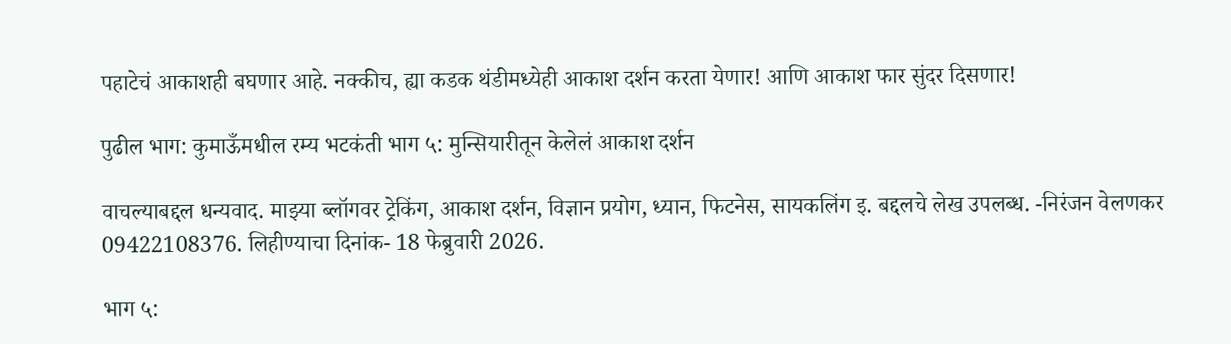पहाटेचं आकाशही बघणार आहे. नक्कीच, ह्या कडक थंडीमध्येही आकाश दर्शन करता येणार! आणि आकाश फार सुंदर दिसणार!

पुढील भाग: कुमाऊँमधील रम्य भटकंती भाग ५: मुन्सियारीतून केलेलं आकाश दर्शन

वाचल्याबद्दल धन्यवाद. माझ्या ब्लॉगवर ट्रेकिंग, आकाश दर्शन, विज्ञान प्रयोग, ध्यान, फिटनेस, सायकलिंग इ. बद्दलचे लेख उपलब्ध. -निरंजन वेलणकर 09422108376. लिहीण्याचा दिनांक- 18 फेब्रुवारी 2026.

भाग ५: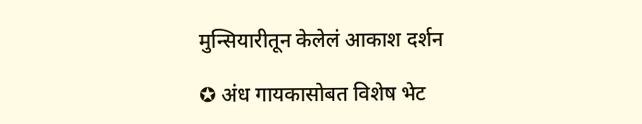मुन्सियारीतून केलेलं आकाश दर्शन

✪ अंध गायकासोबत विशेष भेट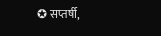✪ सप्तर्षी,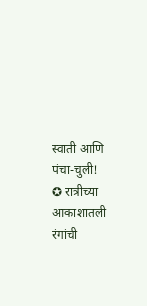स्वाती आणि पंचा-चुली!
✪ रात्रीच्या आकाशातली रंगांची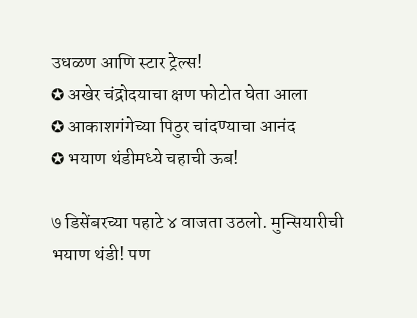उधळण आणि स्टार ट्रेल्स!
✪ अखेर चंद्रोदयाचा क्षण फोटोत घेता आला
✪ आकाशगंगेच्या पिठुर चांदण्याचा आनंद
✪ भयाण थंडीमध्ये चहाची ऊब!

७ डिसेंबरच्या पहाटे ४ वाजता उठलो. मुन्सियारीची भयाण थंडी! पण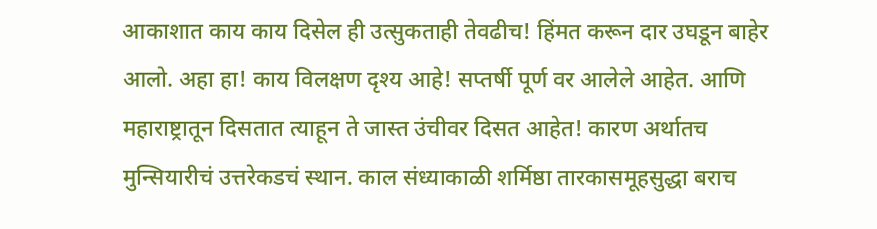आकाशात काय काय दिसेल ही उत्सुकताही तेवढीच! हिंमत करून दार उघडून बाहेर आलो. अहा हा! काय विलक्षण दृश्य आहे! सप्तर्षी पूर्ण वर आलेले आहेत. आणि महाराष्ट्रातून दिसतात त्याहून ते जास्त उंचीवर दिसत आहेत! कारण अर्थातच मुन्सियारीचं उत्तरेकडचं स्थान. काल संध्याकाळी शर्मिष्ठा तारकासमूहसुद्धा बराच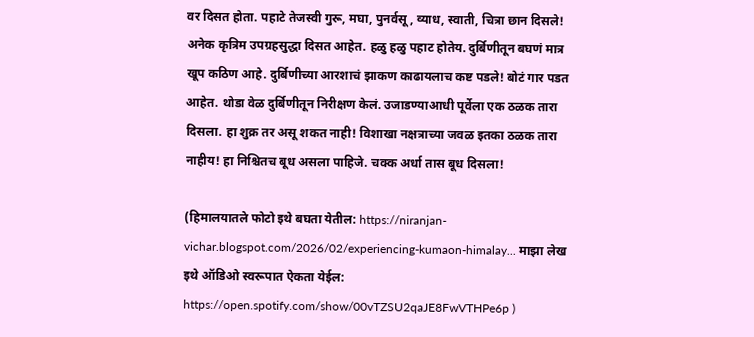वर दिसत होता. पहाटे तेजस्वी गुरू, मघा, पुनर्वसू, व्याध, स्वाती, चित्रा छान दिसले! अनेक कृत्रिम उपग्रहसुद्धा दिसत आहेत. हळु हळु पहाट होतेय. दुर्बिणीतून बघणं मात्र खूप कठिण आहे. दुर्बिणीच्या आरशाचं झाकण काढायलाच कष्ट पडले! बोटं गार पडत आहेत. थोडा वेळ दुर्बिणीतून निरीक्षण केलं. उजाडण्याआधी पूर्वेला एक ठळक तारा दिसला. हा शुक्र तर असू शकत नाही! विशाखा नक्षत्राच्या जवळ इतका ठळक तारा नाहीय! हा निश्चितच बूध असला पाहिजे. चक्क अर्धा तास बूध दिसला!

(हिमालयातले फोटो इथे बघता येतील: https://niranjan-vichar.blogspot.com/2026/02/experiencing-kumaon-himalay... माझा लेख इथे ऑडिओ स्वरूपात ऐकता येईल: https://open.spotify.com/show/00vTZSU2qaJE8FwVTHPe6p )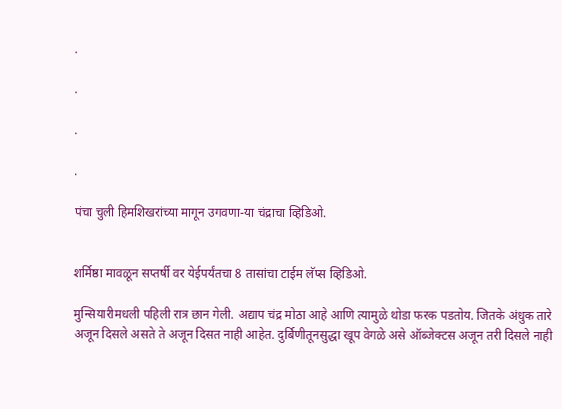.

.

.

.

पंचा चुली हिमशिखरांच्या मागून उगवणा-या चंद्राचा व्हिडिओ.


शर्मिष्ठा मावळून सप्तर्षी वर येईपर्यंतचा 8 तासांचा टाईम लॅप्स व्हिडिओ.

मुन्सियारीमधली पहिली रात्र छान गेली. अद्याप चंद्र मोठा आहे आणि त्यामुळे थोडा फरक पडतोय. जितके अंधुक तारे अजून दिसले असते ते अजून दिसत नाही‌ आहेत. दुर्बिणीतूनसुद्धा खूप वेगळे असे ऑब्जेक्टस अजून तरी दिसले नाही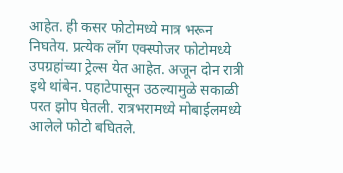आहेत. ही कसर फोटोमध्ये मात्र भरून निघतेय. प्रत्येक लाँग एक्स्पोजर फोटोमध्ये उपग्रहांच्या‌ ट्रेल्स येत आहेत. अजून दोन रात्री इथे थांबेन. पहाटेपासून उठल्यामुळे सकाळी परत झोप घेतली. रात्रभरामध्ये मोबाईलमध्ये आलेले फोटो बघितले.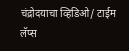चंद्रोदयाचा व्हिडिओ/ टाईम लॅप्स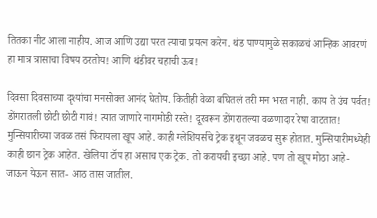तितका नीट आला नाहीय. आज आणि उद्या परत त्याचा प्रयत्न करेन. थंड पाण्यामुळे सकाळचं आन्हिक आवरणं हा मात्र त्रासाचा विषय ठरतोय! आणि थंडीवर चहाची ऊब!

दिवसा दिवसाच्या दृश्यांचा मनसोक्त आनंद घेतोय. कितीही‌ वेळा बघितलं तरी मन भरत नाही. काय ते उंच पर्वत! डोंगरातली छोटी छोटी गावं! त्यात जाणारे नागमोडी रस्ते! दूरवरून डोंगरातल्या वळणादार रेषा वाटतात! मुन्सियारीच्या जवळ तसं फिरायला खूप आहे. काही ग्लेशियर्सचे‌‌ ट्रेक इथून जवळच सुरू होतात. मुन्सियारीमध्येही काही छान ट्रेक आहेत. खेलिया टॉप हा असाच एक ट्रेक. तो करायची इच्छा आहे. पण तो खूप मोठा आहे- जाऊन येऊन सात- आठ तास जातील.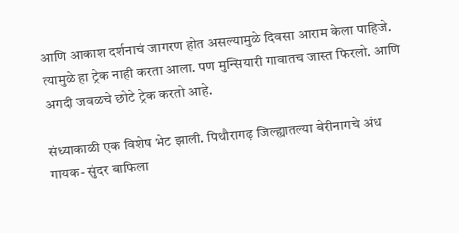आणि आकाश दर्शनाचं जागरण होत असल्यामुळे दिवसा आराम केला पाहिजे. त्यामुळे हा ट्रेक नाही करता आला. पण मुन्सियारी गावातच जास्त फिरलो. आणि अगदी जवळचे छोटे ट्रेक करतो आहे.

संध्याकाळी एक विशेष भेट झाली. पिथौरागढ़ जिल्ह्यातल्या बेरीनागचे अंध गायक- सुंदर बाफिला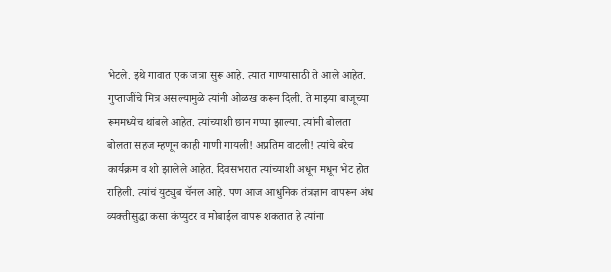भेटले. इथे गावात एक जत्रा सुरू आहे. त्यात गाण्यासाठी ते आले आहेत. गुप्ताजींचे मित्र असल्यामुळे त्यांनी ओळख करून दिली. ते माझ्या बाजूच्या रूममध्येच थांबले आहेत. त्यांच्याशी छान गप्पा झाल्या. त्यांनी बोलता बोलता सहज म्हणून काही गाणी गायली! अप्रतिम वाटली! त्यांचे बरेच कार्यक्रम व शो झालेले आहेत. दिवसभरात त्यांच्याशी अधून मधून भेट होत राहिली. त्यांचं युट्युब चॅनल आहे. पण आज आधुनिक तंत्रज्ञान वापरून अंध व्यक्तीसुद्धा कसा कंप्युटर व मोबाईल वापरू शकतात हे त्यांना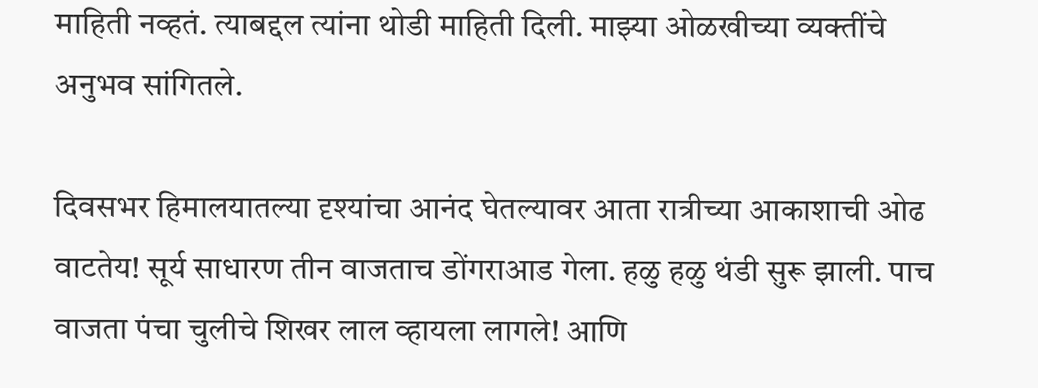माहिती नव्हतं. त्याबद्दल त्यांना थोडी माहिती दिली. माझ्या ओळखीच्या व्यक्तींचे अनुभव सांगितले.

दिवसभर हिमालयातल्या दृश्यांचा आनंद घेतल्यावर आता रात्रीच्या आकाशाची ओढ वाटतेय! सूर्य साधारण तीन वाजताच डोंगराआड गेला. हळु हळु थंडी सुरू झाली. पाच वाजता पंचा चुलीचे शिखर लाल व्हायला लागले! आणि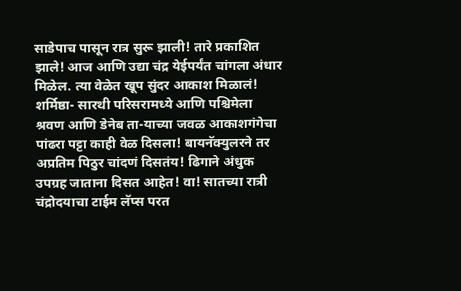साडेपाच पासून रात्र सुरू झाली! तारे प्रकाशित झाले! आज आणि उद्या चंद्र येईपर्यंत चांगला अंधार मिळेल. त्या वेळेत खूप सुंदर आकाश मिळालं! शर्मिष्ठा- सारथी परिसरामध्ये आणि पश्चिमेला श्रवण आणि डेनेब ता-याच्या जवळ आकाशगंगेचा पांढरा पट्टा काही वेळ दिसला! बायनॅक्युलरने तर अप्रतिम पिठुर चांदणं दिसतंय! ढिगाने अंधुक उपग्रह जाताना दिसत आहेत! वा! सातच्या रात्री चंद्रोदयाचा टाईम लॅप्स परत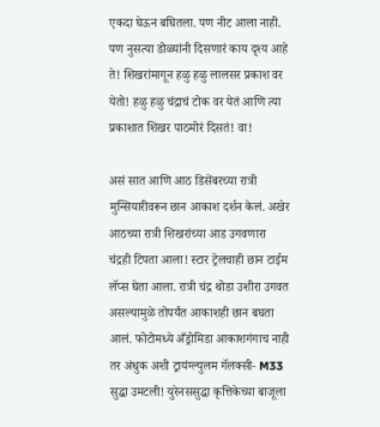एकदा घेऊन बघितला. पण नीट आला नाही. पण नुसत्या डोळ्यांनी दिसणारं काय दृश्य आहे ते! शिखरांमागून हळु हळु लालसर प्रकाश वर येतो! हळु हळु चंद्राचं टोक वर येतं आणि त्या प्रकाशात शिखर पाठमोरं दिसतं! वा!

असं सात आणि आठ डिसेंबरच्या रात्री मुन्सियारीवरून छान आकाश दर्शन केलं. अखेर आठच्या रात्री शिखरांच्या आड उगवणारा चंद्रही टिपता आला! स्टार ट्रेलचाही छान टाईम लॅप्स घेता आला. रात्री चंद्र थोडा उशीरा उगवत असल्यामुळे तोपर्यंत आकाशही छान बघता आलं. फोटोमध्ये अँड्रोमिडा आकाशगंगाच नाही तर अंधुक अशी ट्रायंग्ल्युलम गॅलक्सी- M33 सुद्धा उमटली! युरेनससुद्धा कृत्तिकेच्या बाजूला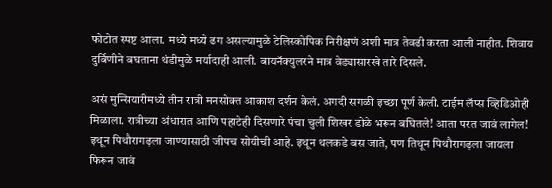फोटोत स्पष्ट आला. मध्ये मध्ये ढग असल्यामुळे टेलिस्कोपिक निरीक्षणं अशी मात्र तेवढी करता आली नाहीत. शिवाय दुर्बिणीने बघताना थंडीमुळे मर्यादाही आली. बायनॅक्युलरने मात्र वेड्यासारखे तारे दिसले.

असं मुन्सियारीमध्ये तीन रात्री मनसोक्त आकाश दर्शन केलं. अगदी सगळी इच्छा पूर्ण केली. टाईम लॅप्स व्हिडिओही मिळाला. रात्रीच्या अंधारात आणि पहाटेही दिसणारे पंचा चुली शिखर डोळे भरून बघितले! आता परत जावं लागेल! इथून पिथौरागढ़ला जाण्यासाठी जीपच सोयीची आहे. इथून थलकडे बस जाते, पण तिथून पिथौरागढ़ला जायला फिरून जावं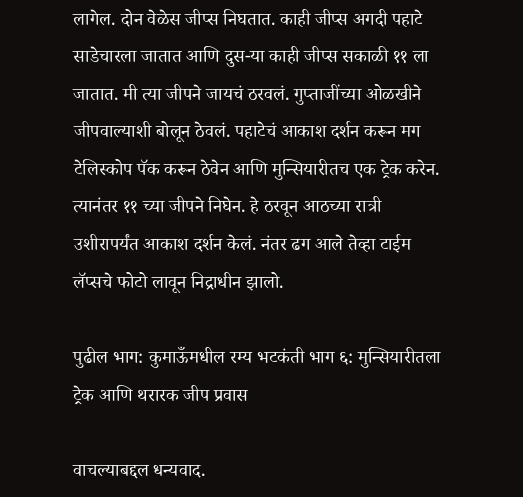लागेल. दोन वेळेस जीप्स निघतात. काही जीप्स अगदी पहाटे साडेचारला जातात आणि दुस-या काही जीप्स सकाळी ११ ला जातात. मी त्या जीपने जायचं ठरवलं. गुप्ताजींच्या ओळखीने जीपवाल्याशी बोलून ठेवलं. पहाटेचं आकाश दर्शन करून मग टेलिस्कोप पॅक करून ठेवेन आणि मुन्सियारीतच एक ट्रेक करेन. त्यानंतर ११ च्या जीपने निघेन. हे ठरवून आठच्या रात्री उशीरापर्यंत आकाश दर्शन केलं. नंतर ढग आले तेव्हा टाईम लॅप्सचे फोटो लावून निद्राधीन झालो.

पुढील भाग: कुमाऊँमधील रम्य भटकंती भाग ६: मुन्सियारीतला ट्रेक आणि थरारक जीप प्रवास

वाचल्याबद्दल धन्यवाद.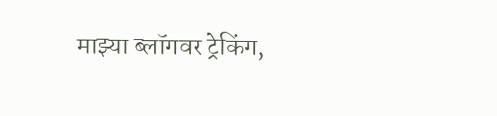माझ्या ब्लॉगवर ट्रेकिंग,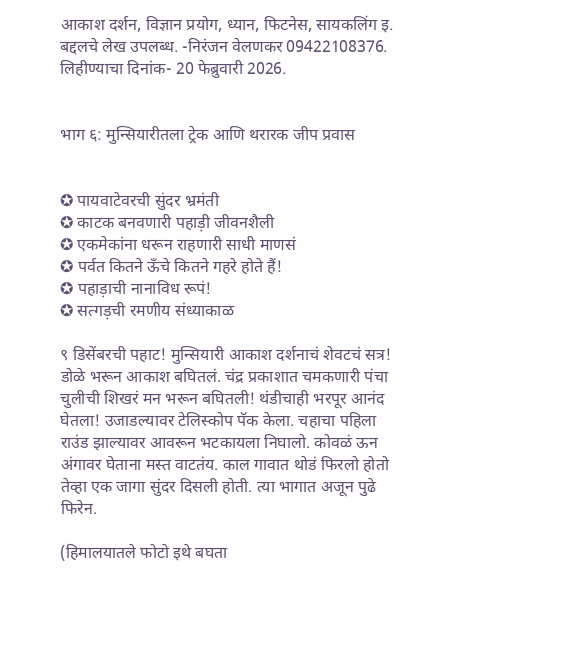आकाश दर्शन, विज्ञान प्रयोग, ध्यान, फिटनेस, सायकलिंग इ. बद्दलचे लेख उपलब्ध. -निरंजन वेलणकर 09422108376. लिहीण्याचा दिनांक- 20 फेब्रुवारी 2026.


भाग ६: मुन्सियारीतला ट्रेक आणि थरारक जीप प्रवास


✪ पायवाटेवरची सुंदर भ्रमंती
✪ काटक बनवणारी पहाड़ी जीवनशैली
✪ एकमेकांना धरून राहणारी साधी माणसं
✪ पर्वत कितने ऊँचे कितने गहरे होते हैं!
✪ पहाड़ाची नानाविध रूपं!
✪ सत्गड़ची रमणीय संध्याकाळ

९ डिसेंबरची पहाट! मुन्सियारी आकाश दर्शनाचं शेवटचं सत्र! डोळे भरून आकाश बघितलं. चंद्र प्रकाशात चमकणारी पंचा चुलीची शिखरं मन भरून बघितली! थंडीचाही भरपूर आनंद घेतला! उजाडल्यावर टेलिस्कोप पॅक केला. चहाचा पहिला राउंड झाल्यावर आवरून भटकायला निघालो. कोवळं ऊन अंगावर घेताना मस्त वाटतंय. काल गावात थोडं फिरलो होतो तेव्हा एक जागा सुंदर दिसली होती. त्या भागात अजून पुढे फिरेन.

(हिमालयातले फोटो इथे बघता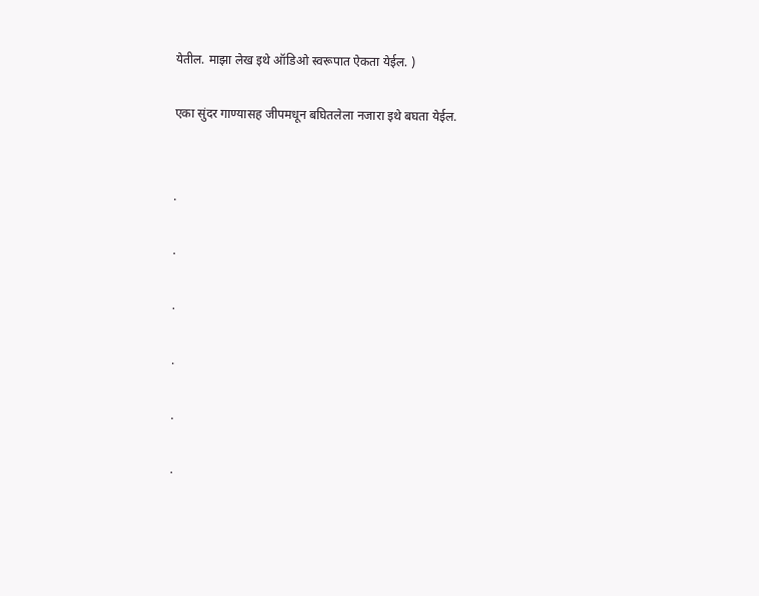येतील. माझा लेख इथे ऑडिओ स्वरूपात ऐकता येईल. )

एका सुंदर गाण्यासह जीपमधून बघितलेला नजारा इथे बघता येईल.


.

.

.

.

.

.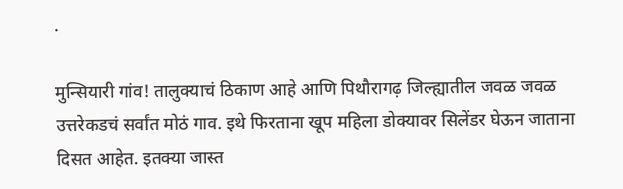.

मुन्सियारी गांव! तालुक्याचं ठिकाण आहे आणि पिथौरागढ़ जिल्ह्यातील जवळ जवळ उत्तरेकडचं सर्वांत मोठं गाव. इथे फिरताना खूप महिला डोक्यावर सिलेंडर घेऊन जाताना दिसत आहेत. इतक्या जास्त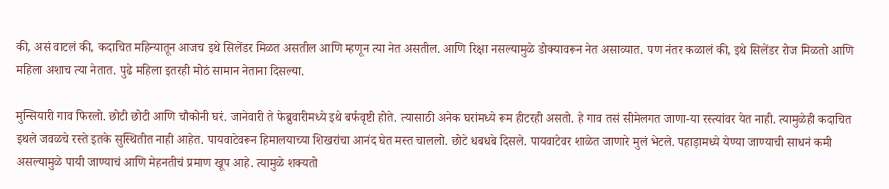की, असं वाटलं की, कदाचित महिन्यातून आजच इथे सिलेंडर मिळत असतील आणि म्हणून त्या नेत असतील. आणि रिक्षा नसल्यामुळे डोक्यावरून नेत असाव्यात. पण नंतर कळालं की, इथे सिलेंडर रोज मिळतो आणि महिला अशाच त्या नेतात. पुढे महिला इतरही मोठं सामान नेताना दिसल्या.

मुन्सियारी गाव फिरलो. छोटी छोटी आणि चौकोनी घरं. जानेवारी ते फेब्रुवारीमध्ये इथे बर्फवृष्टी होते. त्यासाठी अनेक घरांमध्ये रूम हीटरही असतो. हे गाव तसं सीमेलगत जाणा-या रस्त्यांवर येत नाही. त्यामुळेही कदाचित इथले जवळचे रस्ते इतके सुस्थितीत नाही आहेत. पायवाटेवरून हिमालयाच्या शिखरांचा आनंद घेत मस्त चाललो. छोटे धबधबे दिसले. पायवाटेवर शाळेत जाणारे मुलं भेटले. पहाड़ामध्ये येण्या जाण्याची‌ साधनं कमी असल्यामुळे पायी जाण्याचं आणि मेहनतीचं प्रमाण खूप आहे. त्यामुळे शक्यतो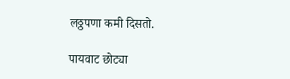लठ्ठपणा कमी दिसतो.

पायवाट छोट्या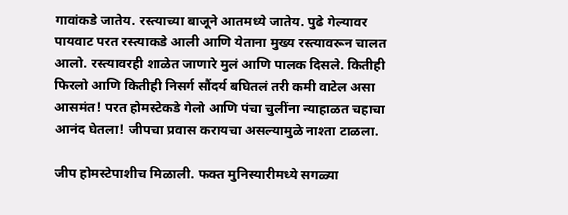गावांकडे जातेय. रस्त्याच्या बाजूने आतमध्ये जातेय. पुढे गेल्यावर पायवाट परत रस्त्याकडे आली आणि येताना मुख्य रस्त्यावरून चालत आलो. रस्त्यावरही शाळेत जाणारे मुलं आणि पालक दिसले. कितीही फिरलो आणि कितीही निसर्ग सौंदर्य बघितलं तरी कमी वाटेल असा आसमंत! परत होमस्टेकडे गेलो आणि पंचा चुलींना न्याहाळत चहाचा आनंद घेतला! जीपचा प्रवास करायचा असल्यामुळे नाश्ता टाळला.

जीप होमस्टेपाशीच मिळाली. फक्त मुनिस्यारीमध्ये सगळ्या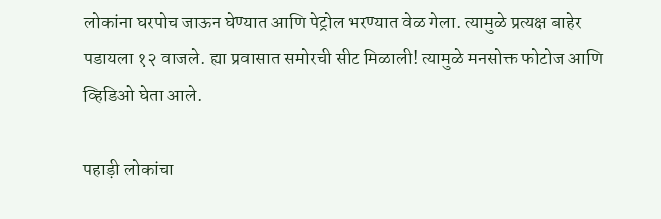लोकांना घरपोच जाऊन घेण्यात आणि पेट्रोल भरण्यात वेळ गेला. त्यामुळे प्रत्यक्ष बाहेर पडायला १२ वाजले. ह्या प्रवासात समोरची सीट मिळाली! त्यामुळे मनसोक्त फोटोज आणि व्हिडिओ घेता आले.

पहाड़ी लोकांचा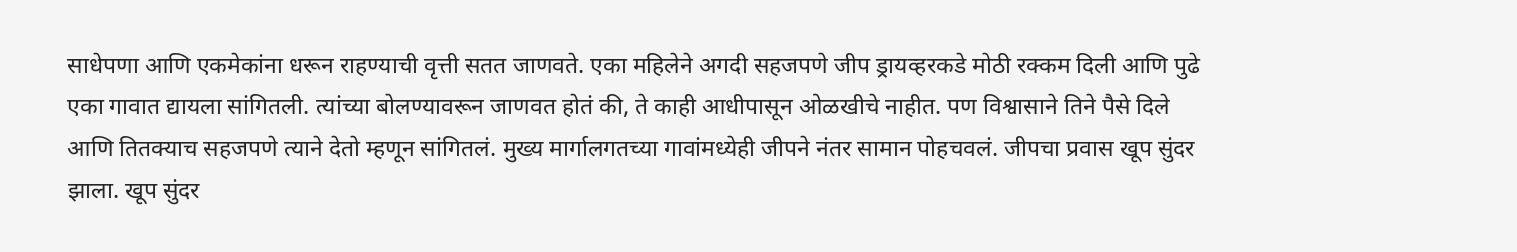साधेपणा आणि एकमेकांना धरून राहण्याची वृत्ती सतत जाणवते. एका महिलेने अगदी सहजपणे जीप ड्रायव्हरकडे मोठी रक्कम दिली आणि पुढे एका गावात द्यायला सांगितली. त्यांच्या बोलण्यावरून जाणवत होतं की, ते काही आधीपासून ओळखीचे नाहीत. पण विश्वासाने तिने पैसे दिले आणि तितक्याच सहजपणे त्याने देतो म्हणून सांगितलं. मुख्य मार्गालगतच्या गावांमध्येही जीपने नंतर सामान पोहचवलं. जीपचा प्रवास खूप सुंदर झाला. खूप सुंदर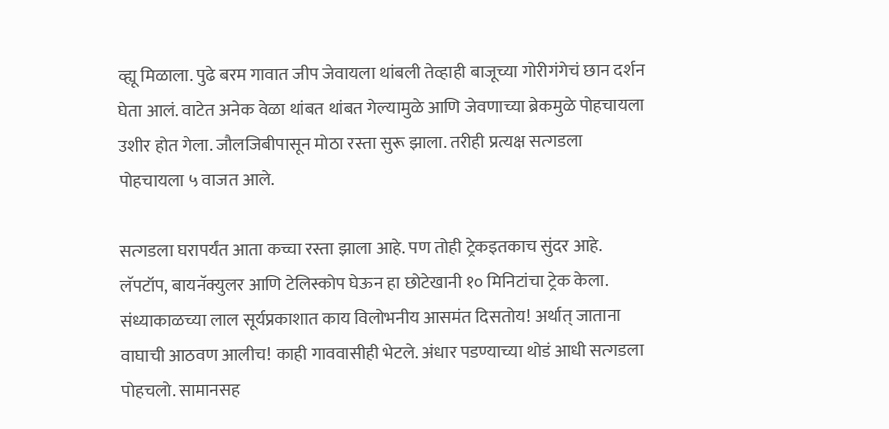व्ह्यू मिळाला. पुढे बरम गावात जीप जेवायला थांबली तेव्हाही बाजूच्या गोरीगंगेचं छान दर्शन घेता आलं. वाटेत अनेक वेळा थांबत थांबत गेल्यामुळे आणि जेवणाच्या ब्रेकमुळे पोहचायला उशीर होत गेला. जौलजिबीपासून मोठा रस्ता सुरू झाला. तरीही प्रत्यक्ष सत्गडला पोहचायला ५ वाजत आले.

सत्गडला घरापर्यंत आता कच्चा रस्ता झाला आहे. पण तोही ट्रेकइतकाच सुंदर आहे. लॅपटॉप, बायनॅक्युलर आणि टेलिस्कोप घेऊन हा छोटेखानी १० मिनिटांचा ट्रेक केला. संध्याकाळच्या लाल सूर्यप्रकाशात काय विलोभनीय आसमंत दिसतोय! अर्थात् जाताना वाघाची आठवण आलीच! काही गाववासीही भेटले. अंधार पडण्याच्या थोडं आधी सत्गडला पोहचलो. सामानसह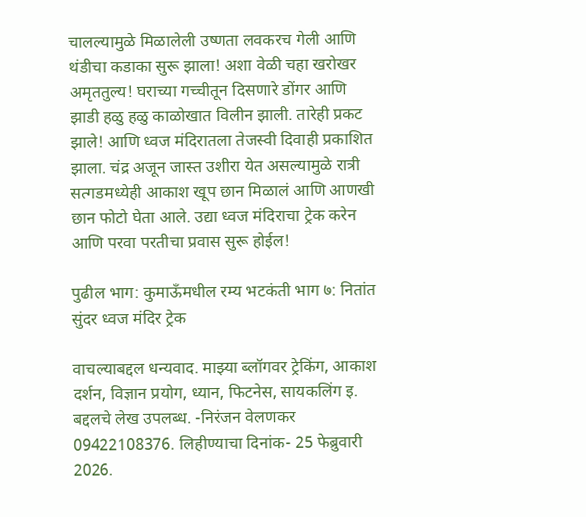चालल्यामुळे मिळालेली उष्णता लवकरच गेली आणि थंडीचा कडाका सुरू झाला! अशा वेळी चहा खरोखर अमृततुल्य! घराच्या गच्चीतून दिसणारे डोंगर आणि झाडी हळु हळु काळोखात विलीन झाली. तारेही प्रकट झाले! आणि ध्वज मंदिरातला तेजस्वी दिवाही प्रकाशित झाला. चंद्र अजून जास्त उशीरा येत असल्यामुळे रात्री सत्गडमध्येही आकाश खूप छान मिळालं आणि आणखी छान फोटो घेता आले. उद्या ध्वज मंदिराचा ट्रेक करेन आणि परवा परतीचा प्रवास सुरू होईल!

पुढील भाग: कुमाऊँमधील रम्य भटकंती भाग ७: नितांत सुंदर ध्वज मंदिर ट्रेक

वाचल्याबद्दल धन्यवाद. माझ्या ब्लॉगवर ट्रेकिंग, आकाश दर्शन, विज्ञान प्रयोग, ध्यान, फिटनेस, सायकलिंग इ. बद्दलचे लेख उपलब्ध. -निरंजन वेलणकर 09422108376. लिहीण्याचा दिनांक- 25 फेब्रुवारी 2026.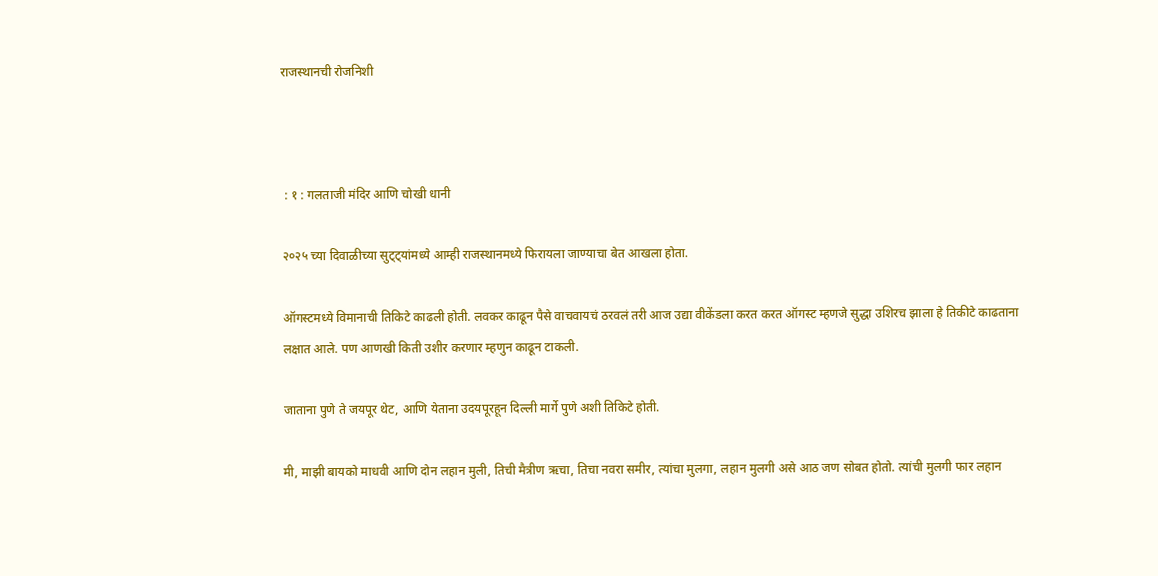राजस्थानची रोजनिशी



 : १ : गलताजी मंदिर आणि चोखी धानी

२०२५ च्या दिवाळीच्या सुट्ट्यांमध्ये आम्ही राजस्थानमध्ये फिरायला जाण्याचा बेत आखला होता.

ऑगस्टमध्ये विमानाची तिकिटे काढली होती. लवकर काढून पैसे वाचवायचं ठरवलं तरी आज उद्या वीकेंडला करत करत ऑगस्ट म्हणजे सुद्धा उशिरच झाला हे तिकीटे काढताना लक्षात आले. पण आणखी किती उशीर करणार म्हणुन काढून टाकली.

जाताना पुणे ते जयपूर थेट, आणि येताना उदयपूरहून दिल्ली मार्गे पुणे अशी तिकिटे होती.

मी, माझी बायको माधवी आणि दोन लहान मुली, तिची मैत्रीण ऋचा, तिचा नवरा समीर, त्यांचा मुलगा, लहान मुलगी असे आठ जण सोबत होतो. त्यांची मुलगी फार लहान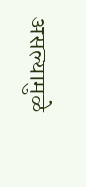असल्यामुळे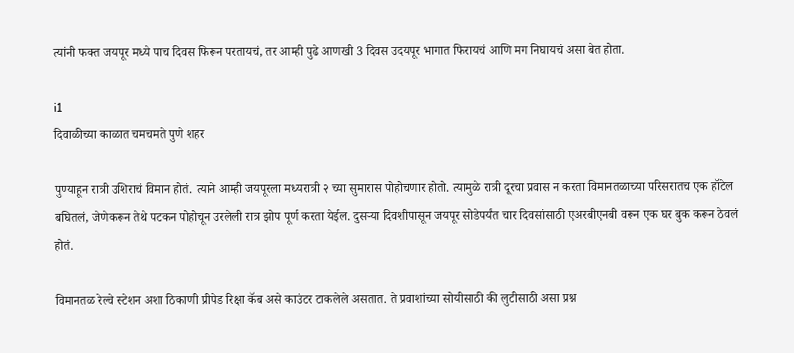त्यांनी फक्त जयपूर मध्ये पाच दिवस फिरून परतायचं, तर आम्ही पुढे आणखी 3 दिवस उदयपूर भागात फिरायचं आणि मग निघायचं असा बेत होता.

i1
दिवाळीच्या काळात चमचमते पुणे शहर

पुण्याहून रात्री उशिराचं विमान होतं. त्याने आम्ही जयपूरला मध्यरात्री २ च्या सुमारास पोहोचणार होतो. त्यामुळे रात्री दूरचा प्रवास न करता विमानतळाच्या परिसरातच एक हॉटेल बघितलं, जेणेकरून तेथे पटकन पोहोचून उरलेली रात्र झोप पूर्ण करता येईल. दुसऱ्या दिवशीपासून जयपूर सोडेपर्यंत चार दिवसांसाठी एअरबीएनबी वरून एक घर बुक करून ठेवलं होतं.

विमानतळ रेल्वे स्टेशन अशा ठिकाणी प्रीपेड रिक्षा कॅब असे काउंटर टाकलेले असतात. ते प्रवाशांच्या सोयीसाठी की लुटीसाठी असा प्रश्न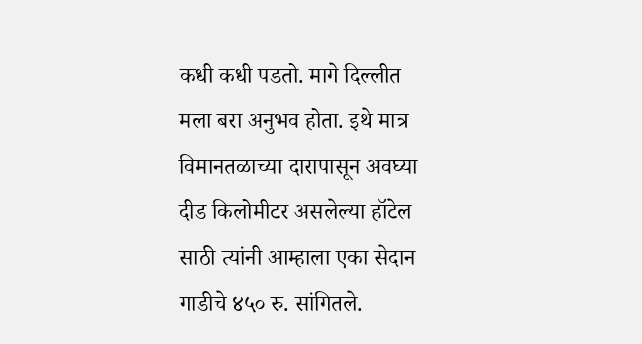कधी कधी पडतो. मागे दिल्लीत मला बरा अनुभव होता. इथे मात्र विमानतळाच्या दारापासून अवघ्या दीड किलोमीटर असलेल्या हॉटेल साठी त्यांनी आम्हाला एका सेदान गाडीचे ४५० रु. सांगितले.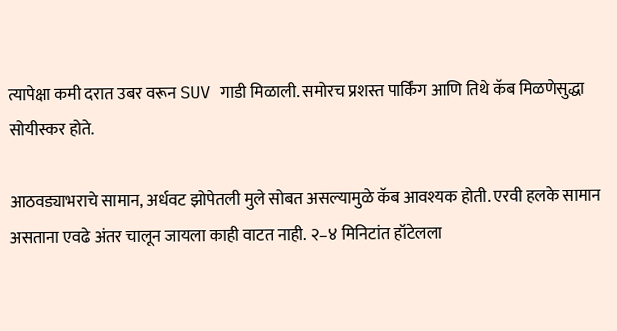त्यापेक्षा कमी दरात उबर वरून SUV गाडी मिळाली. समोरच प्रशस्त पार्किंग आणि तिथे कॅब मिळणेसुद्धा सोयीस्कर होते.

आठवड्याभराचे सामान, अर्धवट झोपेतली मुले सोबत असल्यामुळे कॅब आवश्यक होती. एरवी हलके सामान असताना एवढे अंतर चालून जायला काही वाटत नाही. २–४ मिनिटांत हॉटेलला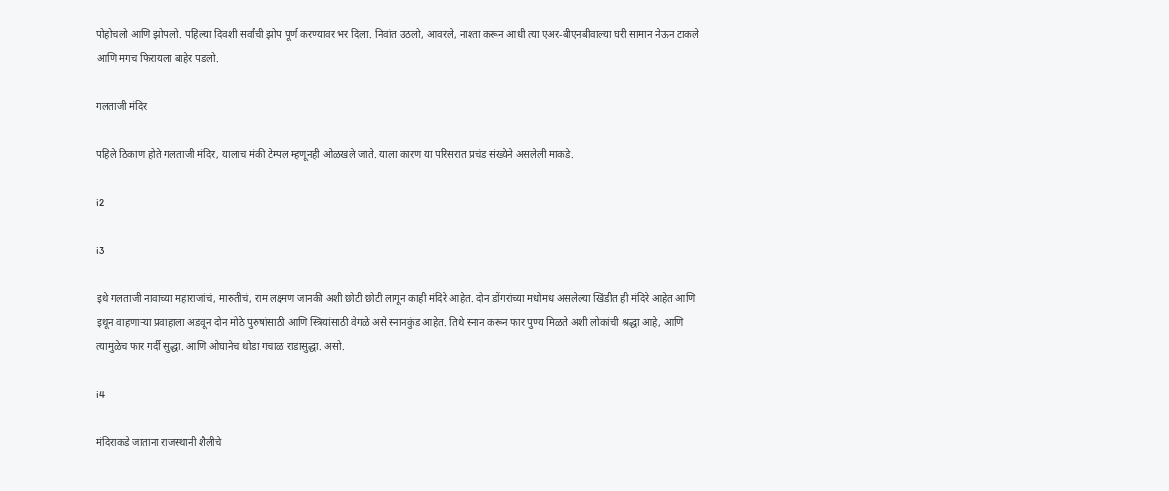पोहोचलो आणि झोपलो. पहिल्या दिवशी सर्वांची झोप पूर्ण करण्यावर भर दिला. निवांत उठलो, आवरले, नाश्ता करून आधी त्या एअर-बीएनबीवाल्या घरी सामान नेऊन टाकले आणि मगच फिरायला बाहेर पडलो.

गलताजी मंदिर

पहिले ठिकाण होते गलताजी मंदिर, यालाच मंकी टेम्पल म्हणूनही ओळखले जाते. याला कारण या परिसरात प्रचंड संख्येने असलेली माकडे.

i2

i3

इथे गलताजी नावाच्या महाराजांचं, मारुतीचं, राम लक्ष्मण जानकी अशी छोटी छोटी लागून काही मंदिरे आहेत. दोन डोंगरांच्या मधोमध असलेल्या खिंडीत ही मंदिरे आहेत आणि इथून वाहणाऱ्या प्रवाहाला अडवून दोन मोठे पुरुषांसाठी आणि स्त्रियांसाठी वेगळे असे स्नानकुंड आहेत. तिथे स्नान करून फार पुण्य मिळते अशी लोकांची श्रद्धा आहे, आणि त्यामुळेच फार गर्दी सुद्धा. आणि ओघानेच थोडा गचाळ राडासुद्धा. असो.

i4

मंदिराकडे जाताना राजस्थानी शैलीचे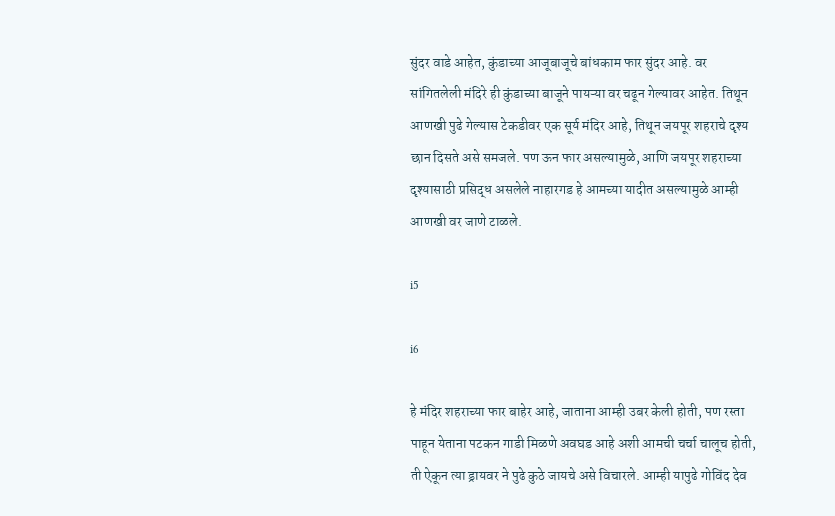सुंदर वाडे आहेत, कुंडाच्या आजूबाजूचे बांधकाम फार सुंदर आहे. वर सांगितलेली मंदिरे ही कुंडाच्या बाजूने पायऱ्या वर चढून गेल्यावर आहेत. तिथून आणखी पुढे गेल्यास टेकडीवर एक सूर्य मंदिर आहे, तिथून जयपूर शहराचे दृश्य छान दिसते असे समजले. पण ऊन फार असल्यामुळे, आणि जयपूर शहराच्या दृश्यासाठी प्रसिद्ध असलेले नाहारगड हे आमच्या यादीत असल्यामुळे आम्ही आणखी वर जाणे टाळले.

i5

i6

हे मंदिर शहराच्या फार बाहेर आहे, जाताना आम्ही उबर केली होती, पण रस्ता पाहून येताना पटकन गाडी मिळणे अवघड आहे अशी आमची चर्चा चालूच होती, ती ऐकून त्या ड्रायवर ने पुढे कुठे जायचे असे विचारले. आम्ही यापुढे गोविंद देव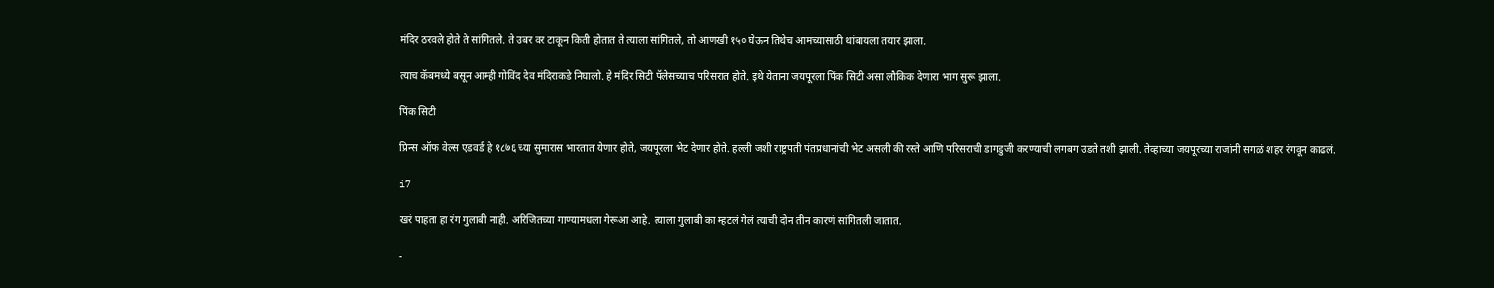मंदिर ठरवले होते ते सांगितले. ते उबर वर टाकून किती होतात ते त्याला सांगितले, तो आणखी १५० घेऊन तिथेच आमच्यासाठी थांबायला तयार झाला.

त्याच कॅबमध्ये बसून आम्ही गोविंद देव मंदिराकडे निघालो. हे मंदिर सिटी पॅलेसच्याच परिसरात होते. इथे येताना जयपूरला पिंक सिटी असा लौकिक देणारा भाग सुरू झाला.

पिंक सिटी

प्रिन्स ऑफ वेल्स एडवर्ड हे १८७६ च्या सुमारास भारतात येणार होते, जयपूरला भेट देणार होते. हल्ली जशी राष्ट्रपती पंतप्रधानांची भेट असली की रस्ते आणि परिसराची डागडुजी करण्याची लगबग उडते तशी झाली. तेव्हाच्या जयपूरच्या राजांनी सगळं शहर रंगवून काढलं.

i7

खरं पाहता हा रंग गुलाबी नाही. अरिजितच्या गाण्यामधला गेरूआ आहे. त्याला गुलाबी का म्हटलं गेलं त्याची दोन तीन कारणं सांगितली जातात.

-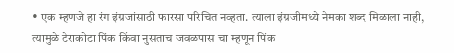• एक म्हणजे हा रंग इंग्रजांसाठी फारसा परिचित नव्हता. त्याला इंग्रजीमध्ये नेमका शब्द मिळाला नाही, त्यामुळे टेराकोटा पिंक किंवा नुसताच जवळपास चा म्हणून पिंक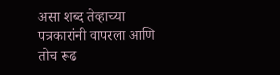असा शब्द तेव्हाच्या पत्रकारांनी वापरला आणि तोच रूढ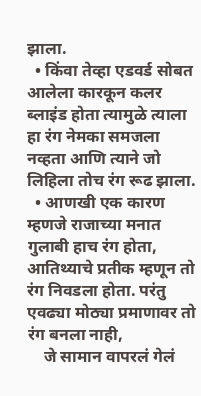झाला.
  • किंवा तेव्हा एडवर्ड सोबत आलेला कारकून कलर ब्लाइंड होता त्यामुळे त्याला हा रंग नेमका समजला नव्हता आणि त्याने जो लिहिला तोच रंग रूढ झाला.
  • आणखी एक कारण म्हणजे राजाच्या मनात गुलाबी हाच रंग होता, आतिथ्याचे प्रतीक म्हणून तो रंग निवडला होता. परंतु एवढ्या मोठ्या प्रमाणावर तो रंग बनला नाही,
    जे सामान वापरलं गेलं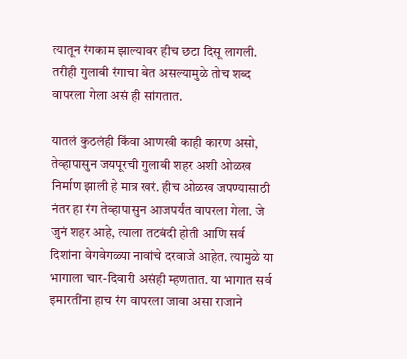त्यातून रंगकाम झाल्यावर हीच छटा दिसू लागली. तरीही गुलाबी रंगाचा बेत असल्यामुळे तोच शब्द वापरला गेला असं ही सांगतात.

यातलं कुठलंही किंवा आणखी काही कारण असो, तेव्हापासुन जयपूरची गुलाबी शहर अशी ओळख निर्माण झाली हे मात्र खरं. हीच ओळख जपण्यासाठी नंतर हा रंग तेव्हापासुन आजपर्यंत वापरला गेला. जे जुनं शहर आहे, त्याला तटबंदी होती आणि सर्व दिशांना वेगवेगळ्या नावांचे दरवाजे आहेत. त्यामुळे या भागाला चार-दिवारी असंही म्हणतात. या भागात सर्व इमारतींना हाच रंग वापरला जावा असा राजाने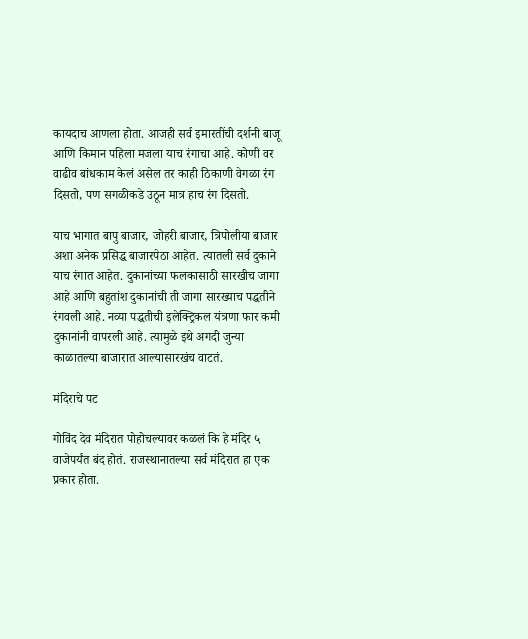कायदाच आणला होता. आजही सर्व इमारतींची दर्शनी बाजू आणि किमान पहिला मजला याच रंगाचा आहे. कोणी वर वाढीव बांधकाम केलं असेल तर काही ठिकाणी वेगळा रंग दिसतो, पण सगळीकडे उठून मात्र हाच रंग दिसतो.

याच भागात बापु बाजार, जोहरी बाजार, त्रिपोलीया बाजार अशा अनेक प्रसिद्ध बाजारपेठा आहेत. त्यातली सर्व दुकाने याच रंगात आहेत. दुकानांच्या फलकासाठी सारखीच जागा आहे आणि बहुतांश दुकानांची ती जागा सारख्याच पद्धतीने रंगवली आहे. नव्या पद्धतीची इलेक्ट्रिकल यंत्रणा फार कमी दुकानांनी वापरली आहे. त्यामुळे इथे अगदी जुन्या काळातल्या बाजारात आल्यासारखंच वाटतं.

मंदिराचे पट

गोविंद देव मंदिरात पोहोचल्यावर कळलं कि हे मंदिर ५ वाजेपर्यंत बंद होतं. राजस्थानातल्या सर्व मंदिरात हा एक प्रकार होता.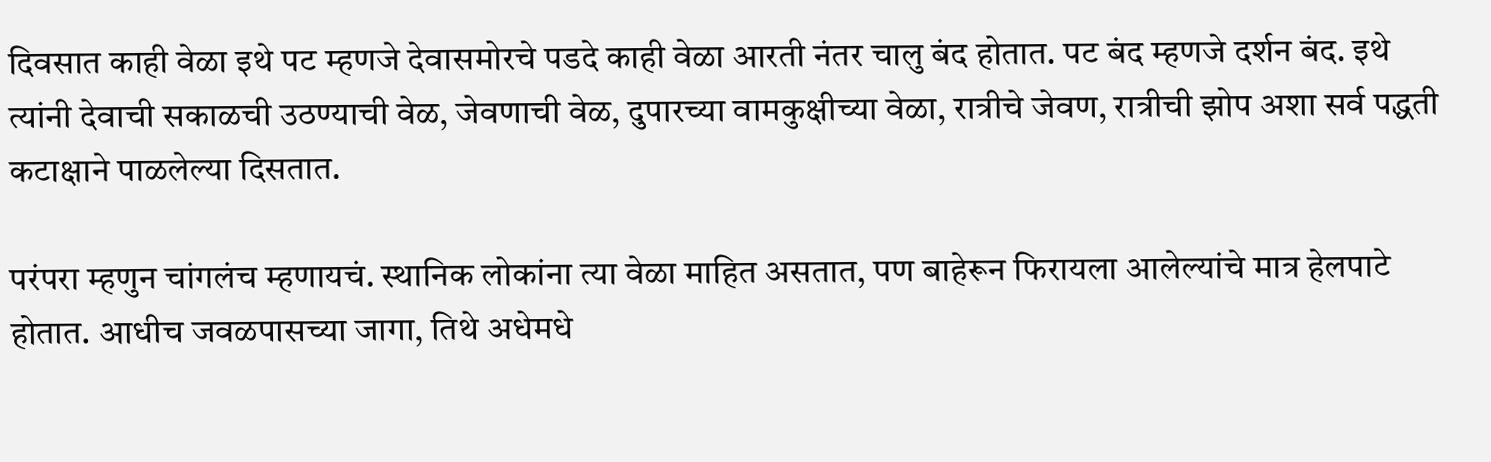दिवसात काही वेळा इथे पट म्हणजे देवासमोरचे पडदे काही वेळा आरती नंतर चालु बंद होतात. पट बंद म्हणजे दर्शन बंद. इथे त्यांनी देवाची सकाळची उठण्याची वेळ, जेवणाची वेळ, दुपारच्या वामकुक्षीच्या वेळा, रात्रीचे जेवण, रात्रीची झोप अशा सर्व पद्धती कटाक्षाने पाळलेल्या दिसतात.

परंपरा म्हणुन चांगलंच म्हणायचं. स्थानिक लोकांना त्या वेळा माहित असतात, पण बाहेरून फिरायला आलेल्यांचे मात्र हेलपाटे होतात. आधीच जवळपासच्या जागा, तिथे अधेमधे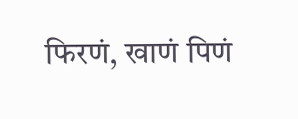फिरणं, खाणं पिणं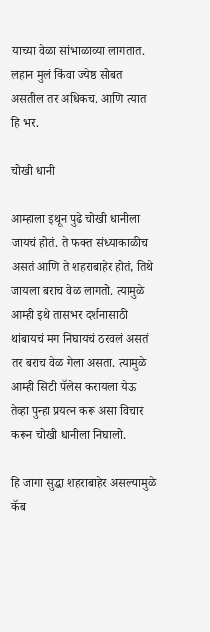याच्या वेळा सांभाळाव्या लागतात. लहान मुलं किंवा ज्येष्ठ सोबत असतील तर अधिकच. आणि त्यात हि भर.

चोखी धानी

आम्हाला इथून पुढे चोखी धानीला जायचं होतं. ते फक्त संध्याकाळीच असतं आणि ते शहराबाहेर होतं, तिथे जायला बराच वेळ लागतो. त्यामुळे आम्ही इथे तासभर दर्शनासाठी थांबायचं मग निघायचं ठरवलं असतं तर बराच वेळ गेला असता. त्यामुळे आम्ही सिटी पॅलेस करायला येऊ तेव्हा पुन्हा प्रयत्न करू असा विचार करून चोखी धानीला निघालो.

हि जागा सुद्धा शहराबाहेर असल्यामुळे कॅब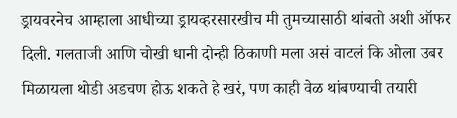ड्रायवरनेच आम्हाला आधीच्या ड्रायव्हरसारखीच मी तुमच्यासाठी थांबतो अशी ऑफर दिली. गलताजी आणि चोखी धानी दोन्ही ठिकाणी मला असं वाटलं कि ओला उबर मिळायला थोडी अडचण होऊ शकते हे खरं, पण काही वेळ थांबण्याची तयारी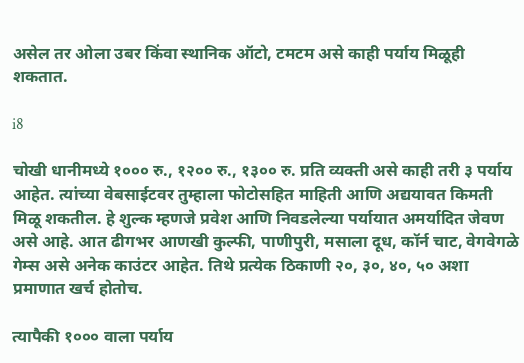असेल तर ओला उबर किंवा स्थानिक ऑटो, टमटम असे काही पर्याय मिळूही शकतात.

i8

चोखी धानीमध्ये १००० रु., १२०० रु., १३०० रु. प्रति व्यक्ती असे काही तरी ३ पर्याय आहेत. त्यांच्या वेबसाईटवर तुम्हाला फोटोसहित माहिती आणि अद्ययावत किमती मिळू शकतील. हे शुल्क म्हणजे प्रवेश आणि निवडलेल्या पर्यायात अमर्यादित जेवण असे आहे. आत ढीगभर आणखी कुल्फी, पाणीपुरी, मसाला दूध, कॉर्न चाट, वेगवेगळे गेम्स असे अनेक काउंटर आहेत. तिथे प्रत्येक ठिकाणी २०, ३०, ४०, ५० अशा प्रमाणात खर्च होतोच.

त्यापैकी १००० वाला पर्याय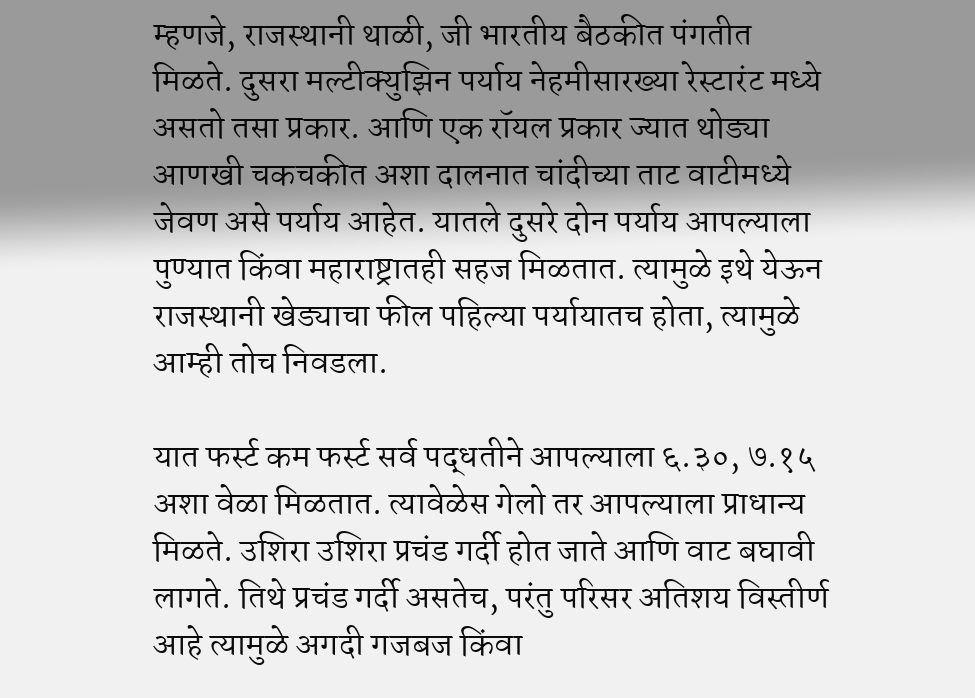म्हणजे, राजस्थानी थाळी, जी भारतीय बैठकीत पंगतीत मिळते. दुसरा मल्टीक्युझिन पर्याय नेहमीसारख्या रेस्टारंट मध्ये असतो तसा प्रकार. आणि एक रॉयल प्रकार ज्यात थोड्या आणखी चकचकीत अशा दालनात चांदीच्या ताट वाटीमध्ये जेवण असे पर्याय आहेत. यातले दुसरे दोन पर्याय आपल्याला पुण्यात किंवा महाराष्ट्रातही सहज मिळतात. त्यामुळे इथे येऊन राजस्थानी खेड्याचा फील पहिल्या पर्यायातच होता, त्यामुळे आम्ही तोच निवडला.

यात फर्स्ट कम फर्स्ट सर्व पद्धतीने आपल्याला ६.३०, ७.१५ अशा वेळा मिळतात. त्यावेळेस गेलो तर आपल्याला प्राधान्य मिळते. उशिरा उशिरा प्रचंड गर्दी होत जाते आणि वाट बघावी लागते. तिथे प्रचंड गर्दी असतेच, परंतु परिसर अतिशय विस्तीर्ण आहे त्यामुळे अगदी गजबज किंवा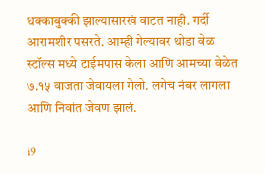धक्काबुक्की झाल्यासारखं वाटत नाही. गर्दी आरामशीर पसरते. आम्ही गेल्यावर थोडा वेळ स्टॉल्स मध्ये टाईमपास केला आणि आमच्या वेळेत ७.१५ वाजता जेवायला गेलो. लगेच नंबर लागला आणि निवांत जेवण झालं.

i9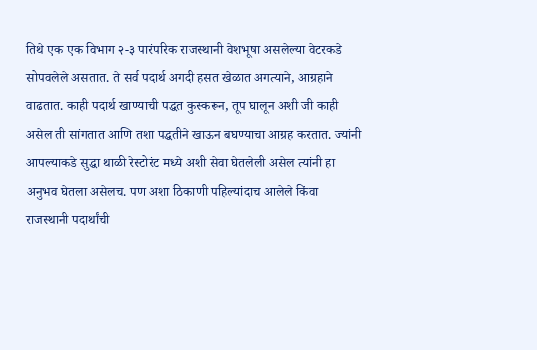तिथे एक एक विभाग २-३ पारंपरिक राजस्थानी वेशभूषा असलेल्या वेटरकडे सोपवलेले असतात. ते सर्व पदार्थ अगदी हसत खेळात अगत्याने, आग्रहाने वाढतात. काही पदार्थ खाण्याची पद्धत कुस्करून, तूप घालून अशी जी काही असेल ती सांगतात आणि तशा पद्धतीने खाऊन बघण्याचा आग्रह करतात. ज्यांनी आपल्याकडे सुद्धा थाळी रेस्टोरंट मध्ये अशी सेवा घेतलेली असेल त्यांनी हा अनुभव घेतला असेलच. पण अशा ठिकाणी पहिल्यांदाच आलेले किंवा राजस्थानी पदार्थांची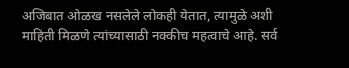अजिबात ओळख नसलेले लोकही येतात, त्यामुळे अशी माहिती मिळणे त्यांच्यासाठी नक्कीच महत्वाचे आहे. सर्व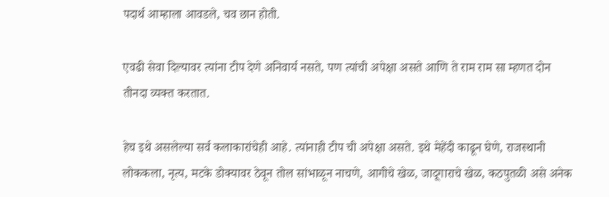पदार्थ आम्हाला आवडले, चव छान होती.

एवढी सेवा दिल्यावर त्यांना टीप देणे अनिवार्य नसते, पण त्यांची अपेक्षा असते आणि ते राम राम सा म्हणत दोन तीनदा व्यक्त करतात.

हेच इथे असलेल्या सर्व कलाकारांचेही आहे. त्यांनाही टीप ची अपेक्षा असते. इथे मेहेंदी काढून घेणे, राजस्थानी लोककला, नृत्य, मटके डोक्यावर ठेवून तोल सांभाळून नाचणे, आगीचे खेळ, जादूगाराचे खेळ, कठपुतळी असे अनेक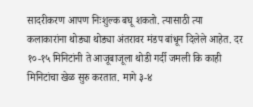सादरीकरण आपण निःशुल्क बघू शकतो. त्यासाठी त्या कलाकारांना थोड्या थोड्या अंतरावर मंडप बांधून दिलेले आहेत. दर १०-१५ मिनिटांनी ते आजूबाजूला थोडी गर्दी जमली कि काही मिनिटांचा खेळ सुरु करतात. मागे ३-४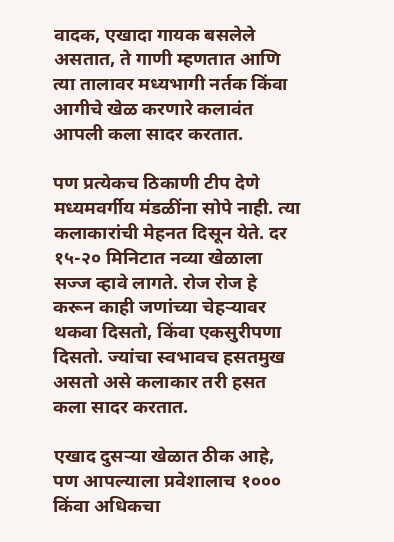वादक, एखादा गायक बसलेले असतात, ते गाणी म्हणतात आणि त्या तालावर मध्यभागी नर्तक किंवा आगीचे खेळ करणारे कलावंत आपली कला सादर करतात.

पण प्रत्येकच ठिकाणी टीप देणे मध्यमवर्गीय मंडळींना सोपे नाही. त्या कलाकारांची मेहनत दिसून येते. दर १५-२० मिनिटात नव्या खेळाला सज्ज व्हावे लागते. रोज रोज हे करून काही जणांच्या चेहऱ्यावर थकवा दिसतो, किंवा एकसुरीपणा दिसतो. ज्यांचा स्वभावच हसतमुख असतो असे कलाकार तरी हसत कला सादर करतात.

एखाद दुसऱ्या खेळात ठीक आहे, पण आपल्याला प्रवेशालाच १००० किंवा अधिकचा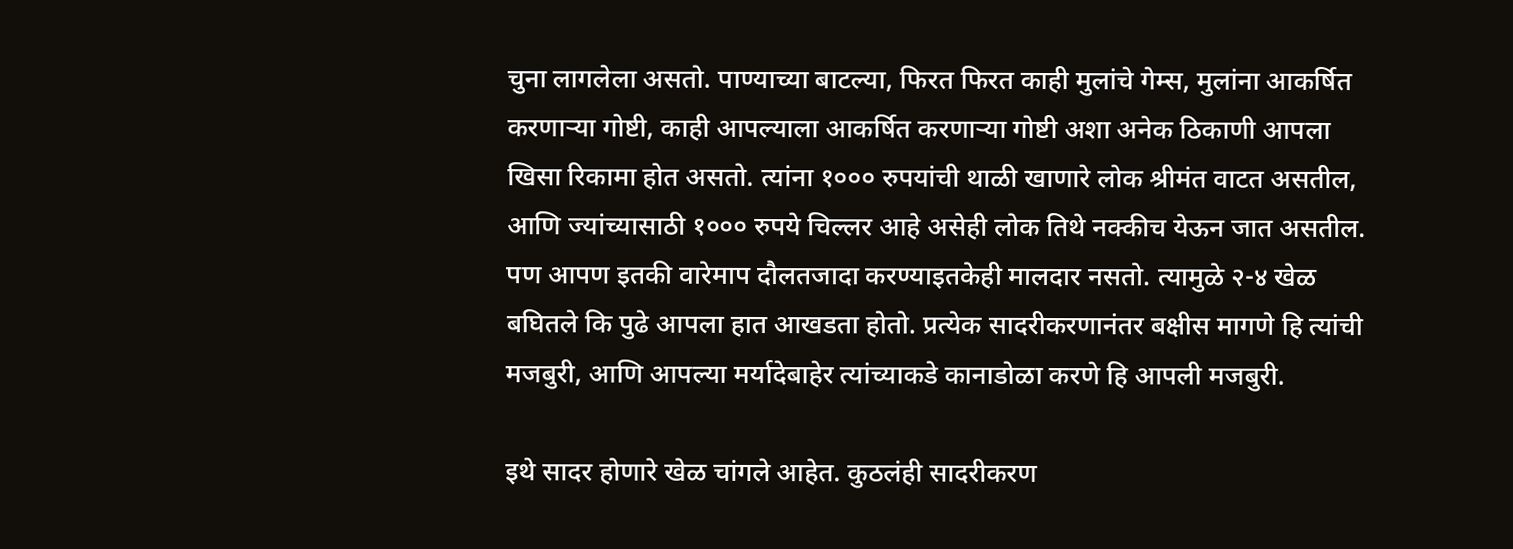चुना लागलेला असतो. पाण्याच्या बाटल्या, फिरत फिरत काही मुलांचे गेम्स, मुलांना आकर्षित करणाऱ्या गोष्टी, काही आपल्याला आकर्षित करणाऱ्या गोष्टी अशा अनेक ठिकाणी आपला खिसा रिकामा होत असतो. त्यांना १००० रुपयांची थाळी खाणारे लोक श्रीमंत वाटत असतील, आणि ज्यांच्यासाठी १००० रुपये चिल्लर आहे असेही लोक तिथे नक्कीच येऊन जात असतील. पण आपण इतकी वारेमाप दौलतजादा करण्याइतकेही मालदार नसतो. त्यामुळे २-४ खेळ बघितले कि पुढे आपला हात आखडता होतो. प्रत्येक सादरीकरणानंतर बक्षीस मागणे हि त्यांची मजबुरी, आणि आपल्या मर्यादेबाहेर त्यांच्याकडे कानाडोळा करणे हि आपली मजबुरी.

इथे सादर होणारे खेळ चांगले आहेत. कुठलंही सादरीकरण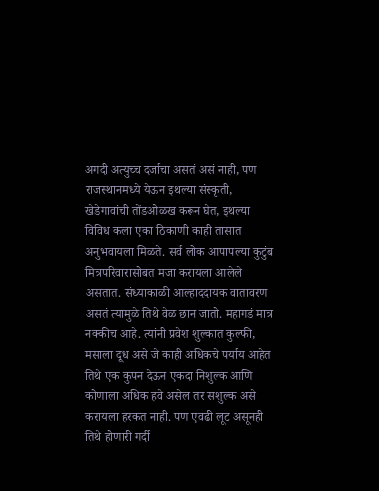अगदी अत्युच्च दर्जाचा असतं असं नाही, पण राजस्थानमध्ये येऊन इथल्या संस्कृती, खेडेगावांची तोंडओळख करून घेत, इथल्या विविध कला एका ठिकाणी काही तासात अनुभवायला मिळते. सर्व लोक आपापल्या कुटुंब मित्रपरिवारासोबत मजा करायला आलेले असतात. संध्याकाळी आल्हाददायक वातावरण असतं त्यामुळे तिथे वेळ छान जातो. महागडं मात्र नक्कीच आहे. त्यांनी प्रवेश शुल्कात कुल्फी, मसाला दूध असे जे काही अधिकचे पर्याय आहेत तिथे एक कुपन देऊन एकदा निशुल्क आणि कोणाला अधिक हवे असेल तर सशुल्क असे करायला हरकत नाही. पण एवढी लूट असूनही तिथे होणारी गर्दी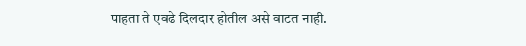पाहता ते एवढे दिलदार होतील असे वाटत नाही.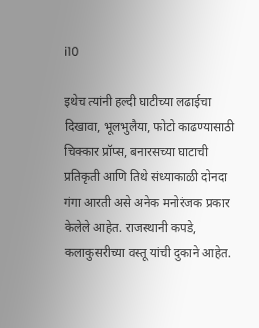i10

इथेच त्यांनी हल्दी घाटीच्या लढाईचा दिखावा, भूलभुलैया, फोटो काढण्यासाठी चिक्कार प्रॉप्स, बनारसच्या घाटाची प्रतिकृती आणि तिथे संध्याकाळी दोनदा गंगा आरती असे अनेक मनोरंजक प्रकार केलेले आहेत. राजस्थानी कपडे, कलाकुसरीच्या वस्तू यांची दुकाने आहेत.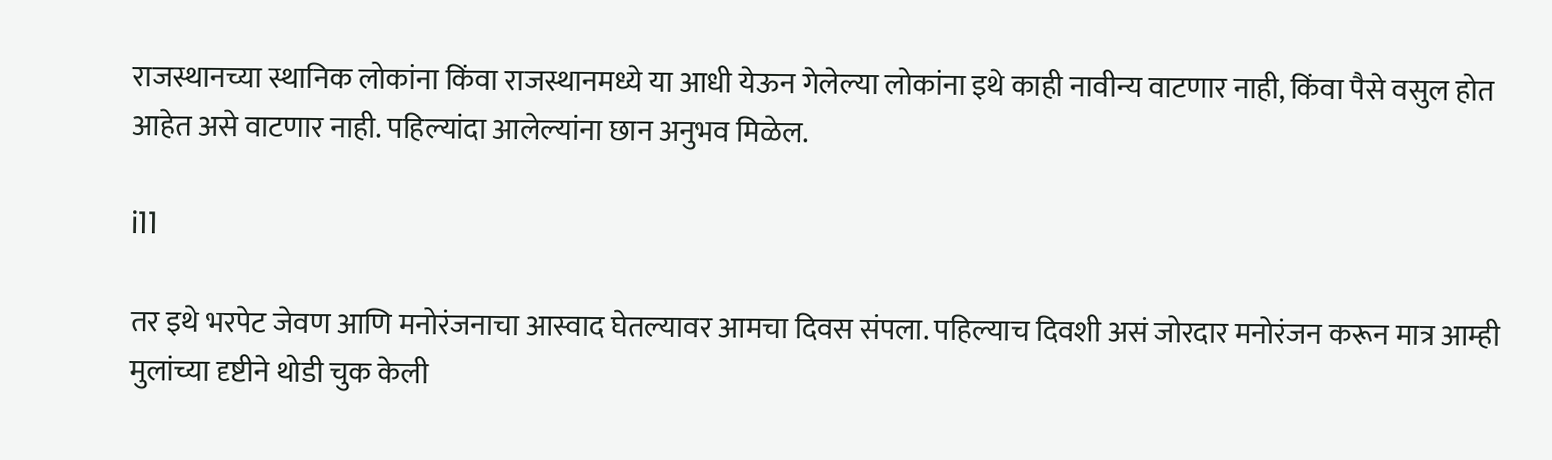राजस्थानच्या स्थानिक लोकांना किंवा राजस्थानमध्ये या आधी येऊन गेलेल्या लोकांना इथे काही नावीन्य वाटणार नाही, किंवा पैसे वसुल होत आहेत असे वाटणार नाही. पहिल्यांदा आलेल्यांना छान अनुभव मिळेल.

i11

तर इथे भरपेट जेवण आणि मनोरंजनाचा आस्वाद घेतल्यावर आमचा दिवस संपला. पहिल्याच दिवशी असं जोरदार मनोरंजन करून मात्र आम्ही मुलांच्या दृष्टीने थोडी चुक केली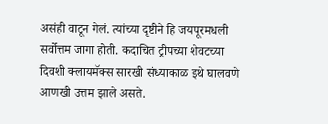असंही वाटून गेलं. त्यांच्या दृष्टीने हि जयपूरमधली सर्वोत्तम जागा होती. कदाचित ट्रीपच्या शेवटच्या दिवशी क्लायमॅक्स सारखी संध्याकाळ इथे घालवणे आणखी उत्तम झाले असते.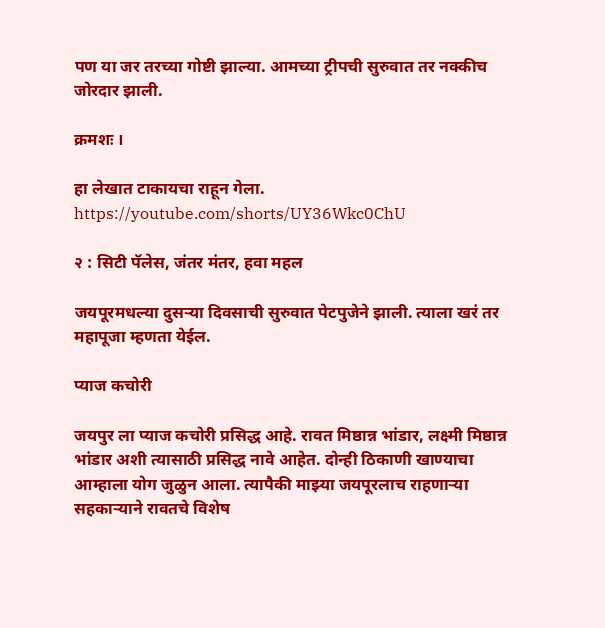पण या जर तरच्या गोष्टी झाल्या. आमच्या ट्रीपची सुरुवात तर नक्कीच जोरदार झाली.

क्रमशः ।

हा लेखात टाकायचा राहून गेला.
https://youtube.com/shorts/UY36Wkc0ChU

२ : सिटी पॅलेस, जंतर मंतर, हवा महल

जयपूरमधल्या दुसऱ्या दिवसाची सुरुवात पेटपुजेने झाली. त्याला खरं तर महापूजा म्हणता येईल.

प्याज कचोरी

जयपुर ला प्याज कचोरी प्रसिद्ध आहे. रावत मिष्ठान्न भांडार, लक्ष्मी मिष्ठान्न भांडार अशी त्यासाठी प्रसिद्ध नावे आहेत. दोन्ही ठिकाणी खाण्याचा आम्हाला योग जुळुन आला. त्यापैकी माझ्या जयपूरलाच राहणाऱ्या सहकाऱ्याने रावतचे विशेष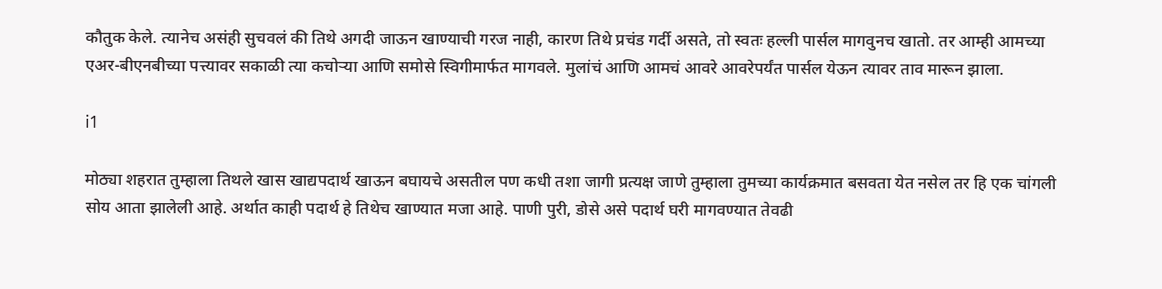कौतुक केले. त्यानेच असंही सुचवलं की तिथे अगदी जाऊन खाण्याची गरज नाही, कारण तिथे प्रचंड गर्दी असते, तो स्वतः हल्ली पार्सल मागवुनच खातो. तर आम्ही आमच्या एअर-बीएनबीच्या पत्त्यावर सकाळी त्या कचोऱ्या आणि समोसे स्विगीमार्फत मागवले. मुलांचं आणि आमचं आवरे आवरेपर्यंत पार्सल येऊन त्यावर ताव मारून झाला.

i1

मोठ्या शहरात तुम्हाला तिथले खास खाद्यपदार्थ खाऊन बघायचे असतील पण कधी तशा जागी प्रत्यक्ष जाणे तुम्हाला तुमच्या कार्यक्रमात बसवता येत नसेल तर हि एक चांगली सोय आता झालेली आहे. अर्थात काही पदार्थ हे तिथेच खाण्यात मजा आहे. पाणी पुरी, डोसे असे पदार्थ घरी मागवण्यात तेवढी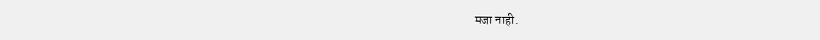मजा नाही.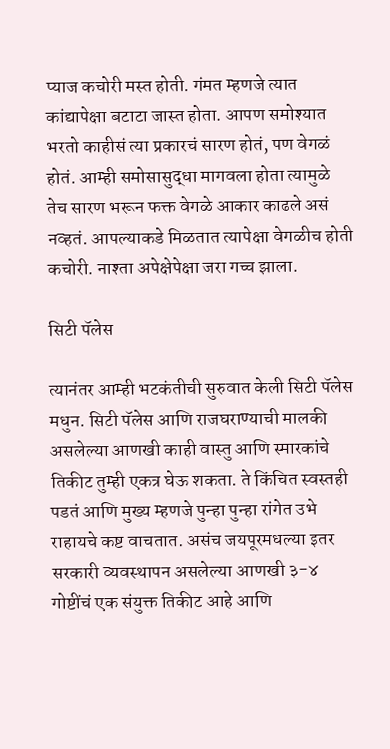प्याज कचोरी मस्त होती. गंमत म्हणजे त्यात कांद्यापेक्षा बटाटा जास्त होता. आपण समोश्यात भरतो काहीसं त्या प्रकारचं सारण होतं, पण वेगळं होतं. आम्ही समोसासुद्धा मागवला होता त्यामुळे तेच सारण भरून फक्त वेगळे आकार काढले असं नव्हतं. आपल्याकडे मिळतात त्यापेक्षा वेगळीच होती कचोरी. नाश्ता अपेक्षेपेक्षा जरा गच्च झाला.

सिटी पॅलेस

त्यानंतर आम्ही भटकंतीची सुरुवात केली सिटी पॅलेस मधुन. सिटी पॅलेस आणि राजघराण्याची मालकी असलेल्या आणखी काही वास्तु आणि स्मारकांचे तिकीट तुम्ही एकत्र घेऊ शकता. ते किंचित स्वस्तही पडतं आणि मुख्य म्हणजे पुन्हा पुन्हा रांगेत उभे राहायचे कष्ट वाचतात. असंच जयपूरमधल्या इतर सरकारी व्यवस्थापन असलेल्या आणखी ३-४ गोष्टींचं एक संयुक्त तिकीट आहे आणि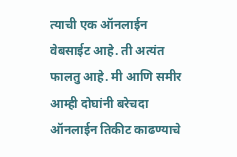त्याची एक ऑनलाईन वेबसाईट आहे. ती अत्यंत फालतु आहे. मी आणि समीर आम्ही दोघांनी बरेचदा ऑनलाईन तिकीट काढण्याचे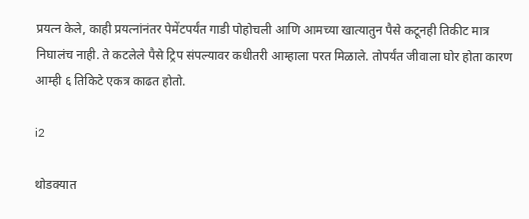प्रयत्न केले, काही प्रयत्नांनंतर पेमेंटपर्यंत गाडी पोहोचली आणि आमच्या खात्यातुन पैसे कटूनही तिकीट मात्र निघालंच नाही. ते कटलेले पैसे ट्रिप संपल्यावर कधीतरी आम्हाला परत मिळाले. तोपर्यंत जीवाला घोर होता कारण आम्ही ६ तिकिटे एकत्र काढत होतो.

i2

थोडक्यात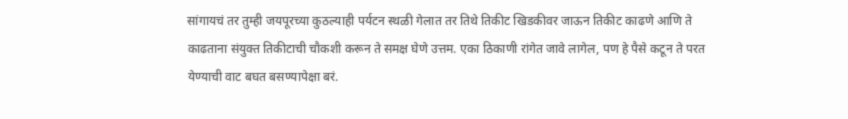सांगायचं तर तुम्ही जयपूरच्या कुठल्याही पर्यटन स्थळी गेलात तर तिथे तिकीट खिडकीवर जाऊन तिकीट काढणे आणि ते काढताना संयुक्त तिकीटाची चौकशी करून ते समक्ष घेणे उत्तम. एका ठिकाणी रांगेत जावे लागेल, पण हे पैसे कटून ते परत येण्याची वाट बघत बसण्यापेक्षा बरं.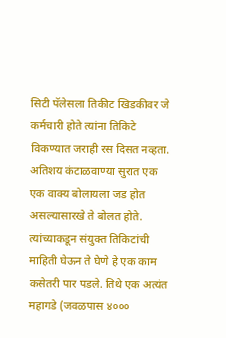सिटी पॅलेसला तिकीट खिडकीवर जे कर्मचारी होते त्यांना तिकिटे विकण्यात जराही रस दिसत नव्हता. अतिशय कंटाळवाण्या सुरात एक एक वाक्य बोलायला जड होत असल्यासारखे ते बोलत होते. त्यांच्याकडून संयुक्त तिकिटांची माहिती घेऊन ते घेणे हे एक काम कसेतरी पार पडले. तिथे एक अत्यंत महागडे (जवळपास ४०००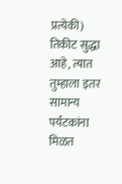प्रत्येकी) तिकीट सुद्धा आहे, त्यात तुम्हाला इतर सामान्य पर्यटकांना मिळत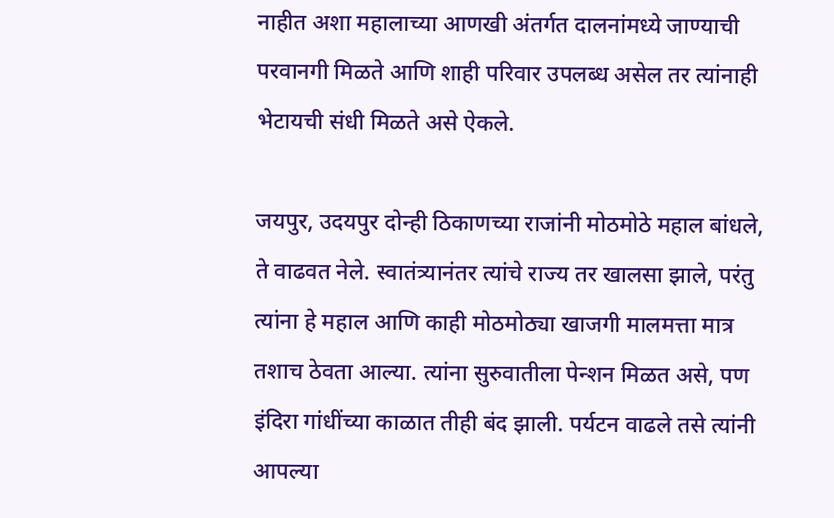नाहीत अशा महालाच्या आणखी अंतर्गत दालनांमध्ये जाण्याची परवानगी मिळते आणि शाही परिवार उपलब्ध असेल तर त्यांनाही भेटायची संधी मिळते असे ऐकले.

जयपुर, उदयपुर दोन्ही ठिकाणच्या राजांनी मोठमोठे महाल बांधले, ते वाढवत नेले. स्वातंत्र्यानंतर त्यांचे राज्य तर खालसा झाले, परंतु त्यांना हे महाल आणि काही मोठमोठ्या खाजगी मालमत्ता मात्र तशाच ठेवता आल्या. त्यांना सुरुवातीला पेन्शन मिळत असे, पण इंदिरा गांधींच्या काळात तीही बंद झाली. पर्यटन वाढले तसे त्यांनी आपल्या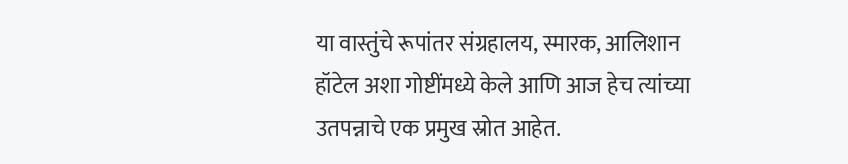या वास्तुंचे रूपांतर संग्रहालय, स्मारक, आलिशान हॉटेल अशा गोष्टींमध्ये केले आणि आज हेच त्यांच्या उतपन्नाचे एक प्रमुख स्रोत आहेत.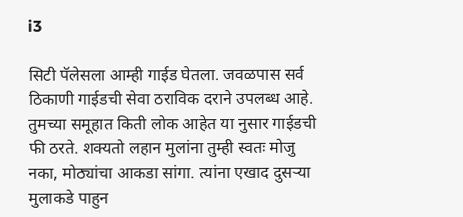i3

सिटी पॅलेसला आम्ही गाईड घेतला. जवळपास सर्व ठिकाणी गाईडची सेवा ठराविक दराने उपलब्ध आहे. तुमच्या समूहात किती लोक आहेत या नुसार गाईडची फी ठरते. शक्यतो लहान मुलांना तुम्ही स्वतः मोजु नका, मोठ्यांचा आकडा सांगा. त्यांना एखाद दुसऱ्या मुलाकडे पाहुन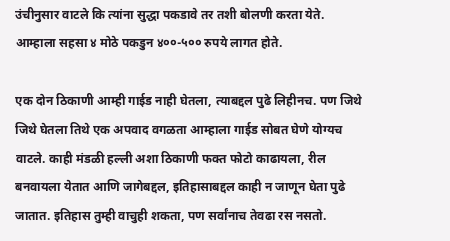उंचीनुसार वाटले कि त्यांना सुद्धा पकडावे तर तशी बोलणी करता येते. आम्हाला सहसा ४ मोठे पकडुन ४००-५०० रुपये लागत होते.

एक दोन ठिकाणी आम्ही गाईड नाही घेतला, त्याबद्दल पुढे लिहीनच. पण जिथे जिथे घेतला तिथे एक अपवाद वगळता आम्हाला गाईड सोबत घेणे योग्यच वाटले. काही मंडळी हल्ली अशा ठिकाणी फक्त फोटो काढायला, रील बनवायला येतात आणि जागेबद्दल, इतिहासाबद्दल काही न जाणून घेता पुढे जातात. इतिहास तुम्ही वाचुही शकता, पण सर्वांनाच तेवढा रस नसतो.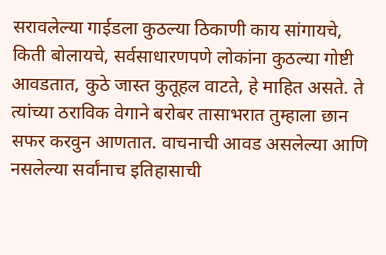सरावलेल्या गाईडला कुठल्या ठिकाणी काय सांगायचे, किती बोलायचे, सर्वसाधारणपणे लोकांना कुठल्या गोष्टी आवडतात, कुठे जास्त कुतूहल वाटते, हे माहित असते. ते त्यांच्या ठराविक वेगाने बरोबर तासाभरात तुम्हाला छान सफर करवुन आणतात. वाचनाची आवड असलेल्या आणि नसलेल्या सर्वांनाच इतिहासाची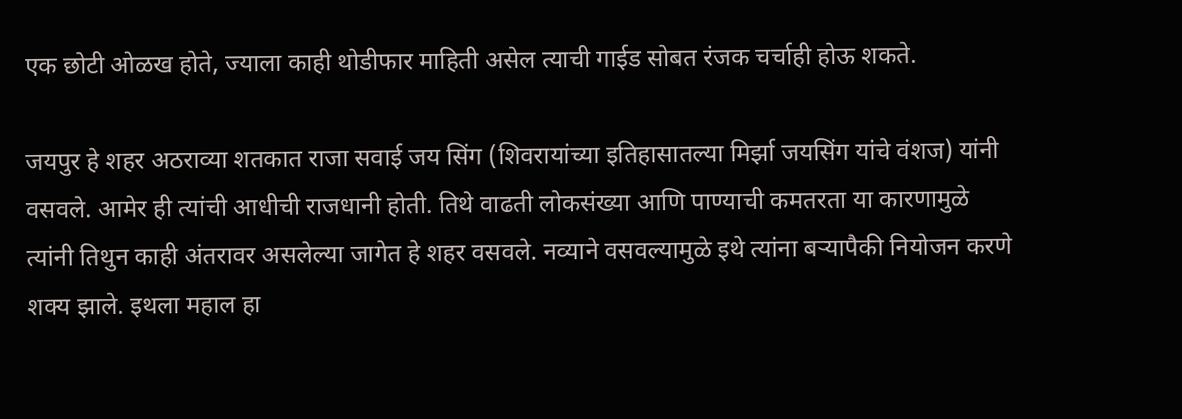एक छोटी ओळख होते, ज्याला काही थोडीफार माहिती असेल त्याची गाईड सोबत रंजक चर्चाही होऊ शकते.

जयपुर हे शहर अठराव्या शतकात राजा सवाई जय सिंग (शिवरायांच्या इतिहासातल्या मिर्झा जयसिंग यांचे वंशज) यांनी वसवले. आमेर ही त्यांची आधीची राजधानी होती. तिथे वाढती लोकसंख्या आणि पाण्याची कमतरता या कारणामुळे त्यांनी तिथुन काही अंतरावर असलेल्या जागेत हे शहर वसवले. नव्याने वसवल्यामुळे इथे त्यांना बऱ्यापैकी नियोजन करणे शक्य झाले. इथला महाल हा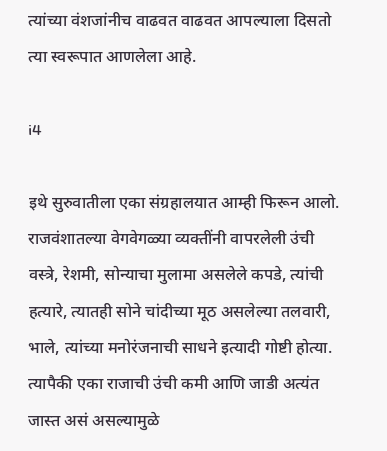त्यांच्या वंशजांनीच वाढवत वाढवत आपल्याला दिसतो त्या स्वरूपात आणलेला आहे.

i4

इथे सुरुवातीला एका संग्रहालयात आम्ही फिरून आलो. राजवंशातल्या वेगवेगळ्या व्यक्तींनी वापरलेली उंची वस्त्रे, रेशमी, सोन्याचा मुलामा असलेले कपडे, त्यांची हत्यारे, त्यातही सोने चांदीच्या मूठ असलेल्या तलवारी, भाले, त्यांच्या मनोरंजनाची साधने इत्यादी गोष्टी होत्या. त्यापैकी एका राजाची उंची कमी आणि जाडी अत्यंत जास्त असं असल्यामुळे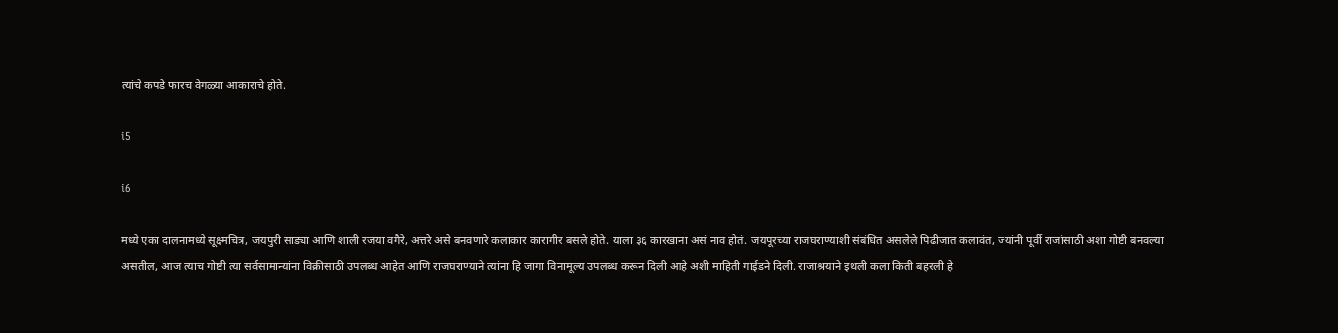त्यांचे कपडे फारच वेगळ्या आकाराचे होते.

i5

i6

मध्ये एका दालनामध्ये सूक्ष्मचित्र, जयपुरी साड्या आणि शाली रजया वगैरे, अत्तरे असे बनवणारे कलाकार कारागीर बसले होते. याला ३६ कारखाना असं नाव होतं. जयपूरच्या राजघराण्याशी संबंधित असलेले पिढीजात कलावंत, ज्यांनी पूर्वी राजांसाठी अशा गोष्टी बनवल्या असतील, आज त्याच गोष्टी त्या सर्वसामान्यांना विक्रीसाठी उपलब्ध आहेत आणि राजघराण्याने त्यांना हि जागा विनामूल्य उपलब्ध करून दिली आहे अशी माहिती गाईडने दिली. राजाश्रयाने इथली कला किती बहरली हे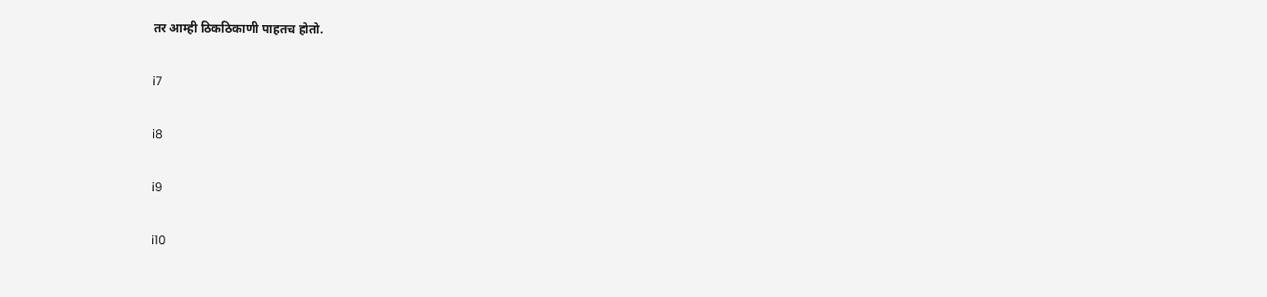तर आम्ही ठिकठिकाणी पाहतच होतो.

i7

i8

i9

i10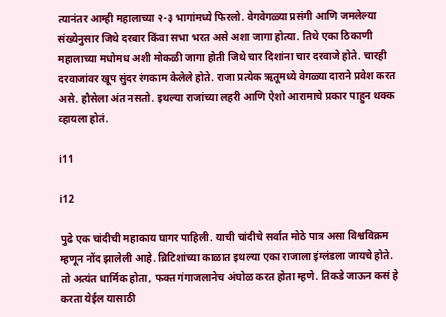त्यानंतर आम्ही महालाच्या २-३ भागांमध्ये फिरलो. वेगवेगळ्या प्रसंगी आणि जमलेल्या संख्येनुसार जिथे दरबार किंवा सभा भरत असे अशा जागा होत्या. तिथे एका ठिकाणी महालाच्या मधोमध अशी मोकळी जागा होती जिथे चार दिशांना चार दरवाजे होते. चारही दरवाजांवर खूप सुंदर रंगकाम केलेले होते. राजा प्रत्येक ऋतूमध्ये वेगळ्या दाराने प्रवेश करत असे. हौसेला अंत नसतो. इथल्या राजांच्या लहरी आणि ऐशो आरामाचे प्रकार पाहुन थक्क व्हायला होतं.

i11

i12

पुढे एक चांदीची महाकाय घागर पाहिली. याची चांदीचे सर्वात मोठे पात्र असा विश्वविक्रम म्हणून नोंद झालेली आहे. ब्रिटिशांच्या काळात इथल्या एका राजाला इंग्लंडला जायचे होते. तो अत्यंत धार्मिक होता, फक्त गंगाजलानेच अंघोळ करत होता म्हणे. तिकडे जाऊन कसं हे करता येईल यासाठी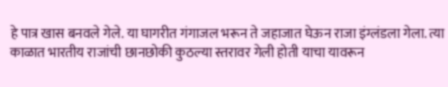हे पात्र खास बनवले गेले. या घागरीत गंगाजल भरून ते जहाजात घेऊन राजा इंग्लंडला गेला. त्या काळात भारतीय राजांची छानछोकी कुठल्या स्तरावर गेली होती याचा यावरून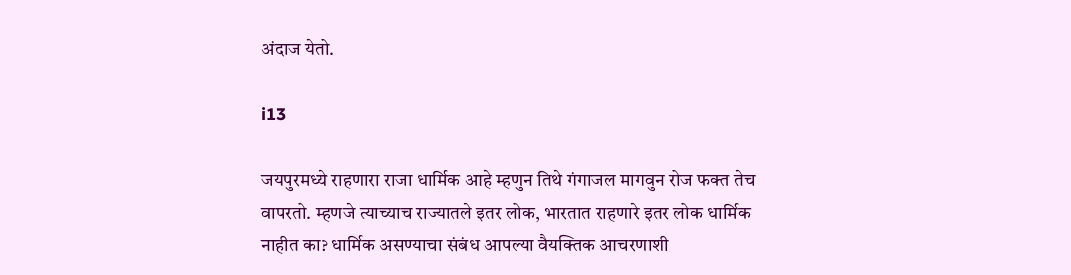अंदाज येतो.

i13

जयपुरमध्ये राहणारा राजा धार्मिक आहे म्हणुन तिथे गंगाजल मागवुन रोज फक्त तेच वापरतो. म्हणजे त्याच्याच राज्यातले इतर लोक, भारतात राहणारे इतर लोक धार्मिक नाहीत का? धार्मिक असण्याचा संबंध आपल्या वैयक्तिक आचरणाशी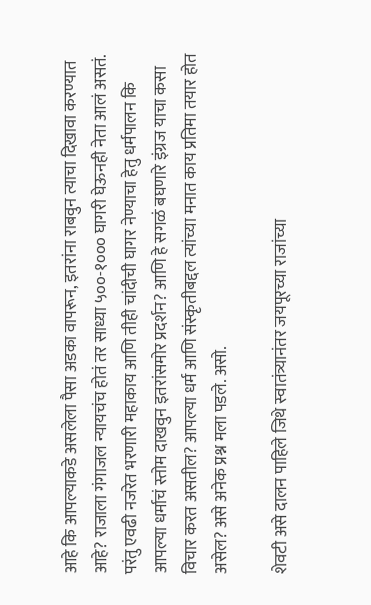आहे कि आपल्याकडे असलेला पैसा अडका वापरून, इतरांना राबवुन त्याचा दिखावा करण्यात आहे? राजाला गंगाजल न्यायचंच होतं तर साध्या ५००-१००० घागरी घेऊनही नेता आलं असतं. परंतु एवढी नजरेत भरणारी महाकाय आणि तीही चांदीची घागर नेण्याचा हेतु धर्मपालन कि आपल्या धर्माचं स्तोम दाखवुन इतरांसमोर प्रदर्शन? आणि हे सगळं बघणारे इंग्रज याचा कसा विचार करत असतील? आपल्या धर्म आणि संस्कृतीबद्दल त्यांच्या मनात काय प्रतिमा तयार होत असेल? असे अनेक प्रश्न मला पडले. असो.

शेवटी असे दालन पाहिले जिथे स्वातंत्र्यानंतर जयपूरच्या राजांच्या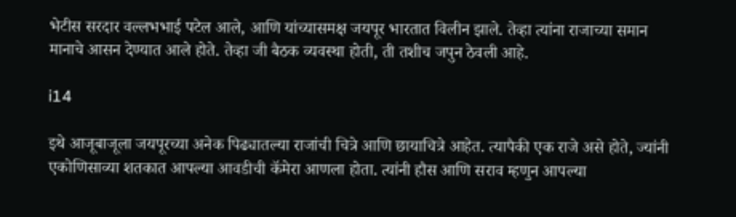भेटीस सरदार वल्लभभाई पटेल आले, आणि यांच्यासमक्ष जयपूर भारतात विलीन झाले. तेव्हा त्यांना राजाच्या समान मानाचे आसन देण्यात आले होते. तेव्हा जी बैठक व्यवस्था होती, ती तशीच जपुन ठेवली आहे.

i14

इथे आजूबाजूला जयपूरच्या अनेक पिढ्यातल्या राजांची चित्रे आणि छायाचित्रे आहेत. त्यापैकी एक राजे असे होते, ज्यांनी एकोणिसाव्या शतकात आपल्या आवडीची कॅमेरा आणला होता. त्यांनी हौस आणि सराव म्हणुन आपल्या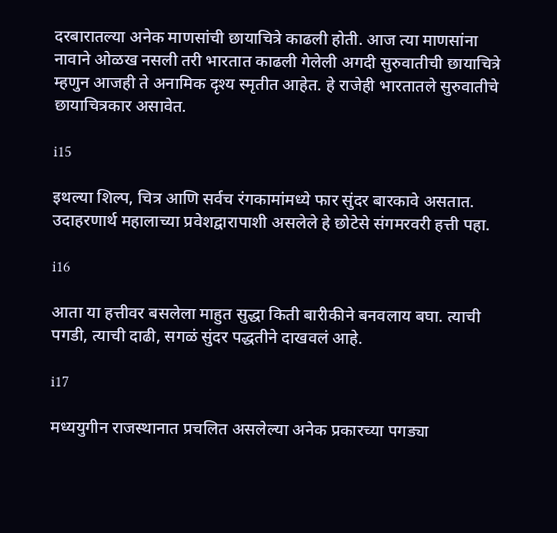दरबारातल्या अनेक माणसांची छायाचित्रे काढली होती. आज त्या माणसांना नावाने ओळख नसली तरी भारतात काढली गेलेली अगदी सुरुवातीची छायाचित्रे म्हणुन आजही ते अनामिक दृश्य स्मृतीत आहेत. हे राजेही भारतातले सुरुवातीचे छायाचित्रकार असावेत.

i15

इथल्या शिल्प, चित्र आणि सर्वच रंगकामांमध्ये फार सुंदर बारकावे असतात. उदाहरणार्थ महालाच्या प्रवेशद्वारापाशी असलेले हे छोटेसे संगमरवरी हत्ती पहा.

i16

आता या हत्तीवर बसलेला माहुत सुद्धा किती बारीकीने बनवलाय बघा. त्याची पगडी, त्याची दाढी, सगळं सुंदर पद्धतीने दाखवलं आहे.

i17

मध्ययुगीन राजस्थानात प्रचलित असलेल्या अनेक प्रकारच्या पगड्या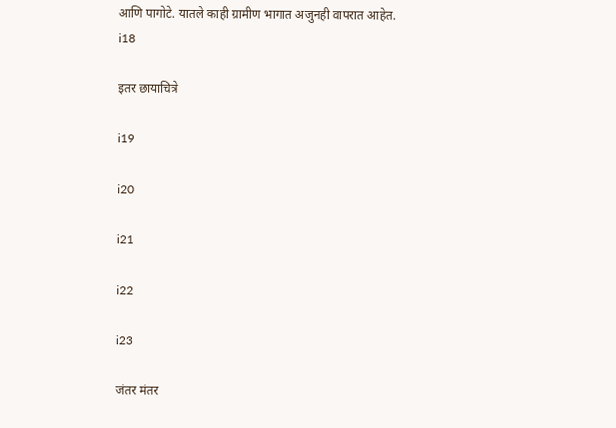आणि पागोटे. यातले काही ग्रामीण भागात अजुनही वापरात आहेत.
i18

इतर छायाचित्रे

i19

i20

i21

i22

i23

जंतर मंतर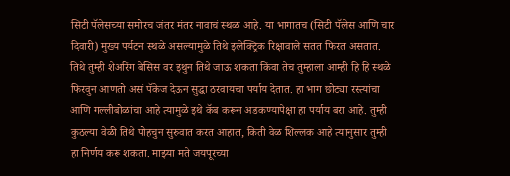सिटी पॅलेसच्या समोरच जंतर मंतर नावाचं स्थळ आहे. या भागातच (सिटी पॅलेस आणि चार दिवारी) मुख्य पर्यटन स्थळे असल्यामुळे तिथे इलेक्ट्रिक रिक्षावाले सतत फिरत असतात. तिथे तुम्ही शेअरिंग बेसिस वर इथुन तिथे जाऊ शकता किंवा तेच तुम्हाला आम्ही हि हि स्थळे फिरवुन आणतो असं पॅकेज देऊन सुद्धा ठरवायचा पर्याय देतात. हा भाग छोट्या रस्त्यांचा आणि गल्लीबोळांचा आहे त्यामुळे इथे कॅब करून अडकण्यापेक्षा हा पर्याय बरा आहे. तुम्ही कुठल्या वेळी तिथे पोहचुन सुरुवात करत आहात, किती वेळ शिल्लक आहे त्यानुसार तुम्ही हा निर्णय करू शकता. माझ्या मते जयपूरच्या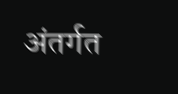अंतर्गत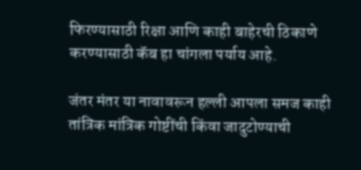फिरण्यासाठी रिक्षा आणि काही बाहेरची ठिकाणे करण्यासाठी कॅब हा चांगला पर्याय आहे.

जंतर मंतर या नावावरून हल्ली आपला समज काही तांत्रिक मांत्रिक गोष्टींची किंवा जादुटोण्याची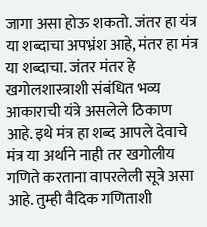जागा असा होऊ शकतो. जंतर हा यंत्र या शब्दाचा अपभ्रंश आहे, मंतर हा मंत्र या शब्दाचा. जंतर मंतर हे खगोलशास्त्राशी संबंधित भव्य आकाराची यंत्रे असलेले ठिकाण आहे. इथे मंत्र हा शब्द आपले देवाचे मंत्र या अर्थाने नाही तर खगोलीय गणिते करताना वापरलेली सूत्रे असा आहे. तुम्ही वैदिक गणिताशी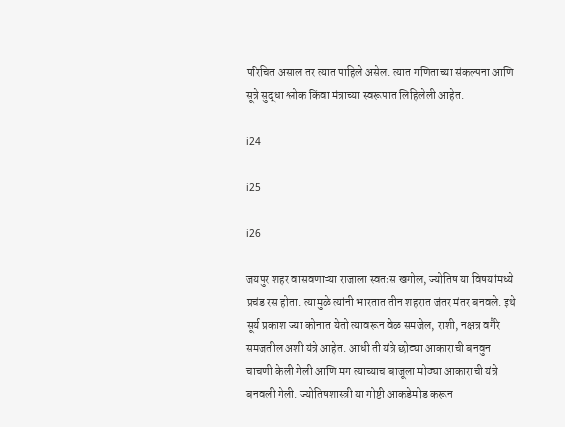परिचित असाल तर त्यात पाहिले असेल. त्यात गणिताच्या संकल्पना आणि सूत्रे सुद्धा श्लोक किंवा मंत्राच्या स्वरूपात लिहिलेली आहेत.

i24

i25

i26

जयपुर शहर वासवणाऱ्या राजाला स्वतःस खगोल, ज्योतिष या विषयांमध्ये प्रचंड रस होता. त्यामुळे त्यांनी भारतात तीन शहरात जंतर मंतर बनवले. इथे सूर्य प्रकाश ज्या कोनात येतो त्यावरून वेळ समजेल, राशी, नक्षत्र वगैरे समजतील अशी यंत्रे आहेत. आधी ती यंत्रे छोट्या आकाराची बनवुन चाचणी केली गेली आणि मग त्याच्याच बाजूला मोठ्या आकाराची यंत्रे बनवली गेली. ज्योतिषशास्त्री या गोष्टी आकडेमोड करून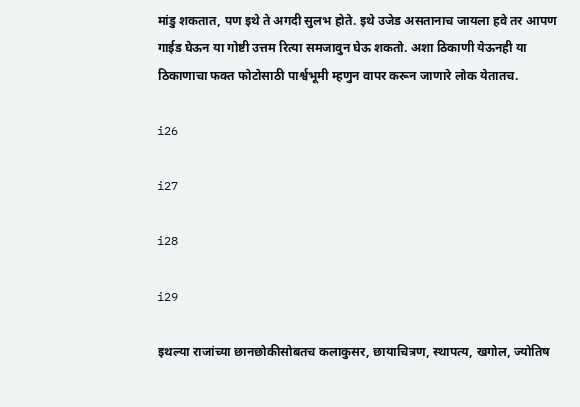मांडु शकतात, पण इथे ते अगदी सुलभ होते. इथे उजेड असतानाच जायला हवे तर आपण गाईड घेऊन या गोष्टी उत्तम रित्या समजावुन घेऊ शकतो. अशा ठिकाणी येऊनही या ठिकाणाचा फक्त फोटोसाठी पार्श्वभूमी म्हणुन वापर करून जाणारे लोक येतातच.

i26

i27

i28

i29

इथल्या राजांच्या छानछोकीसोबतच कलाकुसर, छायाचित्रण, स्थापत्य, खगोल, ज्योतिष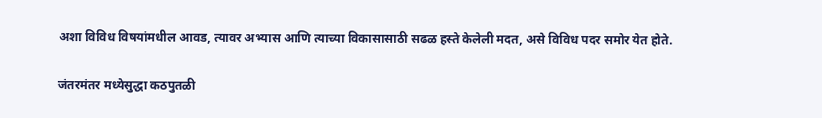अशा विविध विषयांमधील आवड, त्यावर अभ्यास आणि त्याच्या विकासासाठी सढळ हस्ते केलेली मदत, असे विविध पदर समोर येत होते.

जंतरमंतर मध्येसुद्धा कठपुतळी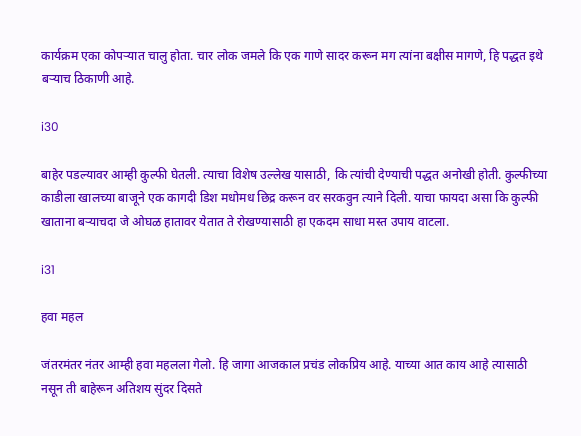कार्यक्रम एका कोपऱ्यात चालु होता. चार लोक जमले कि एक गाणे सादर करून मग त्यांना बक्षीस मागणे, हि पद्धत इथे बऱ्याच ठिकाणी आहे.

i30

बाहेर पडल्यावर आम्ही कुल्फी घेतली. त्याचा विशेष उल्लेख यासाठी, कि त्यांची देण्याची पद्धत अनोखी होती. कुल्फीच्या काडीला खालच्या बाजूने एक कागदी डिश मधोमध छिद्र करून वर सरकवुन त्याने दिली. याचा फायदा असा कि कुल्फी खाताना बऱ्याचदा जे ओघळ हातावर येतात ते रोखण्यासाठी हा एकदम साधा मस्त उपाय वाटला.

i31

हवा महल

जंतरमंतर नंतर आम्ही हवा महलला गेलो. हि जागा आजकाल प्रचंड लोकप्रिय आहे. याच्या आत काय आहे त्यासाठी नसून ती बाहेरून अतिशय सुंदर दिसते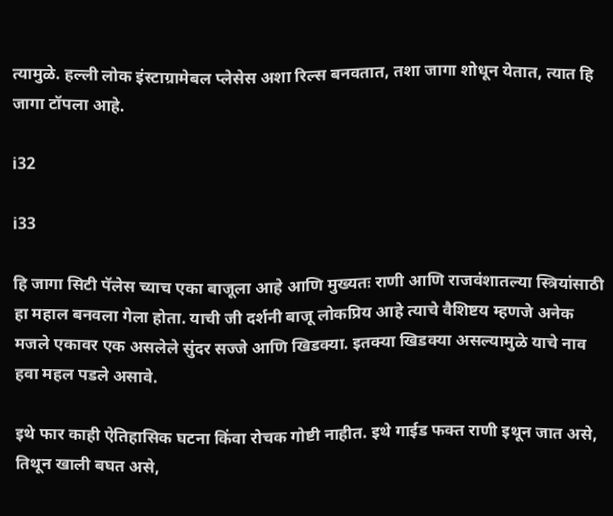त्यामुळे. हल्ली लोक इंस्टाग्रामेबल प्लेसेस अशा रिल्स बनवतात, तशा जागा शोधून येतात, त्यात हि जागा टॉपला आहे.

i32

i33

हि जागा सिटी पॅलेस च्याच एका बाजूला आहे आणि मुख्यतः राणी आणि राजवंशातल्या स्त्रियांसाठी हा महाल बनवला गेला होता. याची जी दर्शनी बाजू लोकप्रिय आहे त्याचे वैशिष्टय म्हणजे अनेक मजले एकावर एक असलेले सुंदर सज्जे आणि खिडक्या. इतक्या खिडक्या असल्यामुळे याचे नाव हवा महल पडले असावे.

इथे फार काही ऐतिहासिक घटना किंवा रोचक गोष्टी नाहीत. इथे गाईड फक्त राणी इथून जात असे, तिथून खाली बघत असे,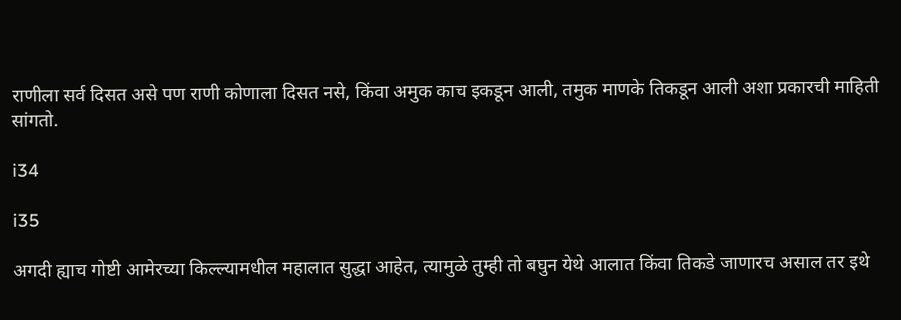राणीला सर्व दिसत असे पण राणी कोणाला दिसत नसे, किंवा अमुक काच इकडून आली, तमुक माणके तिकडून आली अशा प्रकारची माहिती सांगतो.

i34

i35

अगदी ह्याच गोष्टी आमेरच्या किल्ल्यामधील महालात सुद्धा आहेत, त्यामुळे तुम्ही तो बघुन येथे आलात किंवा तिकडे जाणारच असाल तर इथे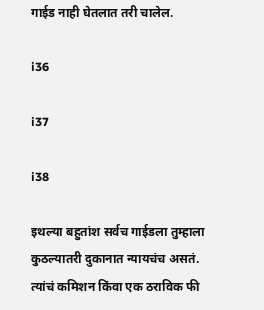गाईड नाही घेतलात तरी चालेल.

i36

i37

i38

इथल्या बहुतांश सर्वच गाईडला तुम्हाला कुठल्यातरी दुकानात न्यायचंच असतं. त्यांचं कमिशन किंवा एक ठराविक फी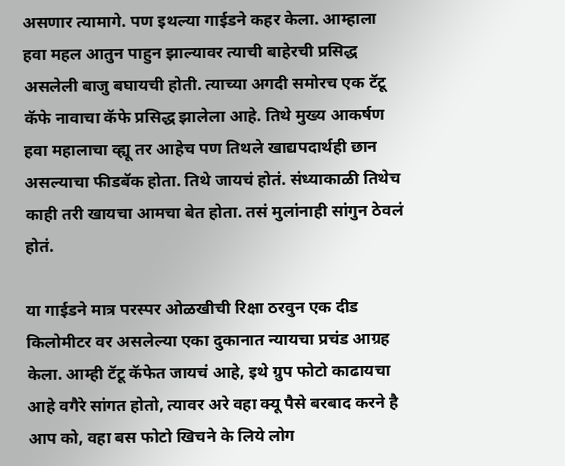असणार त्यामागे. पण इथल्या गाईडने कहर केला. आम्हाला हवा महल आतुन पाहुन झाल्यावर त्याची बाहेरची प्रसिद्ध असलेली बाजु बघायची होती. त्याच्या अगदी समोरच एक टॅटू कॅफे नावाचा कॅफे प्रसिद्ध झालेला आहे. तिथे मुख्य आकर्षण हवा महालाचा व्ह्यू तर आहेच पण तिथले खाद्यपदार्थही छान असल्याचा फीडबॅक होता. तिथे जायचं होतं. संध्याकाळी तिथेच काही तरी खायचा आमचा बेत होता. तसं मुलांनाही सांगुन ठेवलं होतं.

या गाईडने मात्र परस्पर ओळखीची रिक्षा ठरवुन एक दीड किलोमीटर वर असलेल्या एका दुकानात न्यायचा प्रचंड आग्रह केला. आम्ही टॅटू कॅफेत जायचं आहे, इथे ग्रुप फोटो काढायचा आहे वगैरे सांगत होतो, त्यावर अरे वहा क्यू पैसे बरबाद करने है आप को, वहा बस फोटो खिचने के लिये लोग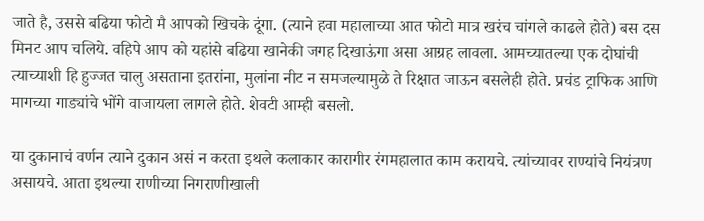जाते है, उससे बढिया फोटो मै आपको खिचके दूंगा. (त्याने हवा महालाच्या आत फोटो मात्र खरंच चांगले काढले होते) बस दस मिनट आप चलिये. वहिपे आप को यहांसे बढिया खानेकी जगह दिखाऊंगा असा आग्रह लावला. आमच्यातल्या एक दोघांची त्याच्याशी हि हुज्जत चालु असताना इतरांना, मुलांना नीट न समजल्यामुळे ते रिक्षात जाऊन बसलेही होते. प्रचंड ट्राफिक आणि मागच्या गाड्यांचे भोंगे वाजायला लागले होते. शेवटी आम्ही बसलो.

या दुकानाचं वर्णन त्याने दुकान असं न करता इथले कलाकार कारागीर रंगमहालात काम करायचे. त्यांच्यावर राण्यांचे नियंत्रण असायचे. आता इथल्या राणीच्या निगराणीखाली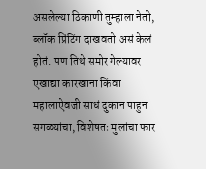असलेल्या ठिकाणी तुम्हाला नेतो, ब्लॉक प्रिंटिंग दाखवतो असं केलं होतं. पण तिथे समोर गेल्यावर एखाद्या कारखाना किंवा महालाऐवजी साधं दुकान पाहुन सगळ्यांचा, विशेषतः मुलांचा फार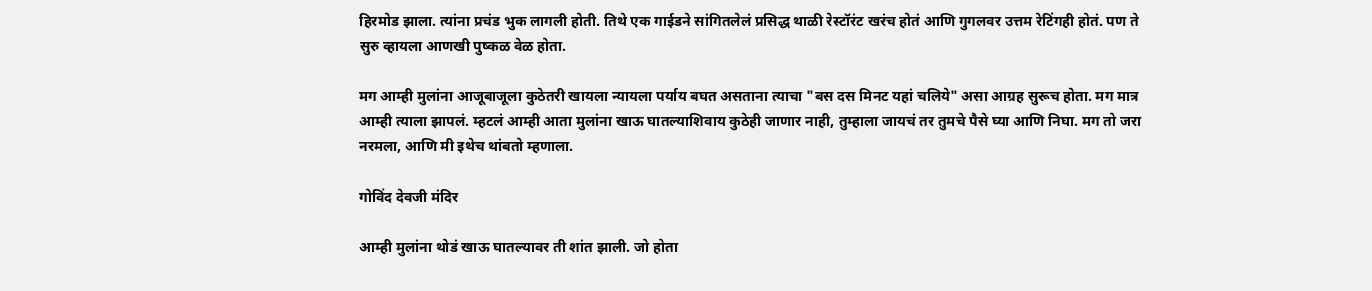हिरमोड झाला. त्यांना प्रचंड भुक लागली होती. तिथे एक गाईडने सांगितलेलं प्रसिद्ध थाळी रेस्टॉरंट खरंच होतं आणि गुगलवर उत्तम रेटिंगही होतं. पण ते सुरु व्हायला आणखी पुष्कळ वेळ होता.

मग आम्ही मुलांना आजूबाजूला कुठेतरी खायला न्यायला पर्याय बघत असताना त्याचा "बस दस मिनट यहां चलिये" असा आग्रह सुरूच होता. मग मात्र आम्ही त्याला झापलं. म्हटलं आम्ही आता मुलांना खाऊ घातल्याशिवाय कुठेही जाणार नाही, तुम्हाला जायचं तर तुमचे पैसे घ्या आणि निघा. मग तो जरा नरमला, आणि मी इथेच थांबतो म्हणाला.

गोविंद देवजी मंदिर

आम्ही मुलांना थोडं खाऊ घातल्यावर ती शांत झाली. जो होता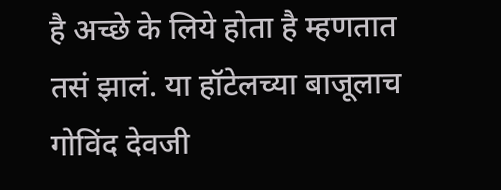है अच्छे के लिये होता है म्हणतात तसं झालं. या हॉटेलच्या बाजूलाच गोविंद देवजी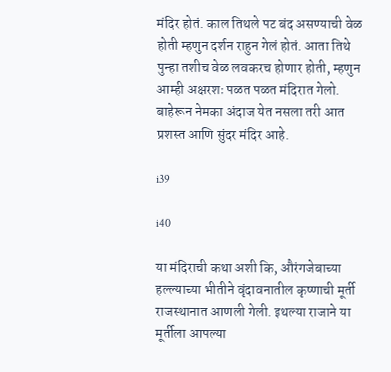मंदिर होतं. काल तिथले पट बंद असण्याची वेळ होती म्हणुन दर्शन राहुन गेलं होतं. आता तिथे पुन्हा तशीच वेळ लवकरच होणार होती, म्हणुन आम्ही अक्षरशः पळत पळत मंदिरात गेलो. बाहेरून नेमका अंदाज येत नसला तरी आत प्रशस्त आणि सुंदर मंदिर आहे.

i39

i40

या मंदिराची कथा अशी कि, औरंगजेबाच्या हल्ल्याच्या भीतीने वृंदावनातील कृष्णाची मूर्ती राजस्थानात आणली गेली. इथल्या राजाने या मूर्तीला आपल्या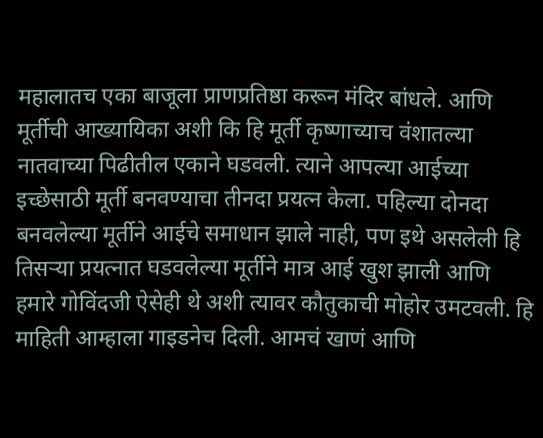महालातच एका बाजूला प्राणप्रतिष्ठा करून मंदिर बांधले. आणि मूर्तीची आख्यायिका अशी कि हि मूर्ती कृष्णाच्याच वंशातल्या नातवाच्या पिढीतील एकाने घडवली. त्याने आपल्या आईच्या इच्छेसाठी मूर्ती बनवण्याचा तीनदा प्रयत्न केला. पहिल्या दोनदा बनवलेल्या मूर्तीने आईचे समाधान झाले नाही, पण इथे असलेली हि तिसऱ्या प्रयत्नात घडवलेल्या मूर्तीने मात्र आई खुश झाली आणि हमारे गोविंदजी ऐसेही थे अशी त्यावर कौतुकाची मोहोर उमटवली. हि माहिती आम्हाला गाइडनेच दिली. आमचं खाणं आणि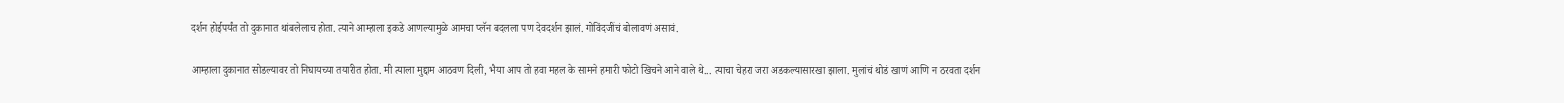दर्शन होईपर्यंत तो दुकानात थांबलेलाच होता. त्याने आम्हाला इकडे आणल्यामुळे आमचा प्लॅन बदलला पण देवदर्शन झालं. गोविंदजींचं बोलावणं असावं.

आम्हाला दुकानात सोडल्यावर तो निघायच्या तयारीत होता. मी त्याला मुद्दाम आठवण दिली, भैया आप तो हवा महल के सामने हमारी फोटो खिचने आने वाले थे... त्याचा चेहरा जरा अडकल्यासारखा झाला. मुलांचं थोडं खाणं आणि न ठरवता दर्शन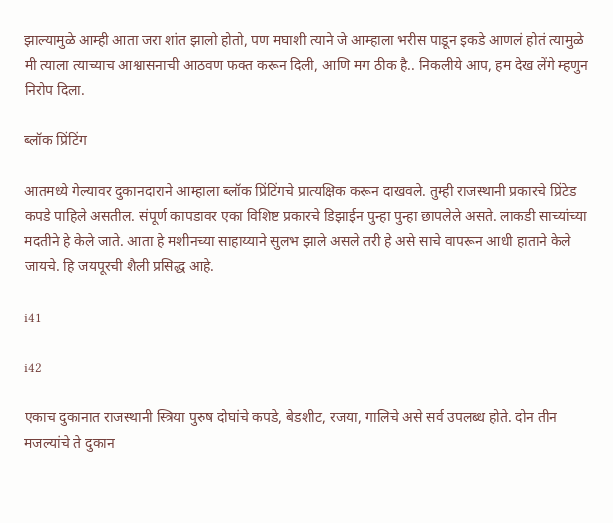झाल्यामुळे आम्ही आता जरा शांत झालो होतो, पण मघाशी त्याने जे आम्हाला भरीस पाडून इकडे आणलं होतं त्यामुळे मी त्याला त्याच्याच आश्वासनाची आठवण फक्त करून दिली, आणि मग ठीक है.. निकलीये आप, हम देख लेंगे म्हणुन निरोप दिला.

ब्लॉक प्रिंटिंग

आतमध्ये गेल्यावर दुकानदाराने आम्हाला ब्लॉक प्रिंटिंगचे प्रात्यक्षिक करून दाखवले. तुम्ही राजस्थानी प्रकारचे प्रिंटेड कपडे पाहिले असतील. संपूर्ण कापडावर एका विशिष्ट प्रकारचे डिझाईन पुन्हा पुन्हा छापलेले असते. लाकडी साच्यांच्या मदतीने हे केले जाते. आता हे मशीनच्या साहाय्याने सुलभ झाले असले तरी हे असे साचे वापरून आधी हाताने केले जायचे. हि जयपूरची शैली प्रसिद्ध आहे.

i41

i42

एकाच दुकानात राजस्थानी स्त्रिया पुरुष दोघांचे कपडे, बेडशीट, रजया, गालिचे असे सर्व उपलब्ध होते. दोन तीन मजल्यांचे ते दुकान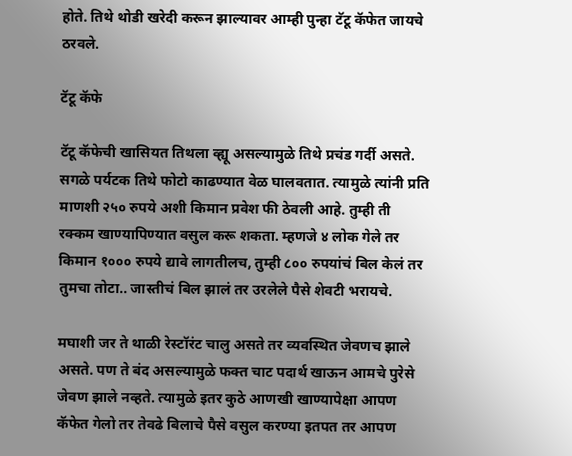होते. तिथे थोडी खरेदी करून झाल्यावर आम्ही पुन्हा टॅटू कॅफेत जायचे ठरवले.

टॅटू कॅफे

टॅटू कॅफेची खासियत तिथला व्ह्यू असल्यामुळे तिथे प्रचंड गर्दी असते. सगळे पर्यटक तिथे फोटो काढण्यात वेळ घालवतात. त्यामुळे त्यांनी प्रति माणशी २५० रुपये अशी किमान प्रवेश फी ठेवली आहे. तुम्ही ती रक्कम खाण्यापिण्यात वसुल करू शकता. म्हणजे ४ लोक गेले तर किमान १००० रुपये द्यावे लागतीलच, तुम्ही ८०० रुपयांचं बिल केलं तर तुमचा तोटा.. जास्तीचं बिल झालं तर उरलेले पैसे शेवटी भरायचे.

मघाशी जर ते थाळी रेस्टॉरंट चालु असते तर व्यवस्थित जेवणच झाले असते. पण ते बंद असल्यामुळे फक्त चाट पदार्थ खाऊन आमचे पुरेसे जेवण झाले नव्हते. त्यामुळे इतर कुठे आणखी खाण्यापेक्षा आपण कॅफेत गेलो तर तेवढे बिलाचे पैसे वसुल करण्या इतपत तर आपण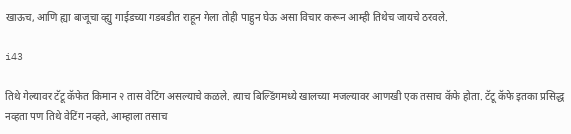खाऊच, आणि ह्या बाजूचा व्ह्यु गाईडच्या गडबडीत राहून गेला तोही पाहुन घेऊ असा विचार करून आम्ही तिथेच जायचे ठरवले.

i43

तिथे गेल्यावर टॅटू कॅफेत किमान २ तास वेटिंग असल्याचे कळले. त्याच बिल्डिंगमध्ये खालच्या मजल्यावर आणखी एक तसाच कॅफे होता. टॅटू कॅफे इतका प्रसिद्ध नव्हता पण तिथे वेटिंग नव्हते, आम्हाला तसाच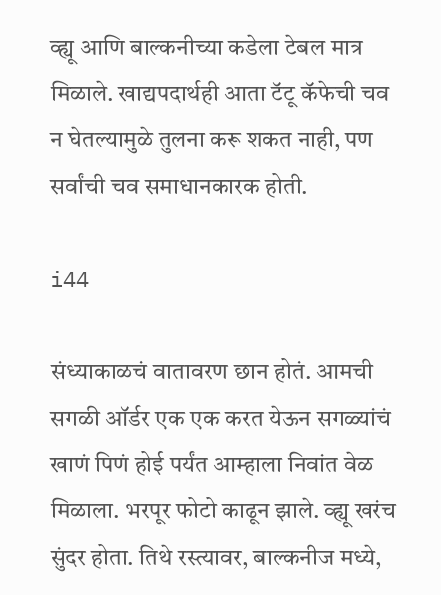व्ह्यू आणि बाल्कनीच्या कडेला टेबल मात्र मिळाले. खाद्यपदार्थही आता टॅटू कॅफेची चव न घेतल्यामुळे तुलना करू शकत नाही, पण सर्वांची चव समाधानकारक होती.

i44

संध्याकाळचं वातावरण छान होतं. आमची सगळी ऑर्डर एक एक करत येऊन सगळ्यांचं खाणं पिणं होई पर्यंत आम्हाला निवांत वेळ मिळाला. भरपूर फोटो काढून झाले. व्ह्यू खरंच सुंदर होता. तिथे रस्त्यावर, बाल्कनीज मध्ये,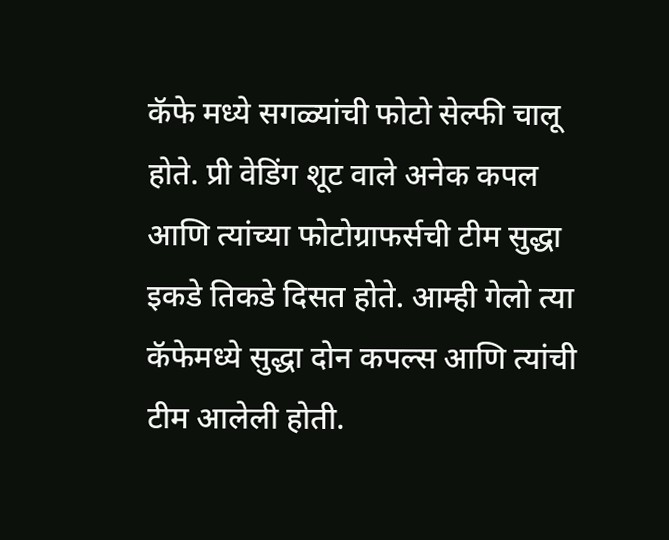कॅफे मध्ये सगळ्यांची फोटो सेल्फी चालू होते. प्री वेडिंग शूट वाले अनेक कपल आणि त्यांच्या फोटोग्राफर्सची टीम सुद्धा इकडे तिकडे दिसत होते. आम्ही गेलो त्या कॅफेमध्ये सुद्धा दोन कपल्स आणि त्यांची टीम आलेली होती.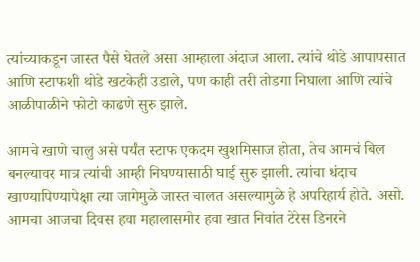त्यांच्याकडून जास्त पैसे घेतले असा आम्हाला अंदाज आला. त्यांचे थोडे आपापसात आणि स्टाफशी थोडे खटकेही उडाले, पण काही तरी तोडगा निघाला आणि त्यांचे आळीपाळीने फोटो काढणे सुरु झाले.

आमचे खाणे चालु असे पर्यंत स्टाफ एकदम खुशमिसाज होता, तेच आमचं बिल बनल्यावर मात्र त्यांची आम्ही निघण्यासाठी घाई सुरु झाली. त्यांचा धंदाच खाण्यापिण्यापेक्षा त्या जागेमुळे जास्त चालत असल्यामुळे हे अपरिहार्य होते. असो. आमचा आजचा दिवस हवा महालासमोर हवा खात निवांत टेरेस डिनरने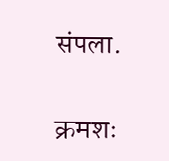संपला.

क्रमशः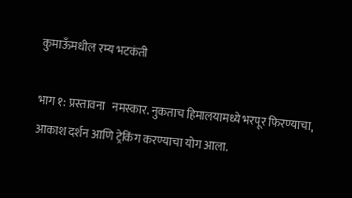कुमाऊँमधील रम्य भटकंती

भाग १: प्रस्तावना   नमस्कार. नुकताच हिमालयामध्ये भरपूर फिरण्याचा, आकाश दर्शन आणि ट्रेकिंग करण्याचा योग आला.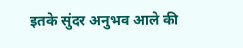इतके सुंदर अनुभव आले की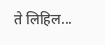ते लिहिल...